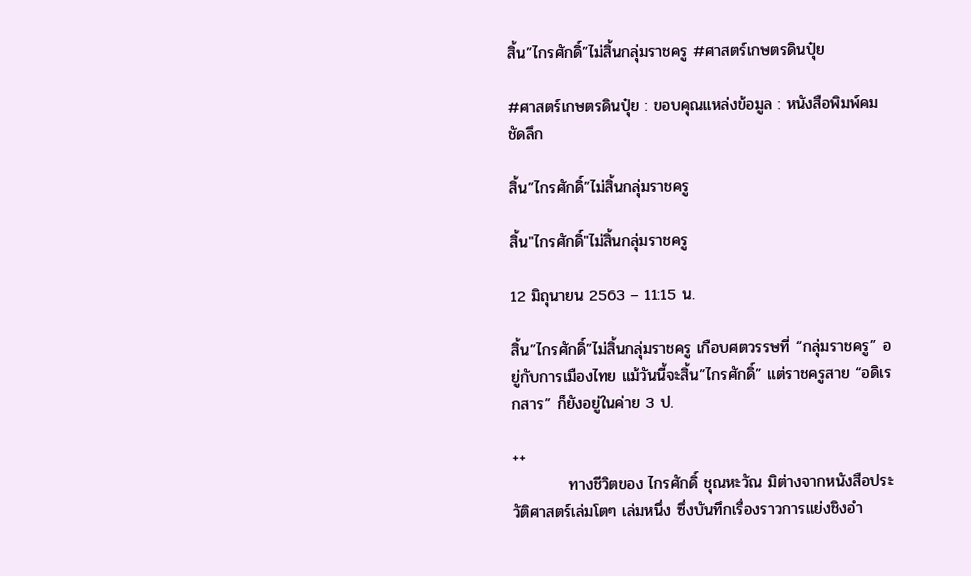สิ้น”ไกรศักดิ์”ไม่สิ้นกลุ่มราชครู #ศาสตร์เกษตรดินปุ๋ย

#ศาสตร์เกษตรดินปุ๋ย : ขอบคุณแหล่งข้อมูล : หนังสือพิมพ์คมชัดลึก

สิ้น”ไกรศักดิ์”ไม่สิ้นกลุ่มราชครู

สิ้น"ไกรศักดิ์"ไม่สิ้นกลุ่มราชครู

12 มิถุนายน 2563 – 11:15 น.

สิ้น”ไกรศักดิ์”ไม่สิ้นกลุ่มราชครู เกือบศตวรรษที่ “กลุ่มราชครู” อยู่กับการเมืองไทย แม้วันนี้จะสิ้น”ไกรศักดิ์” แต่ราชครูสาย “อดิเรกสาร” ก็ยังอยู่ในค่าย 3 ป.

++
          ทางชีวิตของ ไกรศักดิ์ ชุณหะวัณ มิต่างจากหนังสือประวัติศาสตร์เล่มโตๆ เล่มหนึ่ง ซึ่งบันทึกเรื่องราวการแย่งชิงอำ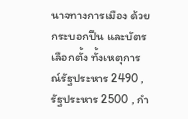นาจทางการเมือง ด้วยกระบอกปืน และบัตรเลือกตั้ง ทั้งเหตุการณ์รัฐประหาร 2490 , รัฐประหาร 2500 , กำ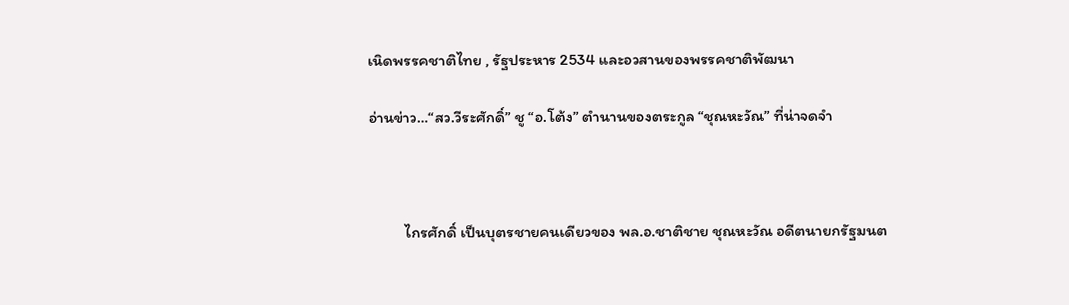เนิดพรรคชาติไทย , รัฐประหาร 2534 และอวสานของพรรคชาติพัฒนา

อ่านข่าว…“สว.วีระศักดิ์” ชู “อ.โต้ง” ตำนานของตระกูล “ชุณหะวัณ” ที่น่าจดจำ



          ไกรศักดิ์ เป็นบุตรชายคนเดียวของ พล.อ.ชาติชาย ชุณหะวัณ อดีตนายกรัฐมนต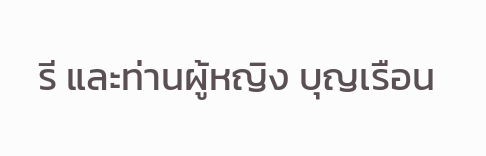รี และท่านผู้หญิง บุญเรือน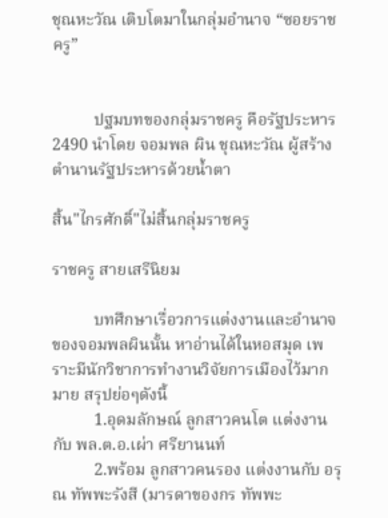ชุณหะวัณ เติบโตมาในกลุ่มอำนาจ “ซอยราชครู”


          ปฐมบทของกลุ่มราชครู คือรัฐประหาร 2490 นำโดย จอมพล ผิน ชุณหะวัณ ผู้สร้างตำนานรัฐประหารด้วยน้ำตา

สิ้น"ไกรศักดิ์"ไม่สิ้นกลุ่มราชครู

ราชครู สายเสรีนิยม

          บทศึกษาเรื่อวการแต่งงานและอำนาจของจอมพลผินนั้น หาอ่านได้ในหอสมุด เพราะมีนักวิชาการทำงานวิจัยการเมืองไว้มากมาย สรุปย่อๆดังนี้
          1.อุดมลักษณ์ ลูกสาวคนโต แต่งงานกับ พล.ต.อ.เผ่า ศรียานนท์
          2.พร้อม ลูกสาวคนรอง แต่งงานกับ อรุณ ทัพพะรังสี (มารดาของกร ทัพพะ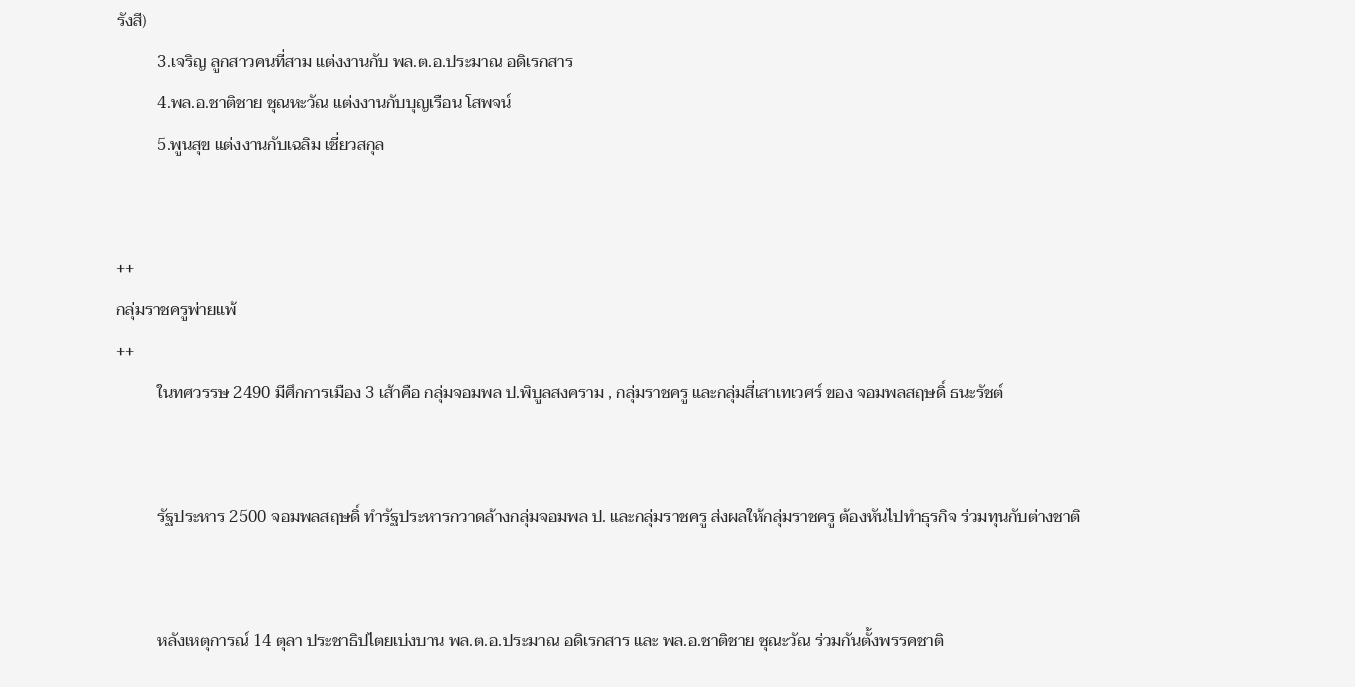รังสี)
          3.เจริญ ลูกสาวคนที่สาม แต่งงานกับ พล.ต.อ.ประมาณ อดิเรกสาร
          4.พล.อ.ชาติชาย ชุณหะวัณ แต่งงานกับบุญเรือน โสพจน์
          5.พูนสุข แต่งงานกับเฉลิม เชี่ยวสกุล


++
กลุ่มราชครูพ่ายแพ้
++
          ในทศวรรษ 2490 มีศึกการเมือง 3 เส้าคือ กลุ่มจอมพล ป.พิบูลสงคราม , กลุ่มราชครู และกลุ่มสี่เสาเทเวศร์ ของ จอมพลสฤษดิ์ ธนะรัชต์


          รัฐประหาร 2500 จอมพลสฤษดิ์ ทำรัฐประหารกวาดล้างกลุ่มจอมพล ป. และกลุ่มราชครู ส่งผลให้กลุ่มราชครู ต้องหันไปทำธุรกิจ ร่วมทุนกับต่างชาติ


          หลังเหตุการณ์ 14 ตุลา ประชาธิปไตยเบ่งบาน พล.ต.อ.ประมาณ อดิเรกสาร และ พล.อ.ชาติชาย ชุณะวัณ ร่วมกันตั้งพรรคชาติ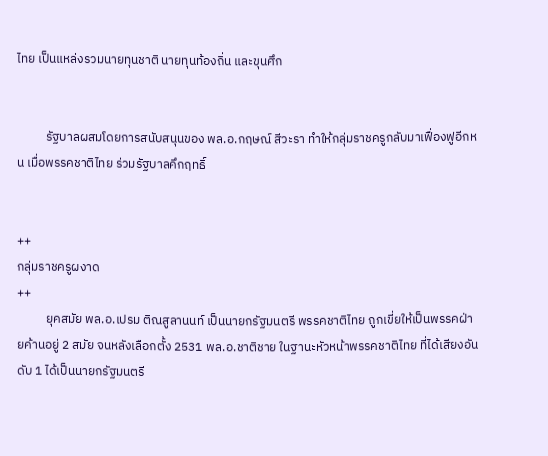ไทย เป็นแหล่งรวมนายทุนชาติ นายทุนท้องถิ่น และขุนศึก


          รัฐบาลผสมโดยการสนับสนุนของ พล.อ.กฤษณ์ สีวะรา ทำให้กลุ่มราชครูกลับมาเฟื่องฟูอีกหน เมื่อพรรคชาติไทย ร่วมรัฐบาลคึกฤทธิ์


++
กลุ่มราชครูผงาด
++
          ยุคสมัย พล.อ.เปรม ติณสูลานนท์ เป็นนายกรัฐมนตรี พรรคชาติไทย ถูกเขี่ยให้เป็นพรรคฝ่ายค้านอยู่ 2 สมัย จนหลังเลือกตั้ง 2531 พล.อ.ชาติชาย ในฐานะหัวหน้าพรรคชาติไทย ที่ได้เสียงอันดับ 1 ได้เป็นนายกรัฐมนตรี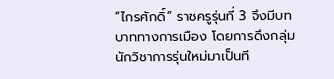“ไกรศักดิ์” ราชครูรุ่นที่ 3 จึงมีบทบาททางการเมือง โดยการดึงกลุ่มนักวิชาการรุ่นใหม่มาเป็นที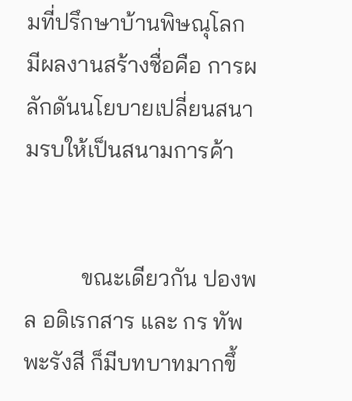มที่ปรึกษาบ้านพิษณุโลก มีผลงานสร้างชื่อคือ การผลักดันนโยบายเปลี่ยนสนามรบให้เป็นสนามการค้า


          ขณะเดียวกัน ปองพล อดิเรกสาร และ กร ทัพพะรังสี ก็มีบทบาทมากขึ้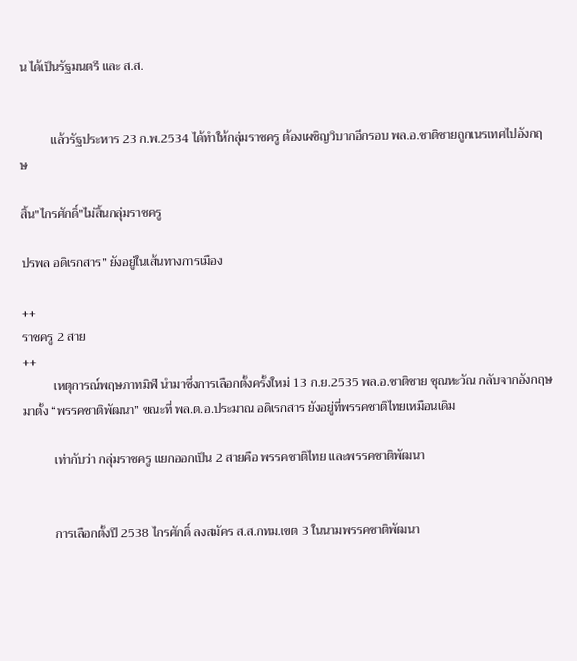น ได้เป็นรัฐมนตรี และ ส.ส.


          แล้วรัฐประหาร 23 ก.พ.2534 ได้ทำให้กลุ่มราชครู ต้องเผชิญวิบากอีกรอบ พล.อ.ชาติชายถูกเนรเทศไปอังกฤษ

สิ้น"ไกรศักดิ์"ไม่สิ้นกลุ่มราชครู

ปรพล อดิเรกสาร” ยังอยู่ในเส้นทางการเมือง

++
ราชครู 2 สาย
++
          เหตุการณ์พฤษภาทมิฬ นำมาซึ่งการเลือกตั้งครั้งใหม่ 13 ก.ย.2535 พล.อ.ชาติชาย ชุณหะวัณ กลับจากอังกฤษมาตั้ง “พรรคชาติพัฒนา” ขณะที่ พล.ต.อ.ประมาณ อดิเรกสาร ยังอยู่ที่พรรคชาติไทยเหมือนเดิม

          เท่ากับว่า กลุ่มราชครู แยกออกเป็น 2 สายคือ พรรคชาติไทย และพรรคชาติพัฒนา


          การเลือกตั้งปี 2538 ไกรศักดิ์ ลงสมัคร ส.ส.กทม.เขต 3 ในนามพรรคชาติพัฒนา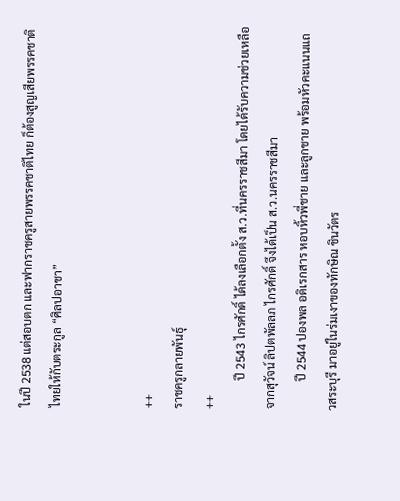ในปี 2538 แต่สอบตก และฟากราชครูสายพรรคชาติไทย ก็ต้องสูญเสียพรรคชาติไทยให้กับตระกูล “ศิลปอาชา”


++
ราชครูกลายพันธุ์
++
          ปี 2543 ไกรศักดิ์ ได้ลงเลือกตั้ง ส.ว.ที่นครราชสีมา โดยได้รับความช่วยเหลือจากสุวัจน์ ลิปตพัลลภ ไกรศักดิ์ จึงได้เป็น ส.ว.นครราชสีมา
          ปี 2544 ปองพล อดิเรกสาร หอบหิ้วพี่ชาย และลูกชาย พร้อมหัวคะแนนแถวสระบุรี มาอยู่ในร่มเงาของทักษิณ ชินวัตร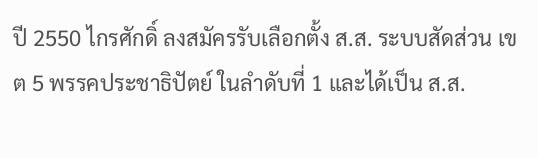ปี 2550 ไกรศักดิ์ ลงสมัครรับเลือกตั้ง ส.ส. ระบบสัดส่วน เขต 5 พรรคประชาธิปัตย์ ในลำดับที่ 1 และได้เป็น ส.ส.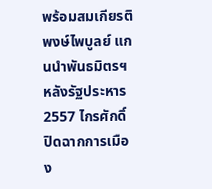พร้อมสมเกียรติ พงษ์ไพบูลย์ แกนนำพันธมิตรฯ หลังรัฐประหาร 2557 ไกรศักดิ์ปิดฉากการเมือง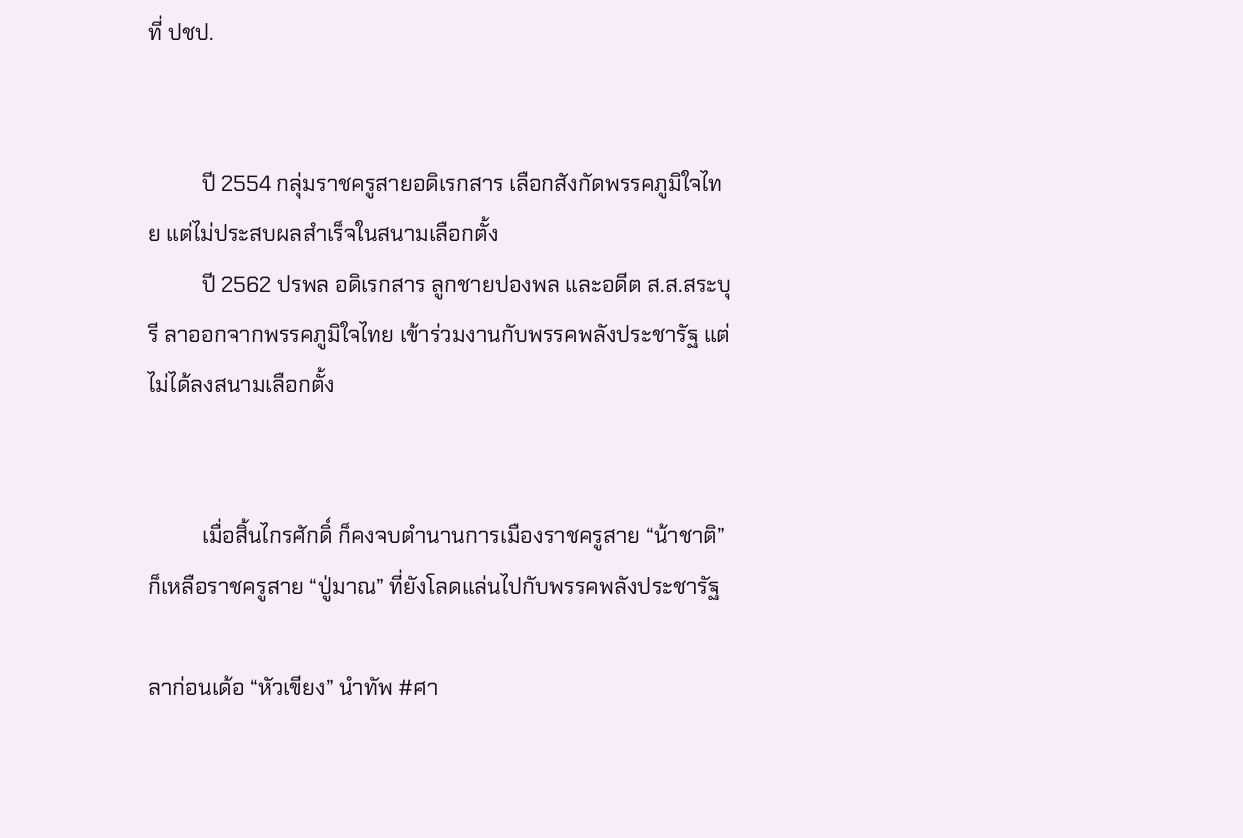ที่ ปชป.


          ปี 2554 กลุ่มราชครูสายอดิเรกสาร เลือกสังกัดพรรคภูมิใจไทย แต่ไม่ประสบผลสำเร็จในสนามเลือกตั้ง
          ปี 2562 ปรพล อดิเรกสาร ลูกชายปองพล และอดีต ส.ส.สระบุรี ลาออกจากพรรคภูมิใจไทย เข้าร่วมงานกับพรรคพลังประชารัฐ แต่ไม่ได้ลงสนามเลือกตั้ง


          เมื่อสิ้นไกรศักดิ์ ก็คงจบตำนานการเมืองราชครูสาย “น้าชาติ” ก็เหลือราชครูสาย “ปู่มาณ” ที่ยังโลดแล่นไปกับพรรคพลังประชารัฐ

ลาก่อนเด้อ “หัวเขียง” นำทัพ #ศา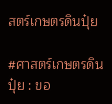สตร์เกษตรดินปุ๋ย

#ศาสตร์เกษตรดินปุ๋ย : ขอ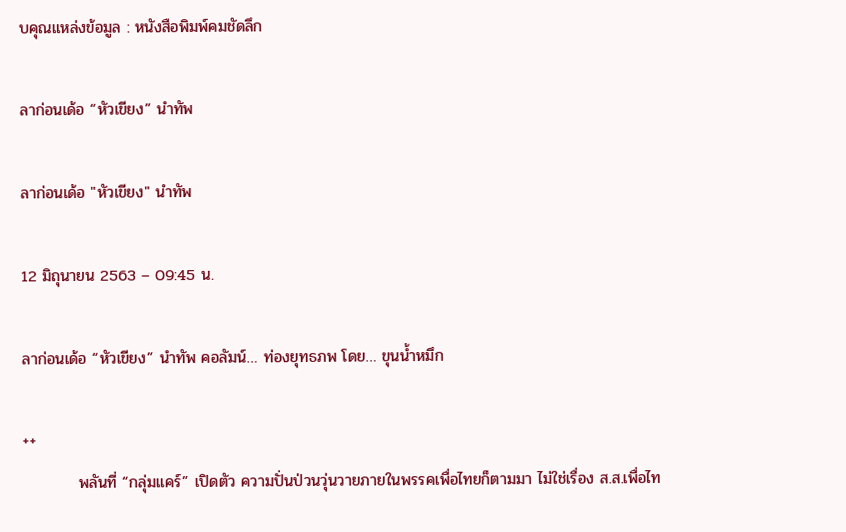บคุณแหล่งข้อมูล : หนังสือพิมพ์คมชัดลึก

ลาก่อนเด้อ “หัวเขียง” นำทัพ

ลาก่อนเด้อ "หัวเขียง" นำทัพ

12 มิถุนายน 2563 – 09:45 น.

ลาก่อนเด้อ “หัวเขียง” นำทัพ คอลัมน์… ท่องยุทธภพ โดย… ขุนน้ำหมึก

++
          พลันที่ “กลุ่มแคร์” เปิดตัว ความปั่นป่วนวุ่นวายภายในพรรคเพื่อไทยก็ตามมา ไม่ใช่เรื่อง ส.ส.เพื่อไท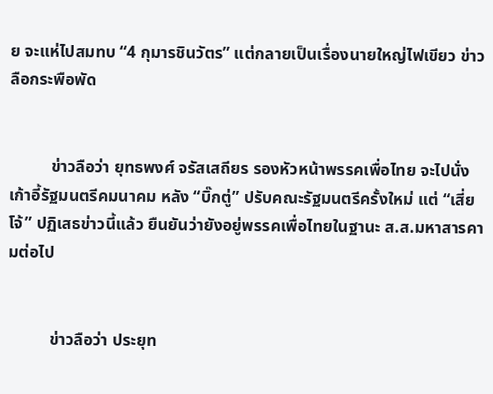ย จะแห่ไปสมทบ “4 กุมารชินวัตร” แต่กลายเป็นเรื่องนายใหญ่ไฟเขียว ข่าวลือกระพือพัด


          ข่าวลือว่า ยุทธพงศ์ จรัสเสถียร รองหัวหน้าพรรคเพื่อไทย จะไปนั่งเก้าอี้รัฐมนตรีคมนาคม หลัง “บิ๊กตู่” ปรับคณะรัฐมนตรีครั้งใหม่ แต่ “เสี่ยโจ้” ปฏิเสธข่าวนี้แล้ว ยืนยันว่ายังอยู่พรรคเพื่อไทยในฐานะ ส.ส.มหาสารคามต่อไป


          ข่าวลือว่า ประยุท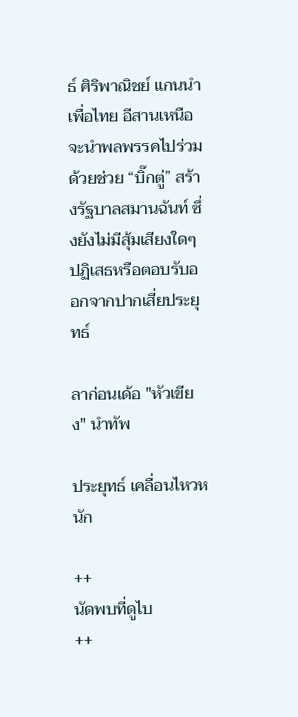ธ์ ศิริพาณิชย์ แกนนำเพื่อไทย อีสานเหนือ จะนำพลพรรคไปร่วมด้วยช่วย “บิ๊กตู่” สร้างรัฐบาลสมานฉันท์ ซึ่งยังไม่มีสุ้มเสียงใดๆ ปฏิเสธหรือตอบรับออกจากปากเสี่ยประยุทธ์

ลาก่อนเด้อ "หัวเขียง" นำทัพ

ประยุทธ์ เคลื่อนไหวหนัก

++
นัดพบที่ดูไบ
++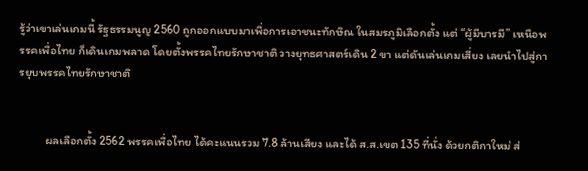รู้ว่าเขาเล่นเกมนี้ รัฐธรรมนูญ 2560 ถูกออกแบบมาเพื่อการเอาชนะทักษิณ ในสมรภูมิเลือกตั้ง แต่ “ผู้มีบารมี” เหนือพรรคเพื่อไทย ก็เดินเกมพลาด โดยตั้งพรรคไทยรักษาชาติ วางยุทธศาสตร์เดิน 2 ขา แต่ดันเล่นเกมเสี่ยง เลยนำไปสู่การยุบพรรคไทยรักษาชาติ


          ผลเลือกตั้ง 2562 พรรคเพื่อไทย ได้คะแนนรวม 7.8 ล้านเสียง และได้ ส.ส.เขต 135 ที่นั่ง ด้วยกติกาใหม่ ส่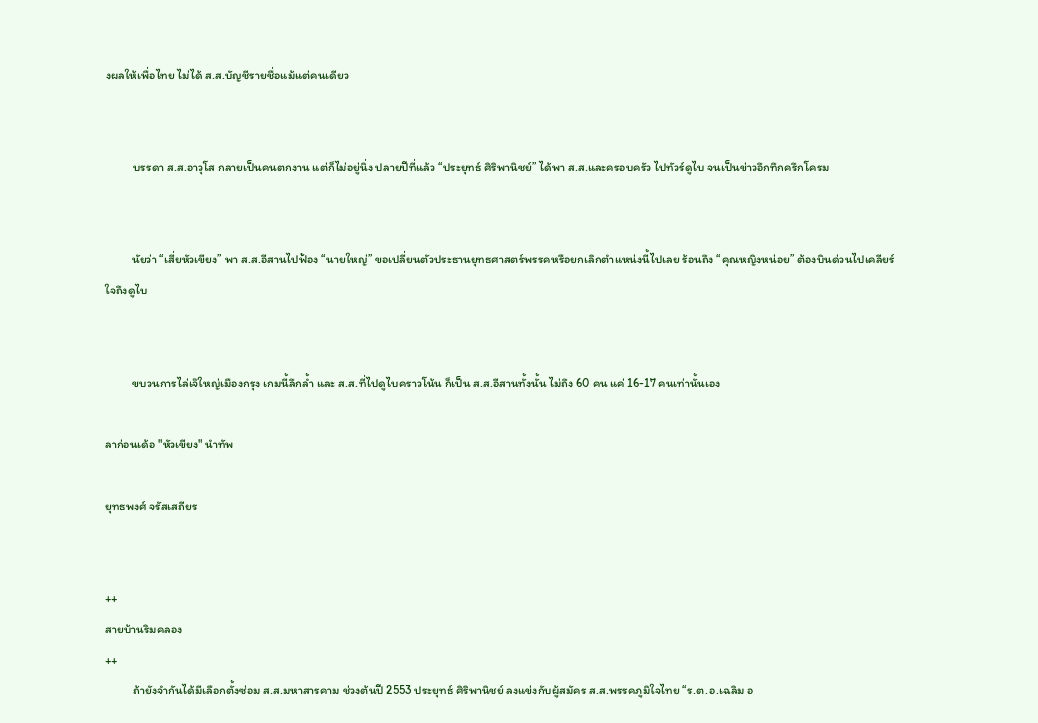งผลให้เพื่อไทย ไม่ได้ ส.ส.บัญชีรายชื่อแม้แต่คนเดียว


          บรรดา ส.ส.อาวุโส กลายเป็นคนตกงาน แต่ก็ไม่อยู่นิ่ง ปลายปีที่แล้ว “ประยุทธ์ ศิริพานิชย์” ได้พา ส.ส.และครอบครัว ไปทัวร์ดูไบ จนเป็นข่าวอึกทึกครึกโครม


          นัยว่า “เสี่ยหัวเขียง” พา ส.ส.อีสานไปฟ้อง “นายใหญ่” ขอเปลี่ยนตัวประธานยุทธศาสตร์พรรคหรือยกเลิกตำแหน่งนี้ไปเลย ร้อนถึง “คุณหญิงหน่อย” ต้องบินด่วนไปเคลียร์ใจถึงดูไบ


          ขบวนการไล่เจ๊ใหญ่เมืองกรุง เกมนี้ลึกล้ำ และ ส.ส.ที่ไปดูไบคราวโน้น ก็เป็น ส.ส.อีสานทั้งนั้น ไม่ถึง 60 คน แค่ 16-17 คนเท่านั้นเอง

ลาก่อนเด้อ "หัวเขียง" นำทัพ

ยุทธพงศ์ จรัสเสถียร


++
สายบ้านริมคลอง
++
          ถ้ายังจำกันได้มีเลือกตั้งซ่อม ส.ส.มหาสารคาม ช่วงต้นปี 2553 ประยุทธ์ ศิริพานิชย์ ลงแข่งกับผู้สมัคร ส.ส.พรรคภูมิใจไทย “ร.ต.อ.เฉลิม อ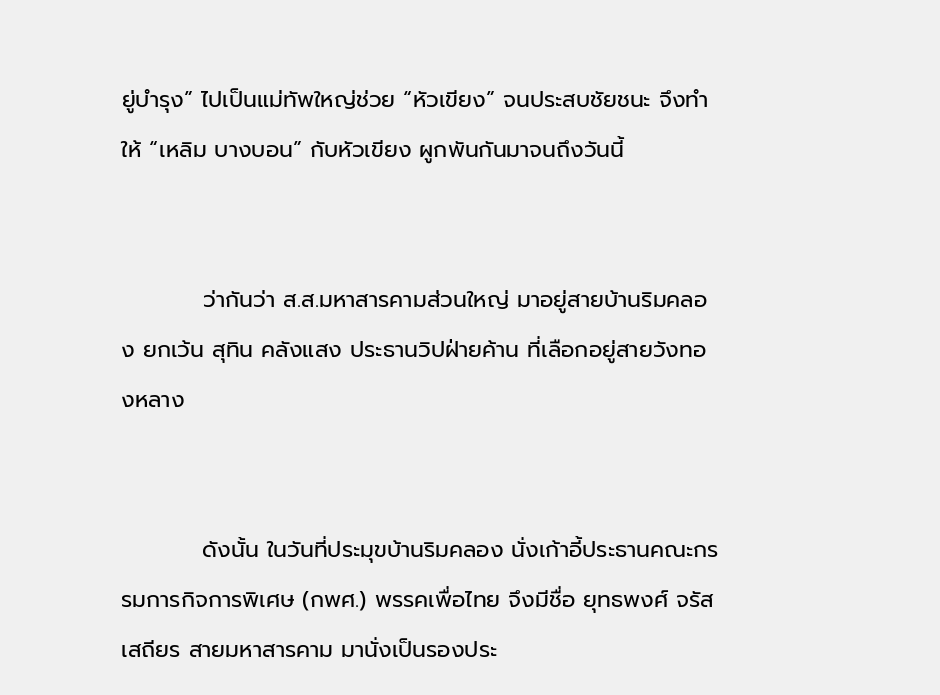ยู่บำรุง” ไปเป็นแม่ทัพใหญ่ช่วย “หัวเขียง” จนประสบชัยชนะ จึงทำให้ “เหลิม บางบอน” กับหัวเขียง ผูกพันกันมาจนถึงวันนี้


          ว่ากันว่า ส.ส.มหาสารคามส่วนใหญ่ มาอยู่สายบ้านริมคลอง ยกเว้น สุทิน คลังแสง ประธานวิปฝ่ายค้าน ที่เลือกอยู่สายวังทองหลาง


          ดังนั้น ในวันที่ประมุขบ้านริมคลอง นั่งเก้าอี้ประธานคณะกรรมการกิจการพิเศษ (กพศ.) พรรคเพื่อไทย จึงมีชื่อ ยุทธพงศ์ จรัสเสถียร สายมหาสารคาม มานั่งเป็นรองประ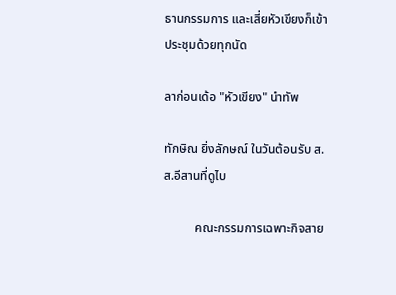ธานกรรมการ และเสี่ยหัวเขียงก็เข้าประชุมด้วยทุกนัด

ลาก่อนเด้อ "หัวเขียง" นำทัพ

ทักษิณ ยิ่งลักษณ์ ในวันต้อนรับ ส.ส.อีสานที่ดูไบ

          คณะกรรมการเฉพาะกิจสาย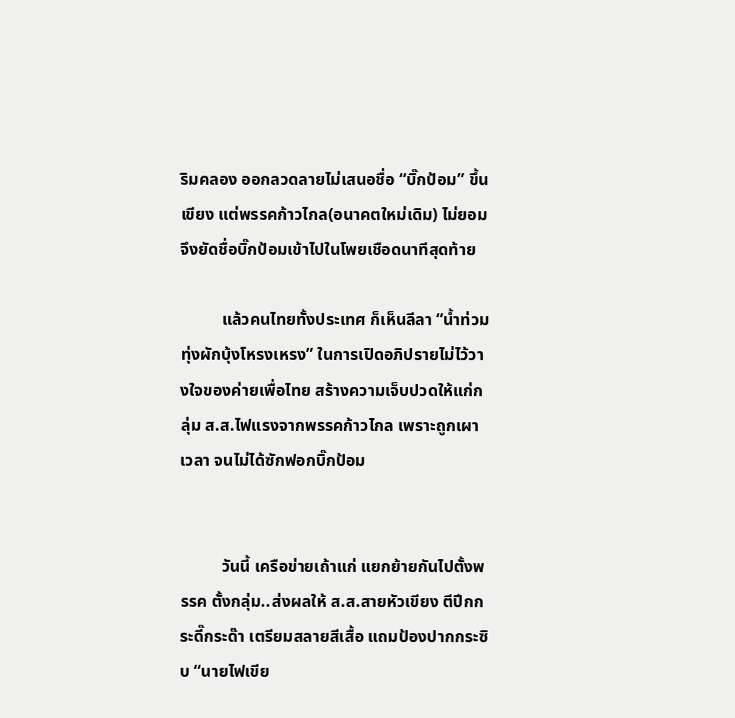ริมคลอง ออกลวดลายไม่เสนอชื่อ “บิ๊กป้อม” ขึ้นเขียง แต่พรรคก้าวไกล(อนาคตใหม่เดิม) ไม่ยอม จึงยัดชื่อบิ๊กป้อมเข้าไปในโพยเชือดนาทีสุดท้าย

          แล้วคนไทยทั้งประเทศ ก็เห็นลีลา “น้ำท่วมทุ่งผักบุ้งโหรงเหรง” ในการเปิดอภิปรายไม่ไว้วางใจของค่ายเพื่อไทย สร้างความเจ็บปวดให้แก่กลุ่ม ส.ส.ไฟแรงจากพรรคก้าวไกล เพราะถูกเผาเวลา จนไม่ได้ซักฟอกบิ๊กป้อม


          วันนี้ เครือข่ายเถ้าแก่ แยกย้ายกันไปตั้งพรรค ตั้งกลุ่ม..ส่งผลให้ ส.ส.สายหัวเขียง ตีปีกกระดี๊กระด๊า เตรียมสลายสีเสื้อ แถมป้องปากกระซิบ “นายไฟเขีย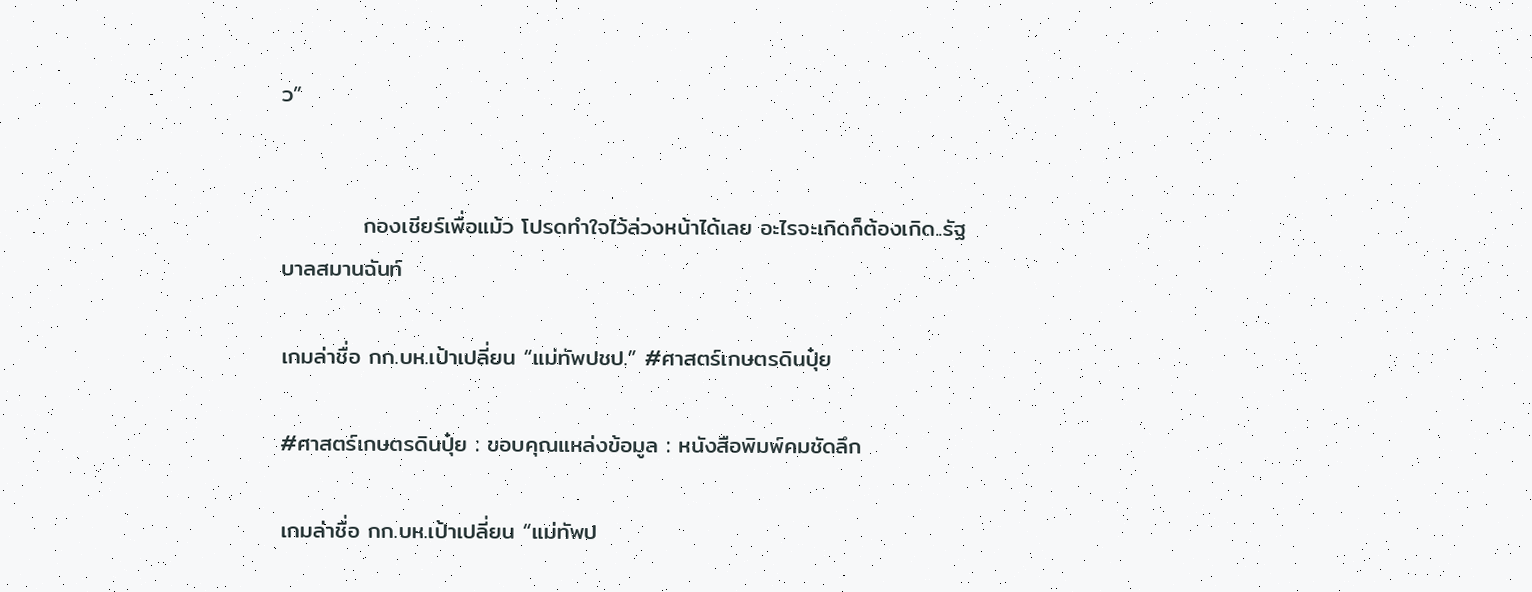ว”


          กองเชียร์เพื่อแม้ว โปรดทำใจไว้ล่วงหน้าได้เลย อะไรจะเกิดก็ต้องเกิด..รัฐบาลสมานฉันท์

เกมล่าชื่อ กก.บห.เป้าเปลี่ยน “แม่ทัพปชป.” #ศาสตร์เกษตรดินปุ๋ย

#ศาสตร์เกษตรดินปุ๋ย : ขอบคุณแหล่งข้อมูล : หนังสือพิมพ์คมชัดลึก

เกมล่าชื่อ กก.บห.เป้าเปลี่ยน “แม่ทัพป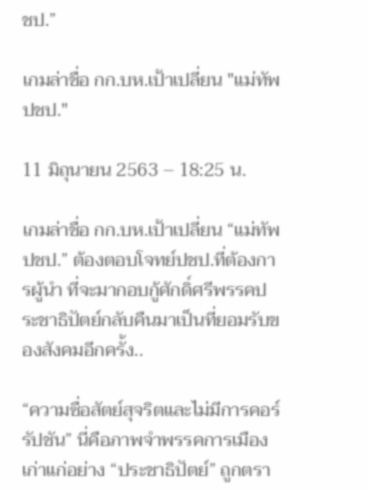ชป.”

เกมล่าชื่อ กก.บห.เป้าเปลี่ยน "แม่ทัพปชป."

11 มิถุนายน 2563 – 18:25 น.

เกมล่าชื่อ กก.บห.เป้าเปลี่ยน “แม่ทัพปชป.” ต้องตอบโจทย์ปชป.ที่ต้องการผู้นำ ที่จะมากอบกู้ศักดิ์ศรีพรรคประชาธิปัตย์กลับคืนมาเป็นที่ยอมรับของสังคมอีกครั้ง..

“ความซื่อสัตย์สุจริตและไม่มีการคอร์รัปชัน” นี่คือภาพจำพรรคการเมืองเก่าแก่อย่าง “ประชาธิปัตย์” ถูกตรา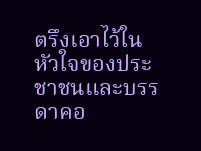ตรึงเอาไว้ในหัวใจของประชาชนและบรรดาคอ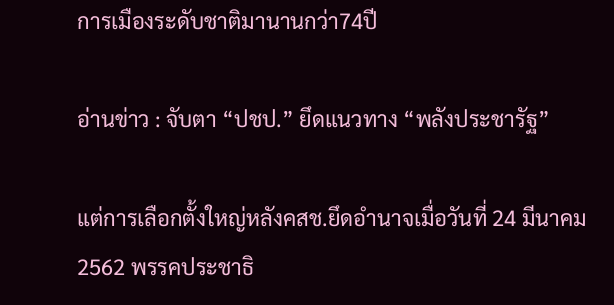การเมืองระดับชาติมานานกว่า74ปี

อ่านข่าว : จับตา “ปชป.” ยึดแนวทาง “พลังประชารัฐ”

แต่การเลือกตั้งใหญ่หลังคสช.ยึดอำนาจเมื่อวันที่ 24 มีนาคม 2562 พรรคประชาธิ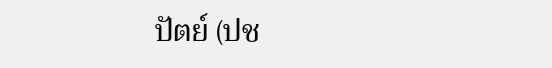ปัตย์ (ปช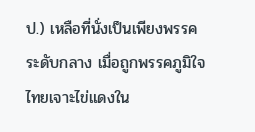ป.) เหลือที่นั่งเป็นเพียงพรรคระดับกลาง เมื่อถูกพรรคภูมิใจไทยเจาะไข่แดงใน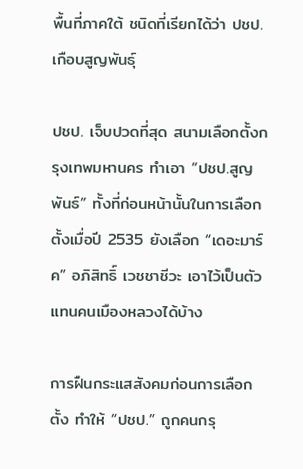พื้นที่ภาคใต้ ชนิดที่เรียกได้ว่า ปชป.เกือบสูญพันธุ์

ปชป. เจ็บปวดที่สุด สนามเลือกตั้งกรุงเทพมหานคร ทำเอา “ปชป.สูญพันธ์” ทั้งที่ก่อนหน้านั้นในการเลือกตั้งเมื่อปี 2535 ยังเลือก “เดอะมาร์ค” อภิสิทธิ์ เวชชาชีวะ เอาไว้เป็นตัวแทนคนเมืองหลวงได้บ้าง

การฝืนกระแสสังคมก่อนการเลือกตั้ง ทำให้ “ปชป.” ถูกคนกรุ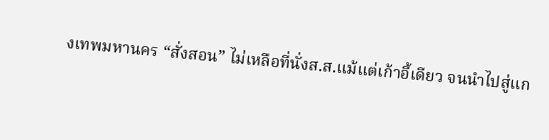งเทพมหานคร “สั่งสอน” ไม่เหลือที่นั่งส.ส.แม้แต่เก้าอี้เดียว จนนำไปสู่แก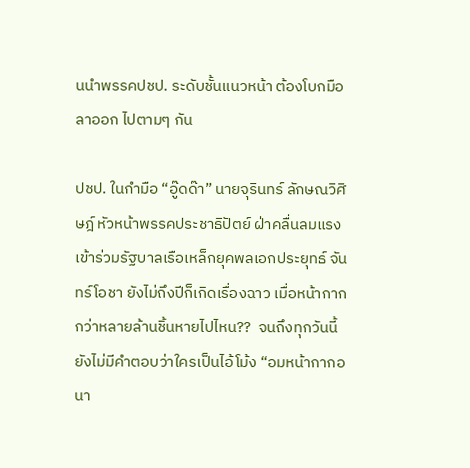นนำพรรคปชป. ระดับชั้นแนวหน้า ต้องโบกมือลาออก ไปตามๆ กัน

ปชป. ในกำมือ “อู๊ดด๊า” นายจุรินทร์ ลักษณวิศิษฎ์ หัวหน้าพรรคประชาธิปัตย์ ฝ่าคลื่นลมแรงเข้าร่วมรัฐบาลเรือเหล็กยุคพลเอกประยุทธ์ จันทร์โอชา ยังไม่ถึงปีก็เกิดเรื่องฉาว เมื่อหน้ากากกว่าหลายล้านชิ้นหายไปไหน??  จนถึงทุกวันนี้ยังไม่มีคำตอบว่าใครเป็นไอ้โม้ง “อมหน้ากากอนา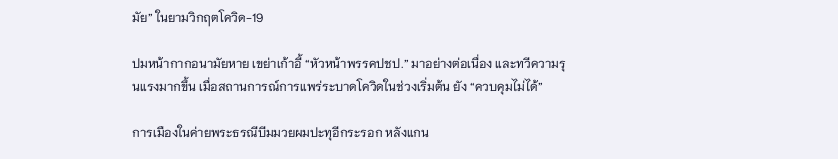มัย” ในยามวิกฤตโควิด-19

ปมหน้ากากอนามัยหาย เขย่าเก้าอี้ “หัวหน้าพรรคปชป.” มาอย่างต่อเนื่อง และทวีความรุนแรงมากขึ้น เมื่อสถานการณ์การแพร่ระบาดโควิดในช่วงเริ่มต้น ยัง “ควบคุมไม่ได้”

การเมืองในค่ายพระธรณีบีมมวยผมปะทุอีกระรอก หลังแกน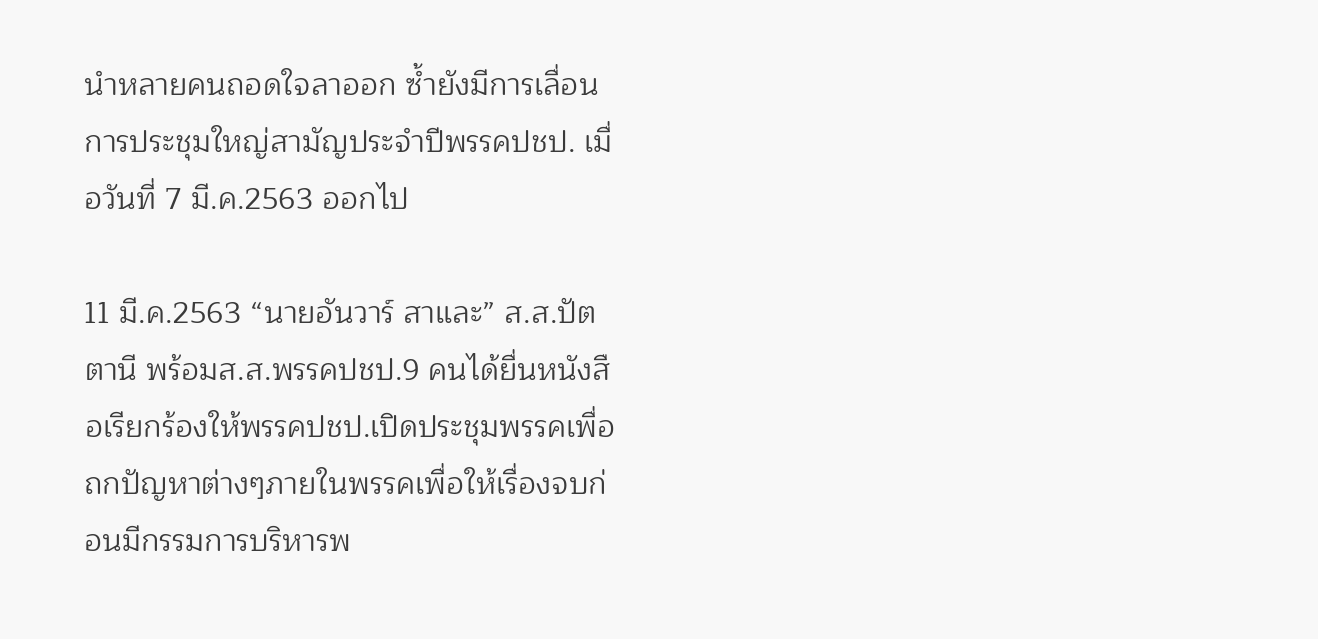นำหลายคนถอดใจลาออก ซ้ำยังมีการเลื่อนการประชุมใหญ่สามัญประจำปีพรรคปชป. เมื่อวันที่ 7 มี.ค.2563 ออกไป

11 มี.ค.2563 “นายอันวาร์ สาและ” ส.ส.ปัตตานี พร้อมส.ส.พรรคปชป.9 คนได้ยื่นหนังสือเรียกร้องให้พรรคปชป.เปิดประชุมพรรคเพื่อถกปัญหาต่างๆภายในพรรคเพื่อให้เรื่องจบก่อนมีกรรมการบริหารพ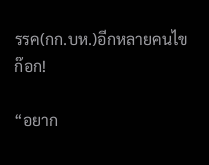รรค(กก.บห.)อีกหลายคนไขก๊อก!

“อยาก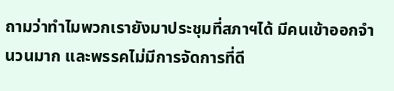ถามว่าทำไมพวกเรายังมาประชุมที่สภาฯได้ มีคนเข้าออกจำนวนมาก และพรรคไม่มีการจัดการที่ดี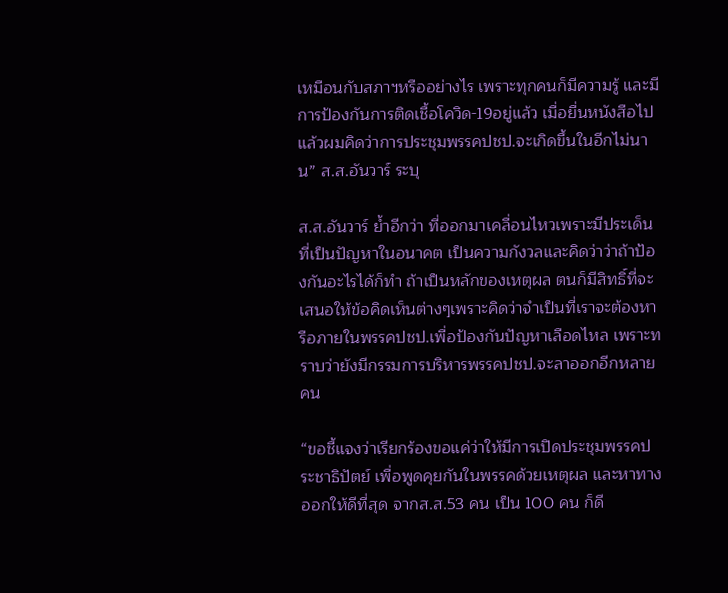เหมือนกับสภาฯหรืออย่างไร เพราะทุกคนก็มีความรู้ และมีการป้องกันการติดเชื้อโควิด-19อยู่แล้ว เมื่อยื่นหนังสือไปแล้วผมคิดว่าการประชุมพรรคปชป.จะเกิดขึ้นในอีกไม่นาน” ส.ส.อันวาร์ ระบุ

ส.ส.อันวาร์ ย้ำอีกว่า ที่ออกมาเคลื่อนไหวเพราะมีประเด็นที่เป็นปัญหาในอนาคต เป็นความกังวลและคิดว่าว่าถ้าป้องกันอะไรได้ก็ทำ ถ้าเป็นหลักของเหตุผล ตนก็มีสิทธิ์ที่จะเสนอให้ข้อคิดเห็นต่างๆเพราะคิดว่าจำเป็นที่เราจะต้องหารือภายในพรรคปชป.เพื่อป้องกันปัญหาเลือดไหล เพราะทราบว่ายังมีกรรมการบริหารพรรคปชป.จะลาออกอีกหลายคน

“ขอชี้แจงว่าเรียกร้องขอแค่ว่าให้มีการเปิดประชุมพรรคประชาธิปัตย์ เพื่อพูดคุยกันในพรรคด้วยเหตุผล และหาทางออกให้ดีที่สุด จากส.ส.53 คน เป็น 100 คน ก็ดี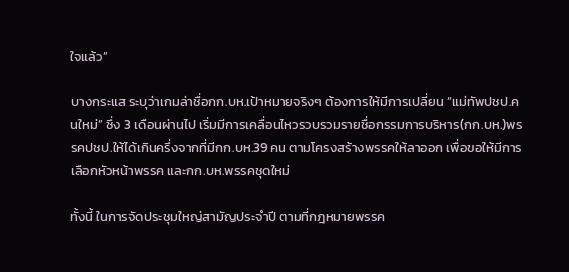ใจแล้ว”

บางกระแส ระบุว่าเกมล่าชื่อกก.บห.เป้าหมายจริงๆ ต้องการให้มีการเปลี่ยน “แม่ทัพปชป.คนใหม่” ซึ่ง 3 เดือนผ่านไป เริ่มมีการเคลื่อนไหวรวบรวมรายชื่อกรรมการบริหาร(กก.บห.)พรรคปชป.ให้ได้เกินครึ่งจากที่มีกก.บห.39 คน ตามโครงสร้างพรรคให้ลาออก เพื่อขอให้มีการเลือกหัวหน้าพรรค และกก.บห.พรรคชุดใหม่

ทั้งนี้ ในการจัดประชุมใหญ่สามัญประจำปี ตามที่กฎหมายพรรค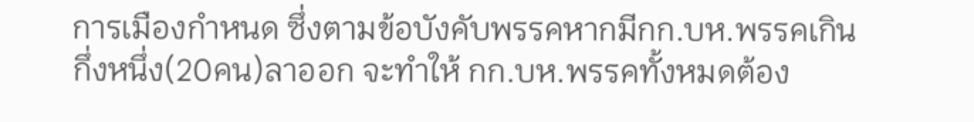การเมืองกำหนด ซึ่งตามข้อบังคับพรรคหากมีกก.บห.พรรคเกินกึ่งหนึ่ง(20คน)ลาออก จะทำให้ กก.บห.พรรคทั้งหมดต้อง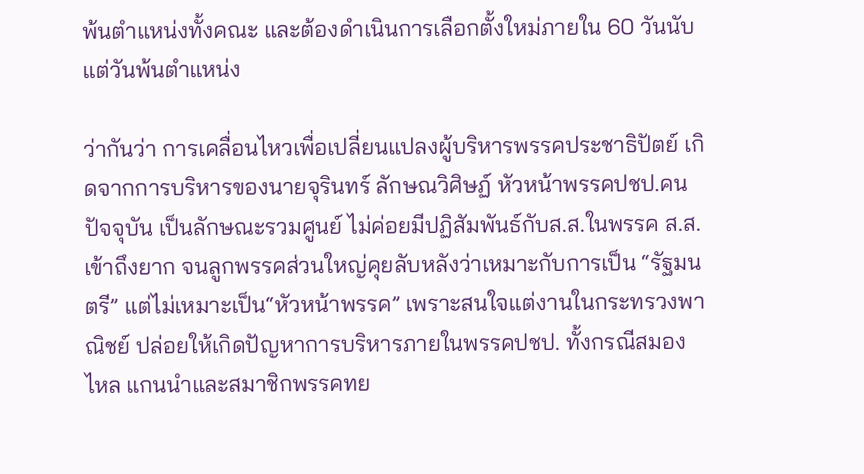พ้นตำแหน่งทั้งคณะ และต้องดำเนินการเลือกตั้งใหม่ภายใน 60 วันนับแต่วันพ้นตำแหน่ง

ว่ากันว่า การเคลื่อนไหวเพื่อเปลี่ยนแปลงผู้บริหารพรรคประชาธิปัตย์ เกิดจากการบริหารของนายจุรินทร์ ลักษณวิศิษฏ์ หัวหน้าพรรคปชป.คนปัจจุบัน เป็นลักษณะรวมศูนย์ ไม่ค่อยมีปฏิสัมพันธ์กับส.ส.ในพรรค ส.ส.เข้าถึงยาก จนลูกพรรคส่วนใหญ่คุยลับหลังว่าเหมาะกับการเป็น “รัฐมนตรี” แต่ไม่เหมาะเป็น“หัวหน้าพรรค” เพราะสนใจแต่งานในกระทรวงพาณิชย์ ปล่อยให้เกิดปัญหาการบริหารภายในพรรคปชป. ทั้งกรณีสมองไหล แกนนำและสมาชิกพรรคทย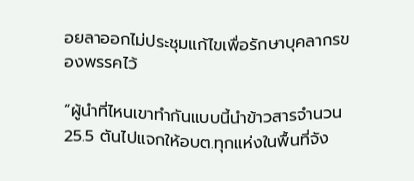อยลาออกไม่ประชุมแก้ไขเพื่อรักษาบุคลากรของพรรคไว้

“ผู้นำที่ไหนเขาทำกันแบบนี้นำข้าวสารจำนวน 25.5 ตันไปแจกให้อบต.ทุกแห่งในพื้นที่จัง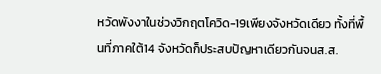หวัดพังงาในช่วงวิกฤตโควิด-19เพียงจังหวัดเดียว ทั้งที่พื้นที่ภาคใต้14 จังหวัดก็ประสบปัญหาเดียวกันจนส.ส.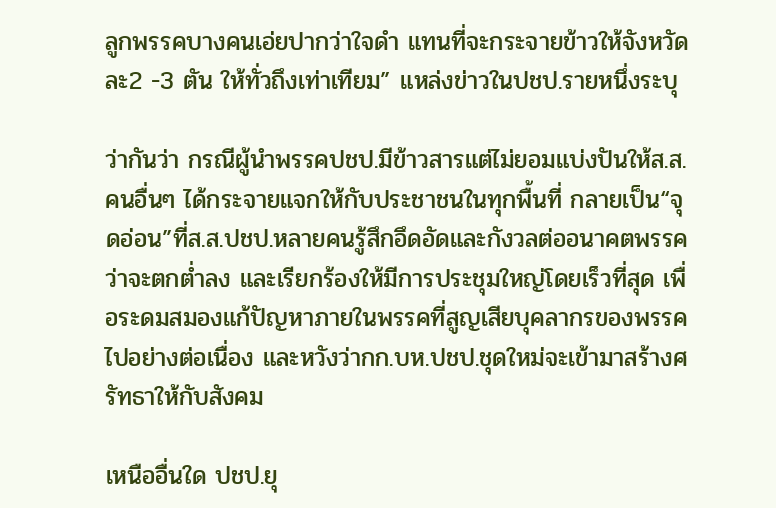ลูกพรรคบางคนเอ่ยปากว่าใจดำ แทนที่จะกระจายข้าวให้จังหวัดละ2 -3 ตัน ให้ทั่วถึงเท่าเทียม” แหล่งข่าวในปชป.รายหนึ่งระบุ

ว่ากันว่า กรณีผู้นำพรรคปชป.มีข้าวสารแต่ไม่ยอมแบ่งปันให้ส.ส.คนอื่นๆ ได้กระจายแจกให้กับประชาชนในทุกพื้นที่ กลายเป็น“จุดอ่อน”ที่ส.ส.ปชป.หลายคนรู้สึกอึดอัดและกังวลต่ออนาคตพรรคว่าจะตกต่ำลง และเรียกร้องให้มีการประชุมใหญ่โดยเร็วที่สุด เพื่อระดมสมองแก้ปัญหาภายในพรรคที่สูญเสียบุคลากรของพรรคไปอย่างต่อเนื่อง และหวังว่ากก.บห.ปชป.ชุดใหม่จะเข้ามาสร้างศรัทธาให้กับสังคม

เหนืออื่นใด ปชป.ยุ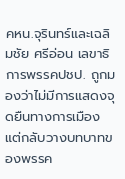คหน.จุรินทร์และเฉลิมชัย ศรีอ่อน เลขาธิการพรรคปชป. ถูกมองว่าไม่มีการแสดงจุดยืนทางการเมือง แต่กลับวางบทบาทของพรรค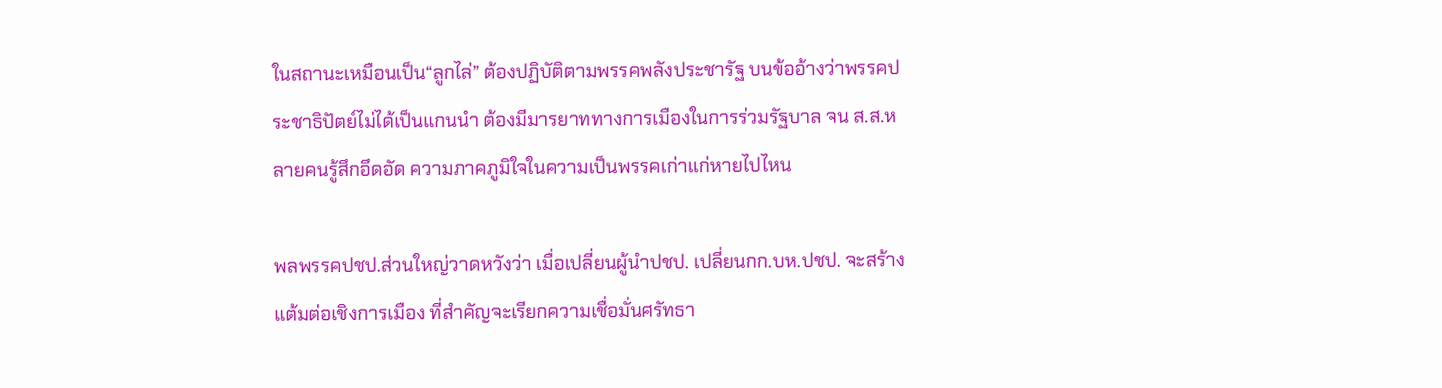ในสถานะเหมือนเป็น“ลูกไล่” ต้องปฏิบัติตามพรรคพลังประชารัฐ บนข้ออ้างว่าพรรคประชาธิปัตย์ไม่ได้เป็นแกนนำ ต้องมีมารยาททางการเมืองในการร่วมรัฐบาล จน ส.ส.หลายคนรู้สึกอึดอัด ความภาคภูมิใจในความเป็นพรรคเก่าแก่หายไปไหน

พลพรรคปชป.ส่วนใหญ่วาดหวังว่า เมื่อเปลี่ยนผู้นำปชป. เปลี่ยนกก.บห.ปชป. จะสร้างแต้มต่อเชิงการเมือง ที่สำคัญจะเรียกความเชื่อมั่นศรัทธา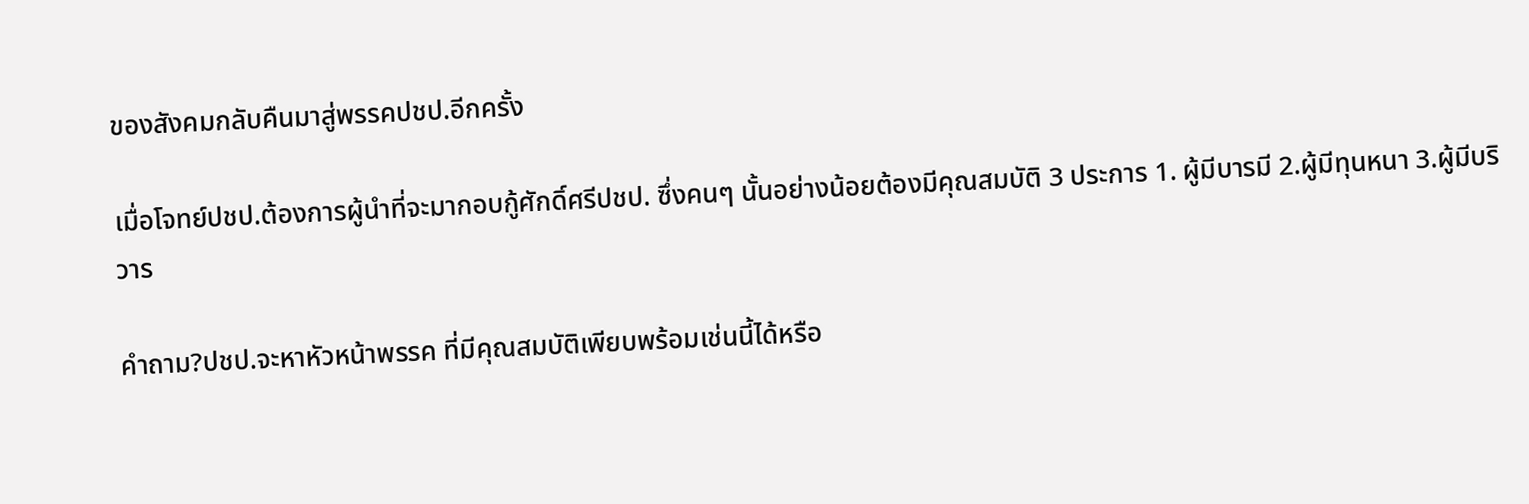ของสังคมกลับคืนมาสู่พรรคปชป.อีกครั้ง

เมื่อโจทย์ปชป.ต้องการผู้นำที่จะมากอบกู้ศักดิ์ศรีปชป. ซึ่งคนๆ นั้นอย่างน้อยต้องมีคุณสมบัติ 3 ประการ 1. ผู้มีบารมี 2.ผู้มีทุนหนา 3.ผู้มีบริวาร

คำถาม?ปชป.จะหาหัวหน้าพรรค ที่มีคุณสมบัติเพียบพร้อมเช่นนี้ได้หรือ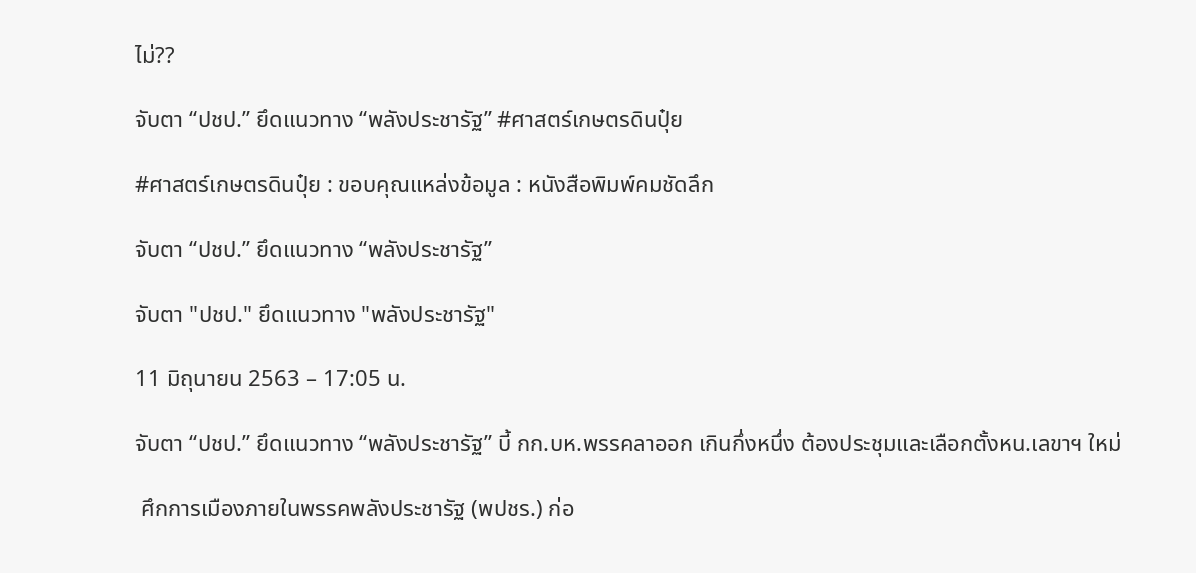ไม่??

จับตา “ปชป.” ยึดแนวทาง “พลังประชารัฐ” #ศาสตร์เกษตรดินปุ๋ย

#ศาสตร์เกษตรดินปุ๋ย : ขอบคุณแหล่งข้อมูล : หนังสือพิมพ์คมชัดลึก

จับตา “ปชป.” ยึดแนวทาง “พลังประชารัฐ”

จับตา "ปชป." ยึดแนวทาง "พลังประชารัฐ"

11 มิถุนายน 2563 – 17:05 น.

จับตา “ปชป.” ยึดแนวทาง “พลังประชารัฐ” บี้ กก.บห.พรรคลาออก เกินกึ่งหนึ่ง ต้องประชุมและเลือกตั้งหน.เลขาฯ ใหม่

 ศึกการเมืองภายในพรรคพลังประชารัฐ (พปชร.) ก่อ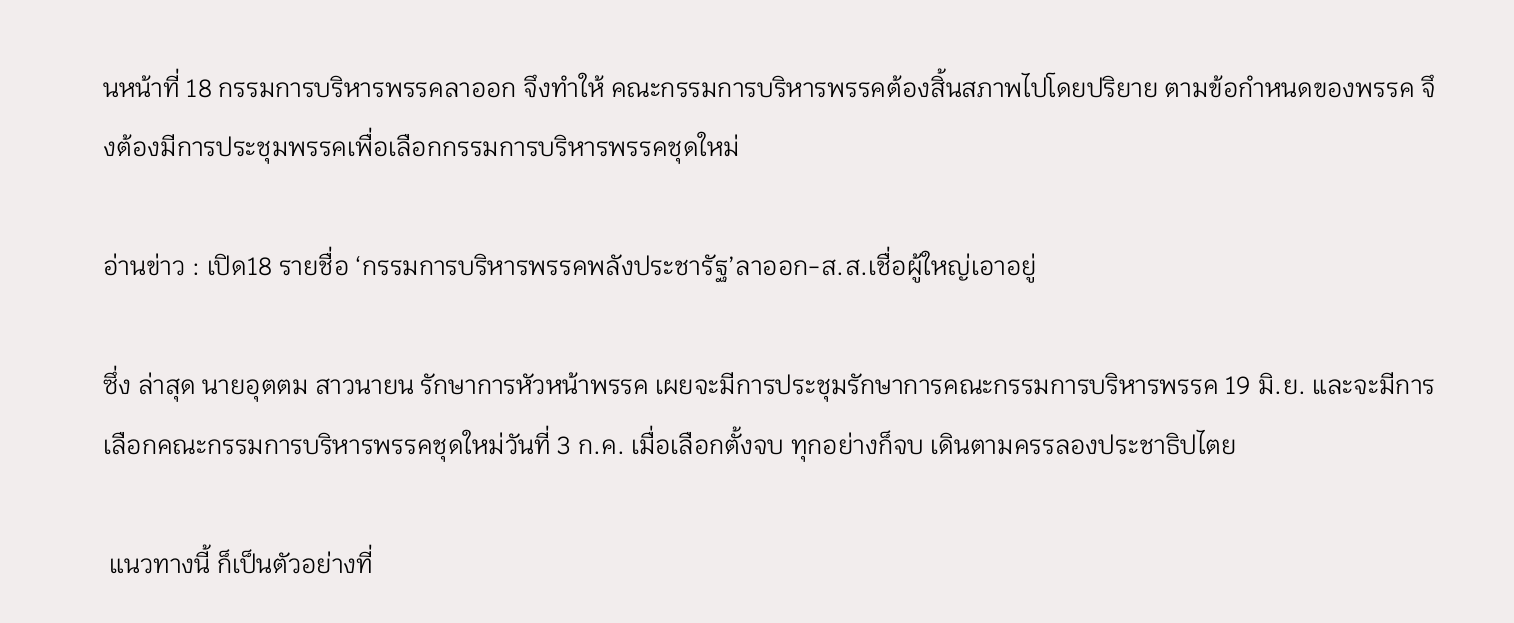นหน้าที่ 18 กรรมการบริหารพรรคลาออก จึงทำให้ คณะกรรมการบริหารพรรคต้องสิ้นสภาพไปโดยปริยาย ตามข้อกำหนดของพรรค จึงต้องมีการประชุมพรรคเพื่อเลือกกรรมการบริหารพรรคชุดใหม่

อ่านข่าว : เปิด18 รายชื่อ ‘กรรมการบริหารพรรคพลังประชารัฐ’ลาออก-ส.ส.เชื่อผู้ใหญ่เอาอยู่

ซึ่ง ล่าสุด นายอุตตม สาวนายน รักษาการหัวหน้าพรรค เผยจะมีการประชุมรักษาการคณะกรรมการบริหารพรรค 19 มิ.ย. และจะมีการเลือกคณะกรรมการบริหารพรรคชุดใหม่วันที่ 3 ก.ค. เมื่อเลือกตั้งจบ ทุกอย่างก็จบ เดินตามครรลองประชาธิปไตย

 แนวทางนี้ ก็เป็นตัวอย่างที่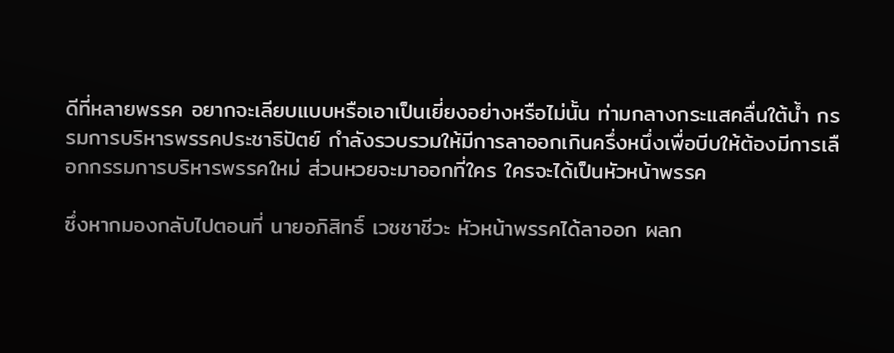ดีที่หลายพรรค อยากจะเลียบแบบหรือเอาเป็นเยี่ยงอย่างหรือไม่นั้น ท่ามกลางกระแสคลื่นใต้น้ำ กรรมการบริหารพรรคประชาธิปัตย์ กำลังรวบรวมให้มีการลาออกเกินครึ่งหนึ่งเพื่อบีบให้ต้องมีการเลือกกรรมการบริหารพรรคใหม่ ส่วนหวยจะมาออกที่ใคร ใครจะได้เป็นหัวหน้าพรรค

ซึ่งหากมองกลับไปตอนที่ นายอภิสิทธิ์ เวชชาชีวะ หัวหน้าพรรคได้ลาออก ผลก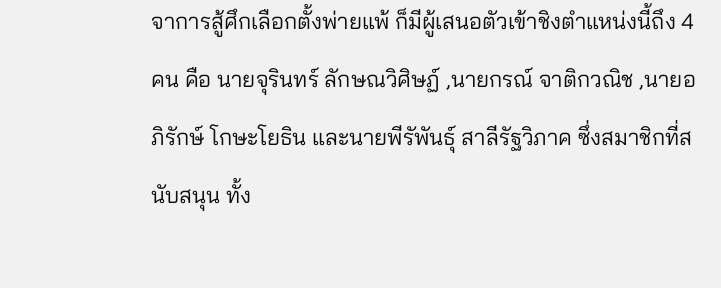จาการสู้ศึกเลือกตั้งพ่ายแพ้ ก็มีผู้เสนอตัวเข้าชิงตำแหน่งนี้ถึง 4 คน คือ นายจุรินทร์ ลักษณวิศิษฏ์ ,นายกรณ์ จาติกวณิช ,นายอภิรักษ์ โกษะโยธิน และนายพีรัพันธุ์ สาลีรัฐวิภาค ซึ่งสมาชิกที่สนับสนุน ทั้ง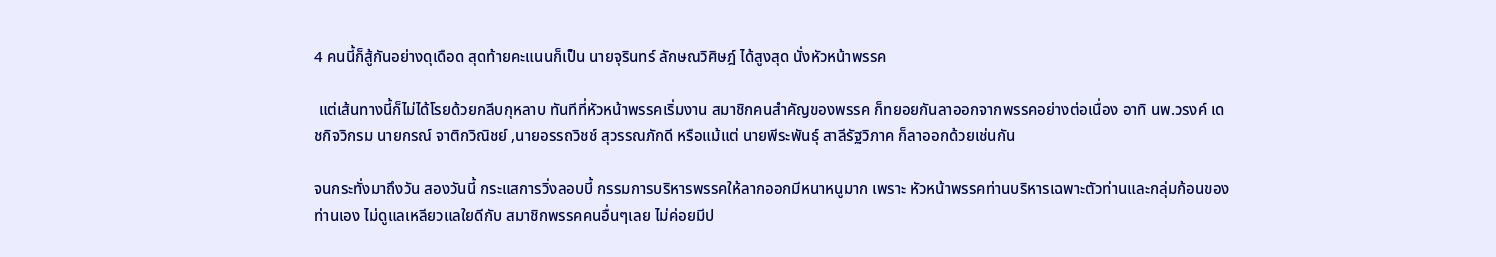4 คนนี้ก็สู้กันอย่างดุเดือด สุดท้ายคะแนนก็เป็น นายจุรินทร์ ลักษณวิศิษฎ์ ได้สูงสุด นั่งหัวหน้าพรรค

 แต่เส้นทางนี้ก็ไม่ได้โรยด้วยกลีบกุหลาบ ทันทีที่หัวหน้าพรรคเริ่มงาน สมาชิกคนสำคัญของพรรค ก็ทยอยกันลาออกจากพรรคอย่างต่อเนื่อง อาทิ นพ.วรงค์ เดชกิจวิกรม นายกรณ์ จาติกวิณิชย์ ,นายอรรถวิชช์ สุวรรณภักดี หรือแม้แต่ นายพีระพันธุ์ สาลีรัฐวิภาค ก็ลาออกด้วยเช่นกัน

จนกระทั่งมาถึงวัน สองวันนี้ กระแสการวิ่งลอบบี้ กรรมการบริหารพรรคให้ลากออกมีหนาหนูมาก เพราะ หัวหน้าพรรคท่านบริหารเฉพาะตัวท่านและกลุ่มก้อนของท่านเอง ไม่ดูแลเหลียวแลใยดีกับ สมาชิกพรรคคนอื่นๆเลย ไม่ค่อยมีป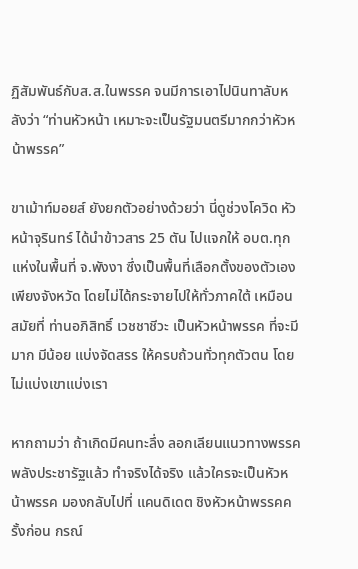ฏิสัมพันธ์กับส.ส.ในพรรค จนมีการเอาไปนินทาลับหลังว่า “ท่านหัวหน้า เหมาะจะเป็นรัฐมนตรีมากกว่าหัวหน้าพรรค”

ขาเม้าท์มอยส์ ยังยกตัวอย่างด้วยว่า นี่ดูช่วงโควิด หัวหน้าจุรินทร์ ได้นำข้าวสาร 25 ตัน ไปแจกให้ อบต.ทุกแห่งในพื้นที่ จ.พังงา ซึ่งเป็นพื้นที่เลือกตั้งของตัวเองเพียงจังหวัด โดยไม่ได้กระจายไปให้ทั่วภาคใต้ เหมือน สมัยที่ ท่านอภิสิทธิ์ เวชชาชีวะ เป็นหัวหน้าพรรค ที่จะมีมาก มีน้อย แบ่งจัดสรร ให้ครบถ้วนทั่วทุกตัวตน โดยไม่แบ่งเขาแบ่งเรา

หากถามว่า ถ้าเกิดมีคนทะลึ่ง ลอกเลียนแนวทางพรรคพลังประชารัฐแล้ว ทำจริงได้จริง แล้วใครจะเป็นหัวหน้าพรรค มองกลับไปที่ แคนดิเดต ชิงหัวหน้าพรรคครั้งก่อน กรณ์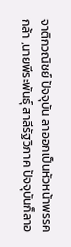จาติกวณิชย์ ปัจจุบัน ลาออกเป็นหัวหน้าพรรค กล้า ,นายพีระพันธุ์ สาลีรัฐวิภาค ปัจจุบันก็ลาอ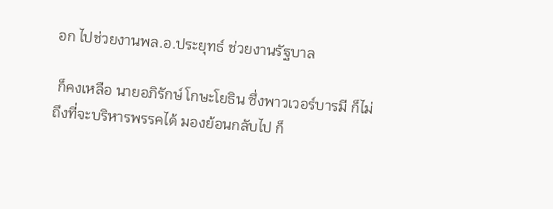อก ไปช่วยงานพล.อ.ประยุทธ์ ช่วยงานรัฐบาล

 ก็คงเหลือ นายอภิรักษ์ โกษะโยธิน ซึ่งพาวเวอร์บารมี ก็ไม่ถึงที่จะบริหารพรรคได้ มองย้อนกลับไป ก็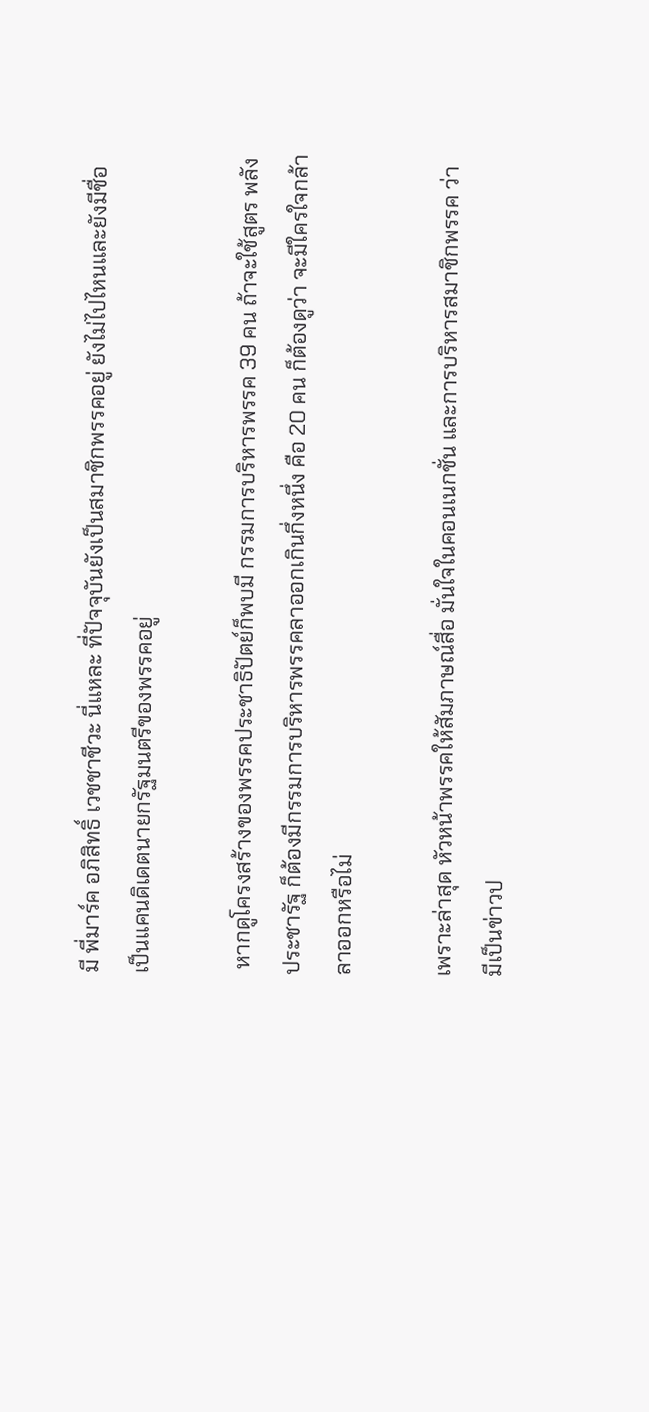มี พี่มาร์ค อภิสิทธิ์ เวชชาชีวะ นี่แหละ ที่ปัจจุบันยังเป็นสมาชิกพรรคอยู่ ยังไม่ไปไหนและยังมีชื่อเป็นแคนดิเดตนายกรัฐมนตรีของพรรคอยู่

 หากดูโครงสร้างของพรรคประชาธิปัตย์ก็พบมี กรรมการบริหารพรรค 39 คน ถ้าจะใช้สูตร พลังประชารัฐ ก็ต้องมีกรรมการบริหารพรรคลาออกเกินกึ่งหนึ่ง คือ 20 คน ก็ต้องดูว่า จะมีใครใจกล้าลาออกหรือไม่

เพราะล่าสุด หัวหน้าพรรคให้สัมภาษณ์สื่อ มั่นใจในคอนเนกชั่น และการบริหารสมาชิกพรรค ว่า มีเป็นข่าวป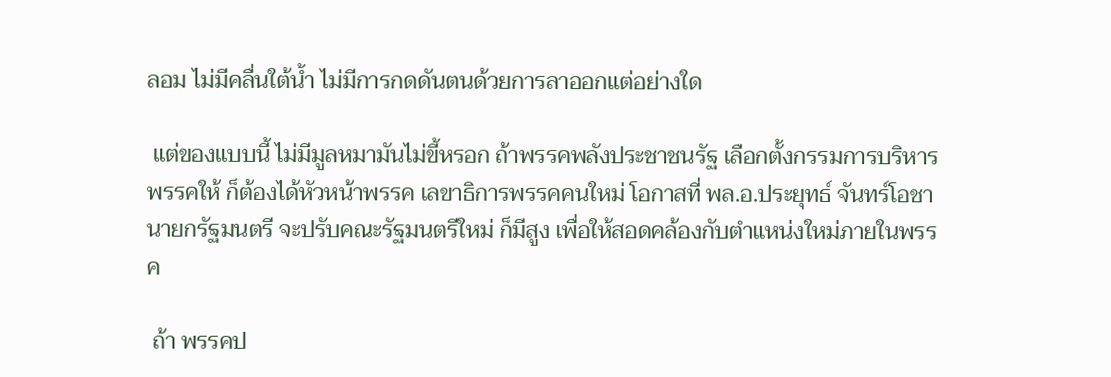ลอม ไม่มีคลื่นใต้น้ำ ไม่มีการกดดันตนด้วยการลาออกแต่อย่างใด

 แต่ของแบบนี้ ไม่มีมูลหมามันไม่ขี้หรอก ถ้าพรรคพลังประชาชนรัฐ เลือกตั้งกรรมการบริหารพรรคให้ ก็ต้องได้หัวหน้าพรรค เลขาธิการพรรคคนใหม่ โอกาสที่ พล.อ.ประยุทธ์ จันทร์โอชา นายกรัฐมนตรี จะปรับคณะรัฐมนตรีใหม่ ก็มีสูง เพื่อให้สอดคล้องกับตำแหน่งใหม่ภายในพรรค

 ถ้า พรรคป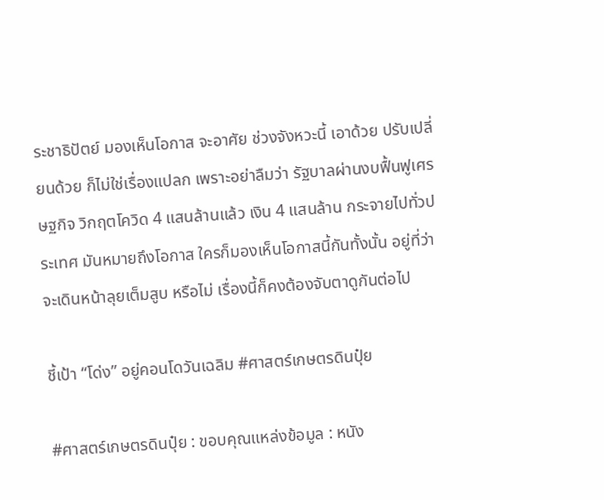ระชาธิปัตย์ มองเห็นโอกาส จะอาศัย ช่วงจังหวะนี้ เอาด้วย ปรับเปลี่ยนด้วย ก็ไม่ใช่เรื่องแปลก เพราะอย่าลืมว่า รัฐบาลผ่านงบฟื้นฟูเศรษฐกิจ วิกฤตโควิด 4 แสนล้านแล้ว เงิน 4 แสนล้าน กระจายไปทั่วประเทศ มันหมายถึงโอกาส ใครก็มองเห็นโอกาสนี้กันทั้งนั้น อยู่ที่ว่า จะเดินหน้าลุยเต็มสูบ หรือไม่ เรื่องนี้ก็คงต้องจับตาดูกันต่อไป

ชี้เป้า “โด่ง” อยู่คอนโดวันเฉลิม #ศาสตร์เกษตรดินปุ๋ย

#ศาสตร์เกษตรดินปุ๋ย : ขอบคุณแหล่งข้อมูล : หนัง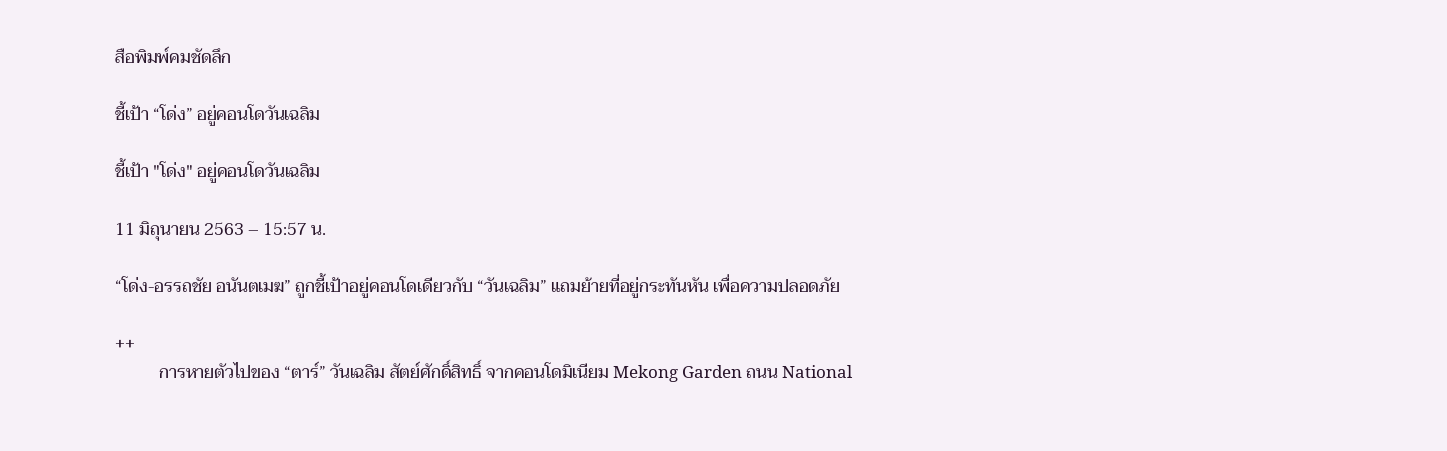สือพิมพ์คมชัดลึก

ชี้เป้า “โด่ง” อยู่คอนโดวันเฉลิม

ชี้เป้า "โด่ง" อยู่คอนโดวันเฉลิม

11 มิถุนายน 2563 – 15:57 น.

“โด่ง-อรรถชัย อนันตเมฆ” ถูกชี้เป้าอยู่คอนโดเดียวกับ “วันเฉลิม” แถมย้ายที่อยู่กระทันหัน เพื่อความปลอดภัย

++
          การหายตัวไปของ “ตาร์” วันเฉลิม สัตย์ศักดิ์สิทธิ์ จากคอนโดมิเนียม Mekong Garden ถนน National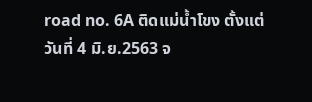road no. 6A ติดแม่น้ำโขง ตั้งแต่วันที่ 4 มิ.ย.2563 จ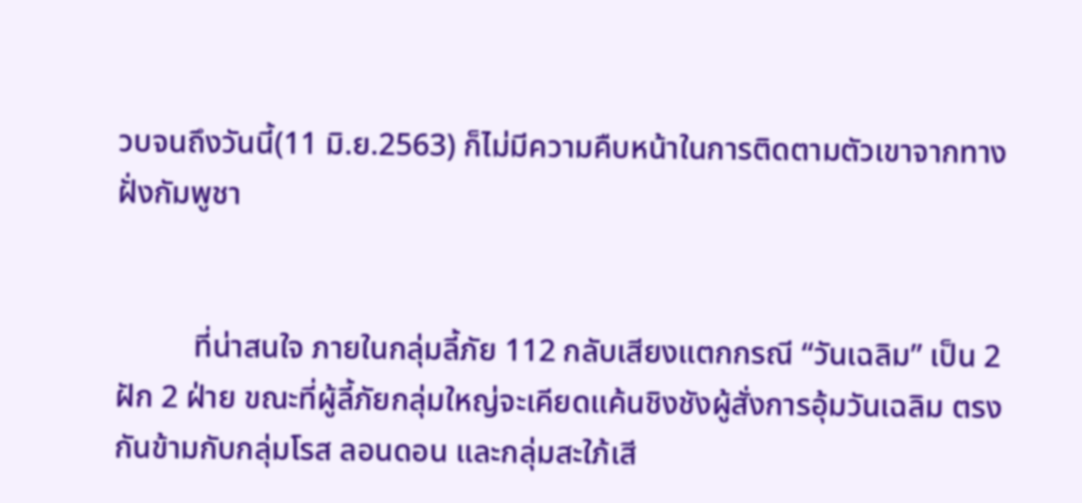วบจนถึงวันนี้(11 มิ.ย.2563) ก็ไม่มีความคืบหน้าในการติดตามตัวเขาจากทางฝั่งกัมพูชา


          ที่น่าสนใจ ภายในกลุ่มลี้ภัย 112 กลับเสียงแตกกรณี “วันเฉลิม” เป็น 2 ฝัก 2 ฝ่าย ขณะที่ผู้ลี้ภัยกลุ่มใหญ่จะเคียดแค้นชิงชังผู้สั่งการอุ้มวันเฉลิม ตรงกันข้ามกับกลุ่มโรส ลอนดอน และกลุ่มสะใภ้เสี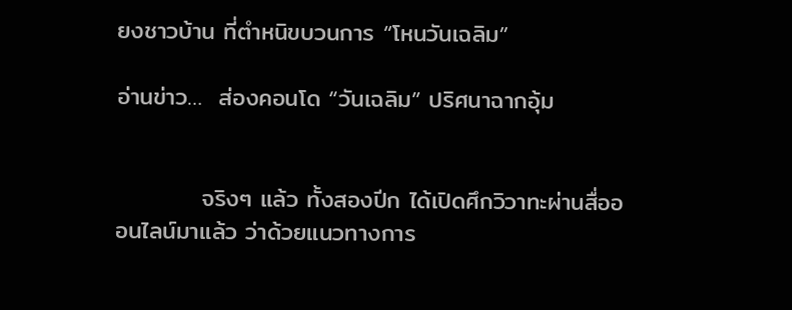ยงชาวบ้าน ที่ตำหนิขบวนการ “โหนวันเฉลิม”

อ่านข่าว…  ส่องคอนโด “วันเฉลิม” ปริศนาฉากอุ้ม


          จริงๆ แล้ว ทั้งสองปีก ได้เปิดศึกวิวาทะผ่านสื่อออนไลน์มาแล้ว ว่าด้วยแนวทางการ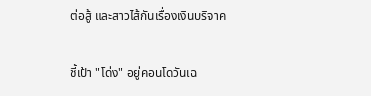ต่อสู้ และสาวไส้กันเรื่องเงินบริจาค

ชี้เป้า "โด่ง" อยู่คอนโดวันเฉ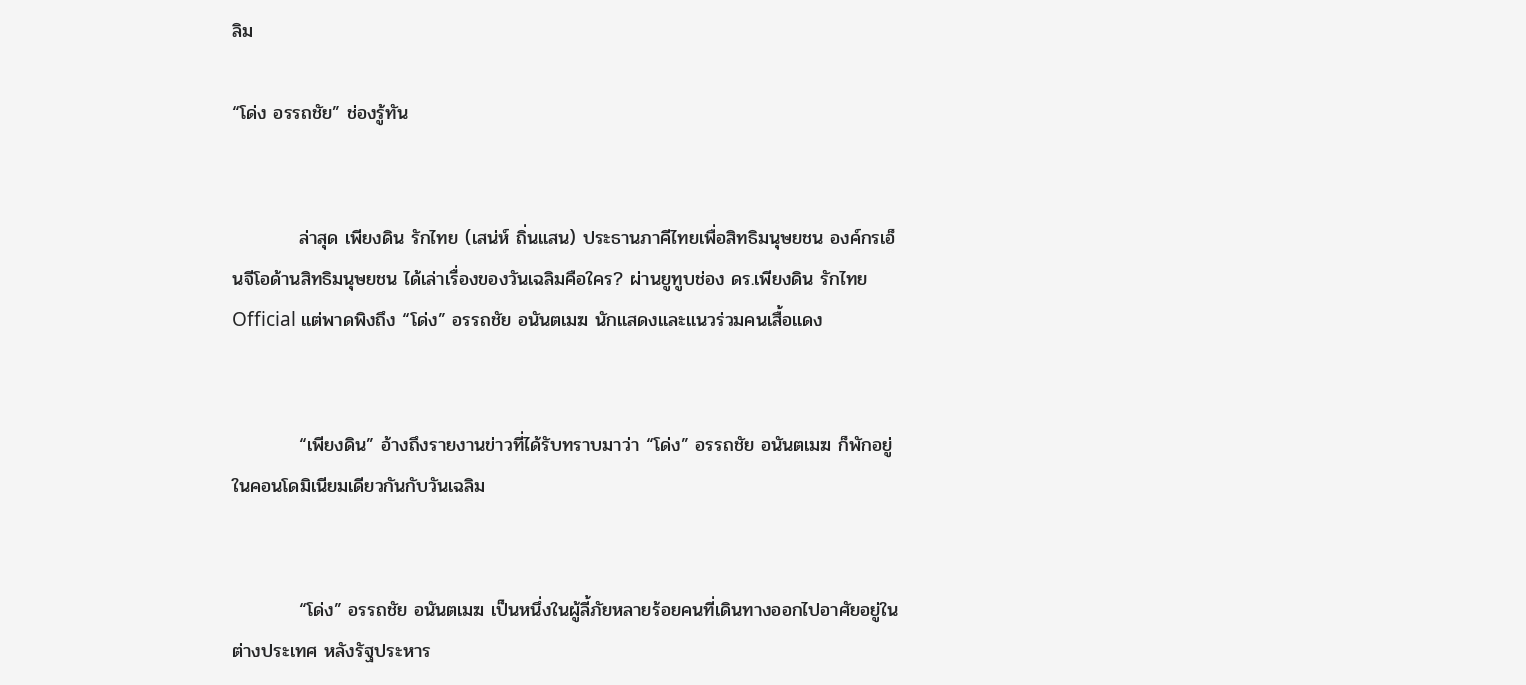ลิม

“โด่ง อรรถชัย” ช่องรู้ทัน


          ล่าสุด เพียงดิน รักไทย (เสน่ห์ ถิ่นแสน) ประธานภาคีไทยเพื่อสิทธิมนุษยชน องค์กรเอ็นจีโอด้านสิทธิมนุษยชน ได้เล่าเรื่องของวันเฉลิมคือใคร? ผ่านยูทูบช่อง ดร.เพียงดิน รักไทย Official แต่พาดพิงถึง “โด่ง” อรรถชัย อนันตเมฆ นักแสดงและแนวร่วมคนเสื้อแดง


          “เพียงดิน” อ้างถึงรายงานข่าวที่ได้รับทราบมาว่า “โด่ง” อรรถชัย อนันตเมฆ ก็พักอยู่ในคอนโดมิเนียมเดียวกันกับวันเฉลิม


          “โด่ง” อรรถชัย อนันตเมฆ เป็นหนึ่งในผู้ลี้ภัยหลายร้อยคนที่เดินทางออกไปอาศัยอยู่ในต่างประเทศ หลังรัฐประหาร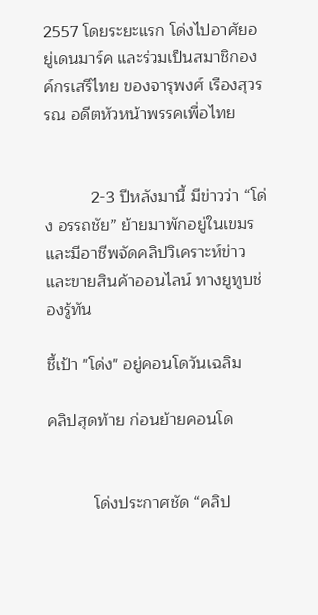2557 โดยระยะแรก โด่งไปอาศัยอยู่เดนมาร์ค และร่วมเป็นสมาชิกองค์กรเสรีไทย ของจารุพงศ์ เรืองสุวรรณ อดีตหัวหน้าพรรคเพื่อไทย


          2-3 ปีหลังมานี้ มีข่าวว่า “โด่ง อรรถชัย” ย้ายมาพักอยู่ในเขมร และมีอาชีพจัดคลิปวิเคราะห์ข่าว และขายสินค้าออนไลน์ ทางยูทูบช่องรู้ทัน

ชี้เป้า "โด่ง" อยู่คอนโดวันเฉลิม

คลิปสุดท้าย ก่อนย้ายคอนโด


          โด่งประกาศชัด “คลิป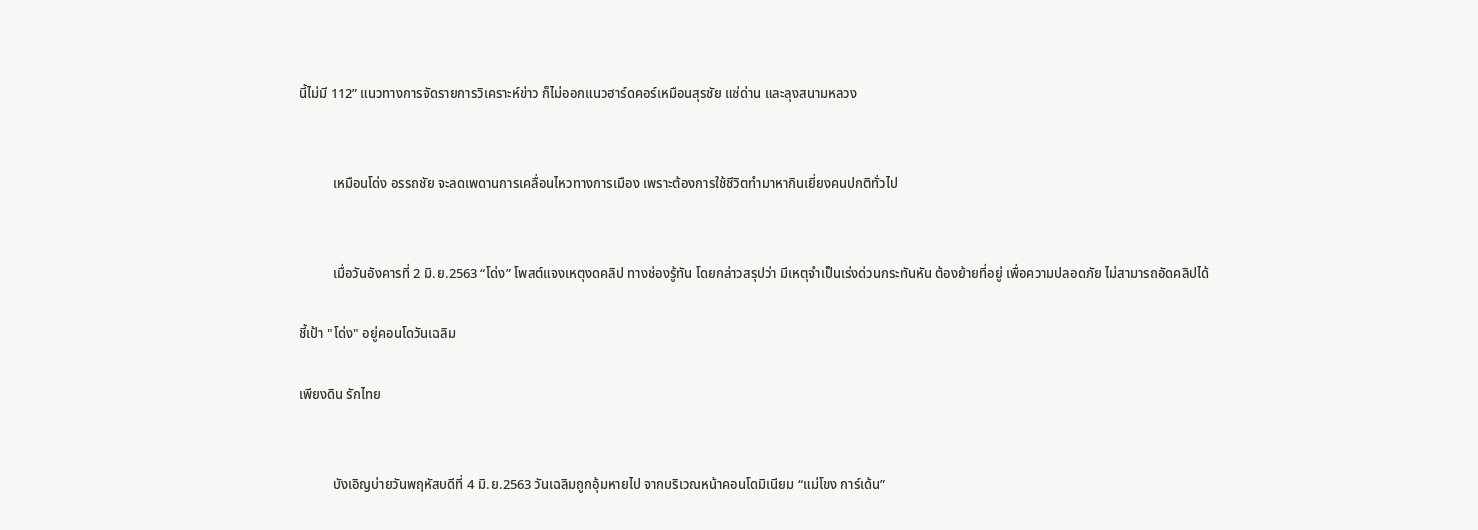นี้ไม่มี 112” แนวทางการจัดรายการวิเคราะห์ข่าว ก็ไม่ออกแนวฮาร์ดคอร์เหมือนสุรชัย แซ่ด่าน และลุงสนามหลวง


          เหมือนโด่ง อรรถชัย จะลดเพดานการเคลื่อนไหวทางการเมือง เพราะต้องการใช้ชีวิตทำมาหากินเยี่ยงคนปกติทั่วไป


          เมื่อวันอังคารที่ 2 มิ.ย.2563 “โด่ง” โพสต์แจงเหตุงดคลิป ทางช่องรู้ทัน โดยกล่าวสรุปว่า มีเหตุจำเป็นเร่งด่วนกระทันหัน ต้องย้ายที่อยู่ เพื่อความปลอดภัย ไม่สามารถอัดคลิปได้

ชี้เป้า "โด่ง" อยู่คอนโดวันเฉลิม

เพียงดิน รักไทย


          บังเอิญบ่ายวันพฤหัสบดีที่ 4 มิ.ย.2563 วันเฉลิมถูกอุ้มหายไป จากบริเวณหน้าคอนโดมิเนียม “แม่โขง การ์เด้น”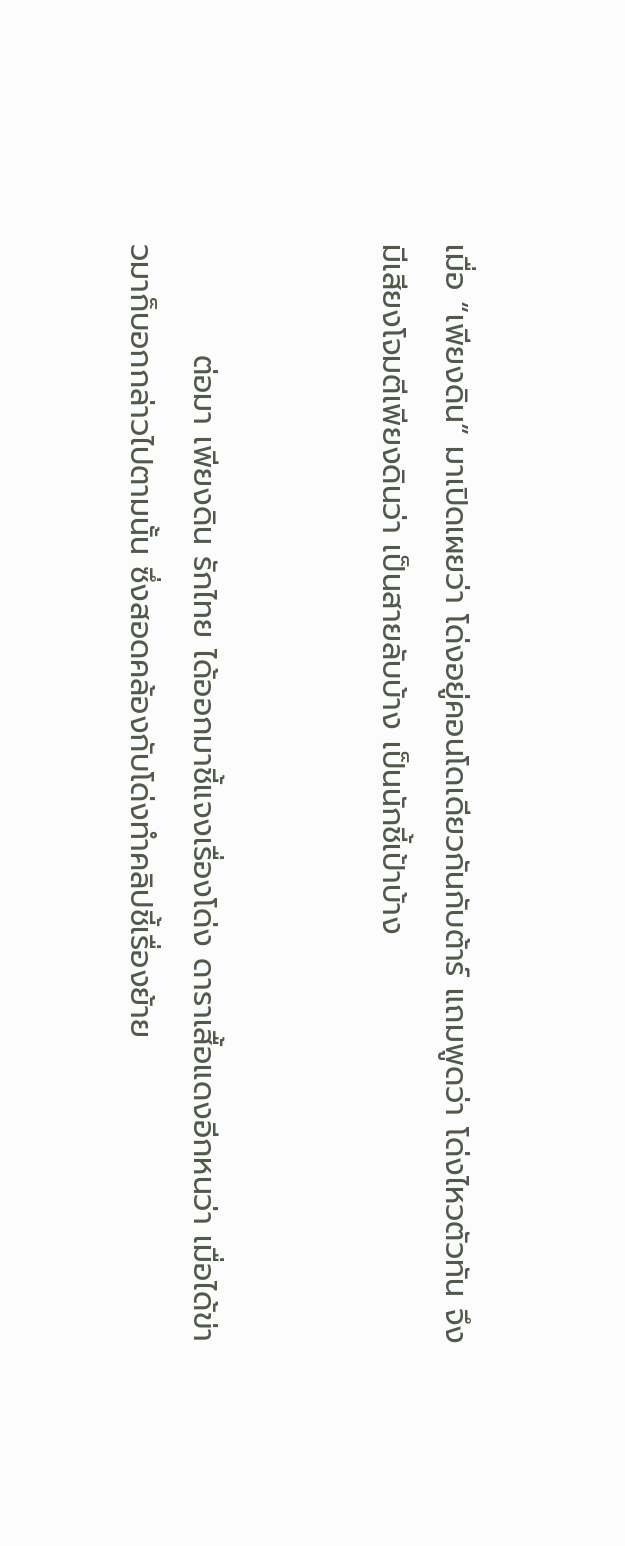เมื่อ “เพียงดิน” มาเปิดเผยว่า โด่งอยู่คอนโดเดียวกันกับต้าร์ แถมพูดว่า โด่งไหวตัวทัน จึงมีเสียงโจมตีเพียงดินว่า เป็นสายลับบ้าง เป็นนักชี้เป้าบ้าง


          ต่อมา เพียงดิน รักไทย ได้ออกมาชี้แจงเรื่องโด่ง ดาราเสื้อแดงอีกหนว่า เมื่อได้ข่าวมาก็บอกกล่าวไปตามนั้น ซึ่งสอดคล้องกับโด่งทำคลิปชี้เรื่องย้าย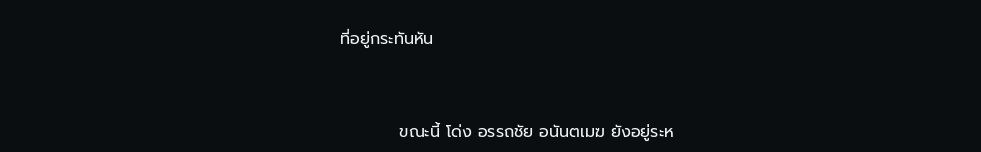ที่อยู่กระทันหัน


          ขณะนี้ โด่ง อรรถชัย อนันตเมฆ ยังอยู่ระห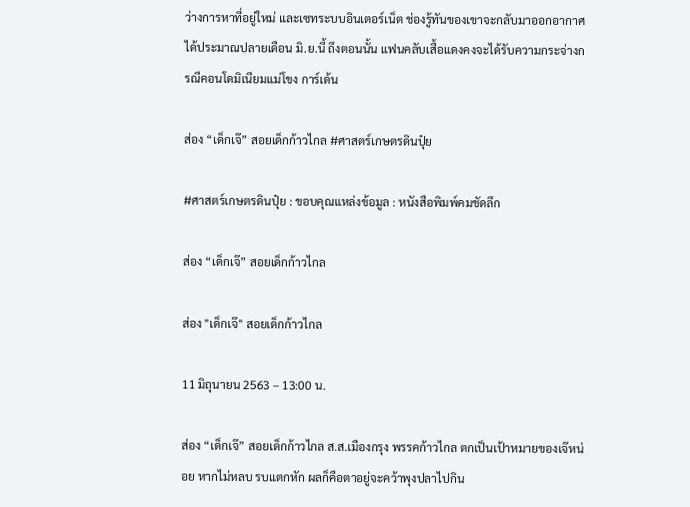ว่างการหาที่อยู่ใหม่ และเซทระบบอินเตอร์เน็ต ช่องรู้ทันของเขาจะกลับมาออกอากาศได้ประมาณปลายเดือน มิ.ย.นี้ ถึงตอนนั้น แฟนคลับเสื้อแดงคงจะได้รับความกระจ่างกรณีคอนโดมิเนียมแม่โขง การ์เด้น

ส่อง “เด็กเจ๊” สอยเด็กก้าวไกล #ศาสตร์เกษตรดินปุ๋ย

#ศาสตร์เกษตรดินปุ๋ย : ขอบคุณแหล่งข้อมูล : หนังสือพิมพ์คมชัดลึก

ส่อง “เด็กเจ๊” สอยเด็กก้าวไกล

ส่อง "เด็กเจ๊" สอยเด็กก้าวไกล

11 มิถุนายน 2563 – 13:00 น.

ส่อง “เด็กเจ๊” สอยเด็กก้าวไกล ส.ส.เมืองกรุง พรรคก้าวไกล ตกเป็นเป้าหมายของเจ๊หน่อย หากไม่หลบ รบแตกหัก ผลก็คือตาอยู่จะคว้าพุงปลาไปกิน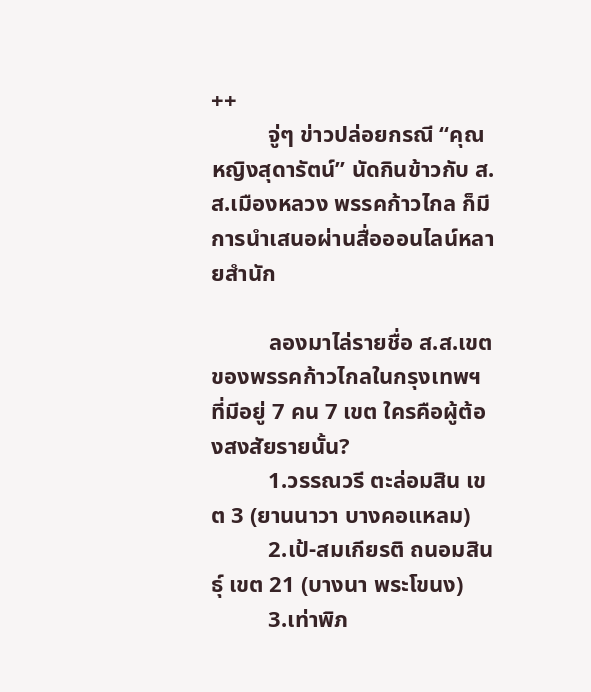++
          จู่ๆ ข่าวปล่อยกรณี “คุณหญิงสุดารัตน์” นัดกินข้าวกับ ส.ส.เมืองหลวง พรรคก้าวไกล ก็มีการนำเสนอผ่านสื่อออนไลน์หลายสำนัก

          ลองมาไล่รายชื่อ ส.ส.เขต ของพรรคก้าวไกลในกรุงเทพฯ ที่มีอยู่ 7 คน 7 เขต ใครคือผู้ต้องสงสัยรายนั้น?
          1.วรรณวรี ตะล่อมสิน เขต 3 (ยานนาวา บางคอแหลม)
          2.เป้-สมเกียรติ ถนอมสินธุ์ เขต 21 (บางนา พระโขนง)
          3.เท่าพิภ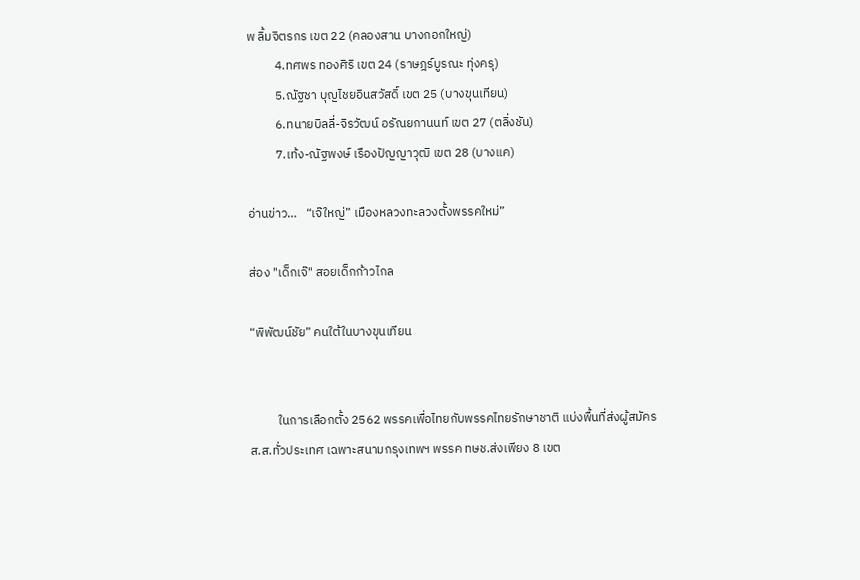พ ลิ้มจิตรกร เขต 22 (คลองสาน บางกอกใหญ่)
          4.ทศพร ทองศิริ เขต 24 (ราษฎร์บูรณะ ทุ่งครุ)
          5.ณัฐชา บุญไชยอินสวัสดิ์ เขต 25 (บางขุนเทียน)
          6.ทนายบิลลี่-จิรวัฒน์ อรัณยกานนท์ เขต 27 (ตลิ่งชัน)
          7.เท้ง-ณัฐพงษ์ เรืองปัญญาวุฒิ เขต 28 (บางแค)

อ่านข่าว…   “เจ๊ใหญ่” เมืองหลวงทะลวงตั้งพรรคใหม่”

ส่อง "เด็กเจ๊" สอยเด็กก้าวไกล

“พิพัฒน์ชัย” คนใต้ในบางขุนเทียน


          ในการเลือกตั้ง 2562 พรรคเพื่อไทยกับพรรคไทยรักษาชาติ แบ่งพื้นที่ส่งผู้สมัคร ส.ส.ทั่วประเทศ เฉพาะสนามกรุงเทพฯ พรรค ทษช.ส่งเพียง 8 เขต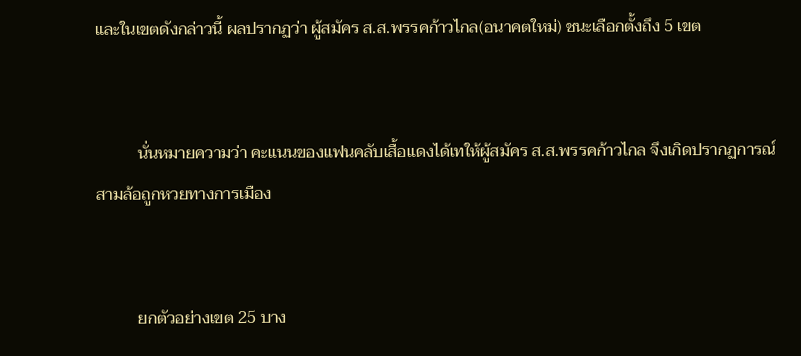และในเขตดังกล่าวนี้ ผลปรากฏว่า ผู้สมัคร ส.ส.พรรคก้าวไกล(อนาคตใหม่) ชนะเลือกตั้งถึง 5 เขต


          นั่นหมายความว่า คะแนนของแฟนคลับเสื้อแดงได้เทให้ผู้สมัคร ส.ส.พรรคก้าวไกล จึงเกิดปรากฏการณ์สามล้อถูกหวยทางการเมือง


          ยกตัวอย่างเขต 25 บาง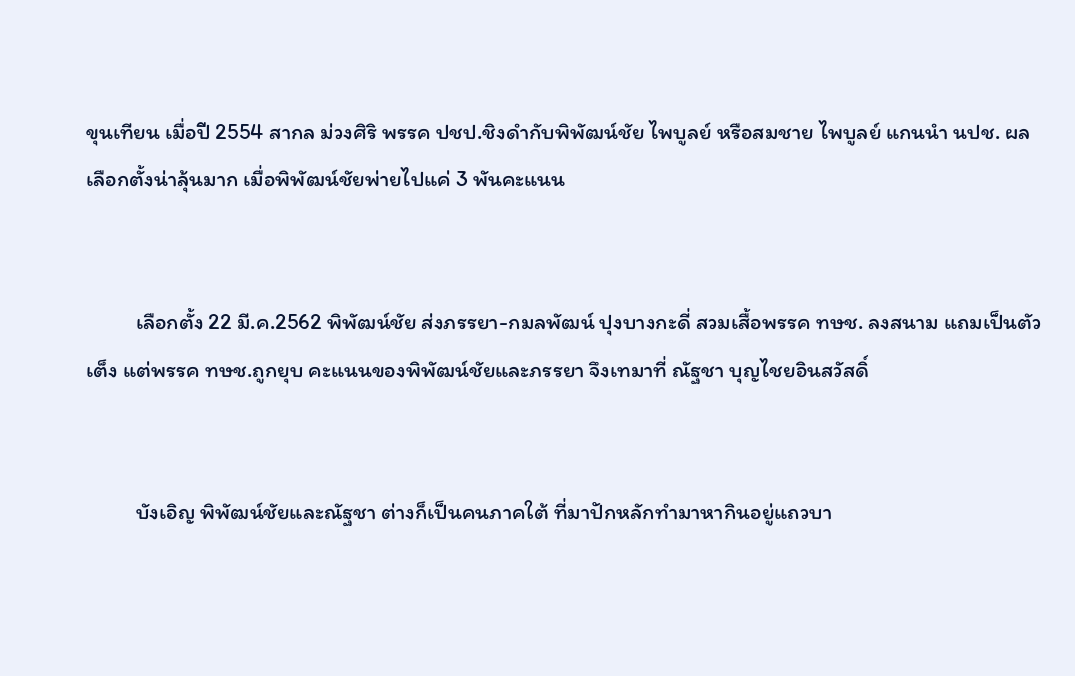ขุนเทียน เมื่อปี 2554 สากล ม่วงศิริ พรรค ปชป.ชิงดำกับพิพัฒน์ชัย ไพบูลย์ หรือสมชาย ไพบูลย์ แกนนำ นปช. ผลเลือกตั้งน่าลุ้นมาก เมื่อพิพัฒน์ชัยพ่ายไปแค่ 3 พันคะแนน


          เลือกตั้ง 22 มี.ค.2562 พิพัฒน์ชัย ส่งภรรยา-กมลพัฒน์ ปุงบางกะดี่ สวมเสื้อพรรค ทษช. ลงสนาม แถมเป็นตัวเต็ง แต่พรรค ทษช.ถูกยุบ คะแนนของพิพัฒน์ชัยและภรรยา จึงเทมาที่ ณัฐชา บุญไชยอินสวัสดิ์


          บังเอิญ พิพัฒน์ชัยและณัฐชา ต่างก็เป็นคนภาคใต้ ที่มาปักหลักทำมาหากินอยู่แถวบา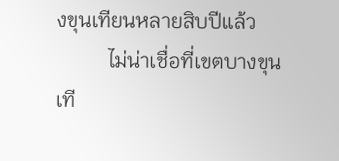งขุนเทียนหลายสิบปีแล้ว
          ไม่น่าเชื่อที่เขตบางขุนเที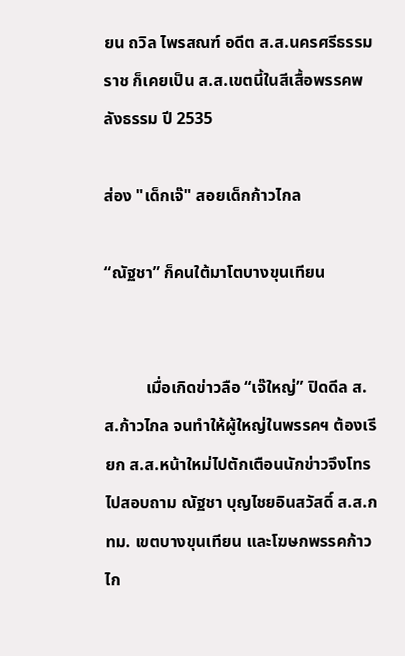ยน ถวิล ไพรสณฑ์ อดีต ส.ส.นครศรีธรรมราช ก็เคยเป็น ส.ส.เขตนี้ในสีเสื้อพรรคพลังธรรม ปี 2535

ส่อง "เด็กเจ๊" สอยเด็กก้าวไกล

“ณัฐชา” ก็คนใต้มาโตบางขุนเทียน


          เมื่อเกิดข่าวลือ “เจ๊ใหญ่” ปิดดีล ส.ส.ก้าวไกล จนทำให้ผู้ใหญ่ในพรรคฯ ต้องเรียก ส.ส.หน้าใหม่ไปตักเตือนนักข่าวจึงโทรไปสอบถาม ณัฐชา บุญไชยอินสวัสดิ์ ส.ส.กทม. เขตบางขุนเทียน และโฆษกพรรคก้าวไก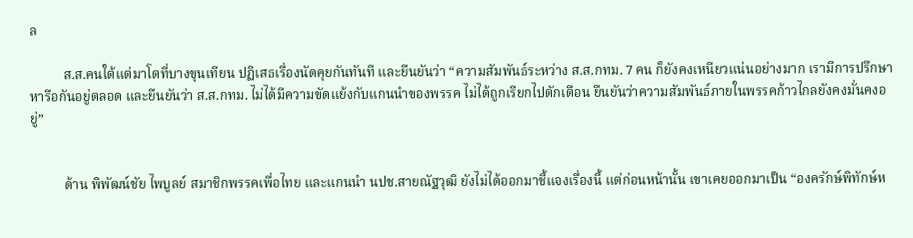ล

          ส.ส.คนใต้แต่มาโตที่บางขุนเทียน ปฏิเสธเรื่องนัดคุยกันทันที และยืนยันว่า “ความสัมพันธ์ระหว่าง ส.ส.กทม. 7 คน ก็ยังคงเหนียวแน่นอย่างมาก เรามีการปรึกษาหารือกันอยู่ตลอด และยืนยันว่า ส.ส.กทม. ไม่ได้มีความขัดแย้งกับแกนนำของพรรค ไม่ได้ถูกเรียกไปตักเตือน ยืนยันว่าความสัมพันธ์ภายในพรรคก้าวไกลยังคงมั่นคงอยู่”


          ด้าน พิพัฒน์ชัย ไพบูลย์ สมาชิกพรรคเพื่อไทย และแกนนำ นปช.สายณัฐวุฒิ ยังไม่ได้ออกมาชี้แจงเรื่องนี้ แต่ก่อนหน้านั้น เขาเคยออกมาเป็น “องครักษ์พิทักษ์ห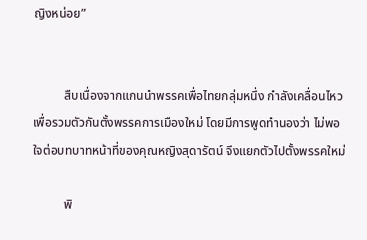ญิงหน่อย”


          สืบเนื่องจากแกนนำพรรคเพื่อไทยกลุ่มหนึ่ง กำลังเคลื่อนไหวเพื่อรวมตัวกันตั้งพรรคการเมืองใหม่ โดยมีการพูดทำนองว่า ไม่พอใจต่อบทบาทหน้าที่ของคุณหญิงสุดารัตน์ จึงแยกตัวไปตั้งพรรคใหม่

          พิ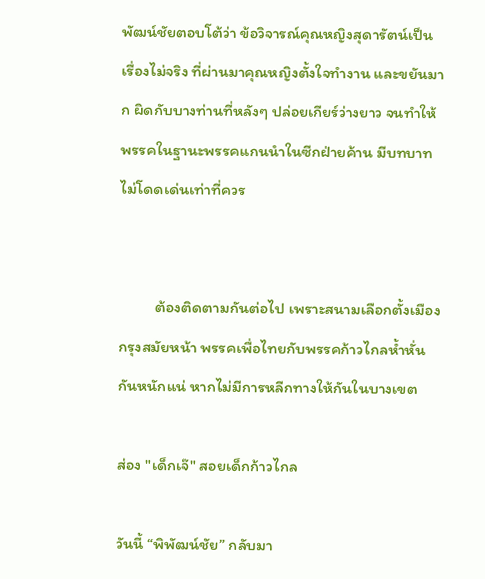พัฒน์ชัยตอบโต้ว่า ข้อวิจารณ์คุณหญิงสุดารัตน์เป็นเรื่องไม่จริง ที่ผ่านมาคุณหญิงตั้งใจทำงาน และขยันมาก ผิดกับบางท่านที่หลังๆ ปล่อยเกียร์ว่างยาว จนทำให้พรรคในฐานะพรรคแกนนำในซีกฝ่ายค้าน มีบทบาทไม่โดดเด่นเท่าที่ควร


          ต้องติดตามกันต่อไป เพราะสนามเลือกตั้งเมืองกรุงสมัยหน้า พรรคเพื่อไทยกับพรรคก้าวไกลห้ำหั่นกันหนักแน่ หากไม่มีการหลีกทางให้กันในบางเขต

ส่อง "เด็กเจ๊" สอยเด็กก้าวไกล

วันนี้ “พิพัฒน์ชัย” กลับมา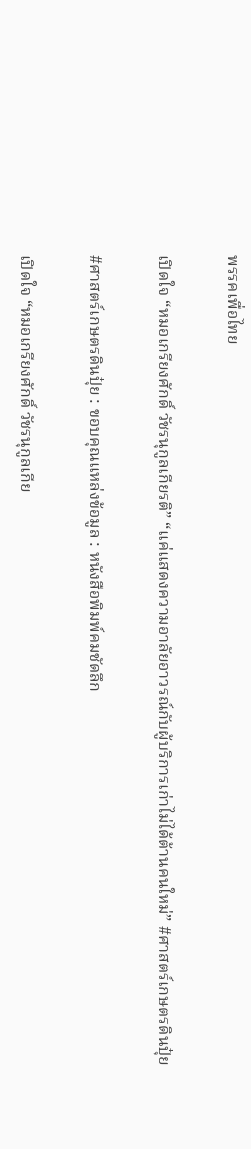พรรคเพื่อไทย

เปิดใจ “หมอเกรียงศักดิ์ วัชรนุกูลเกียรติ” “แค่แสดงความอาลัยอาวรณ์กับผู้บริการเก่าไม่ได้ต้านคนใหม่” #ศาสตร์เกษตรดินปุ๋ย

#ศาสตร์เกษตรดินปุ๋ย : ขอบคุณแหล่งข้อมูล : หนังสือพิมพ์คมชัดลึก

เปิดใจ “หมอเกรียงศักดิ์ วัชรนุกูลเกีย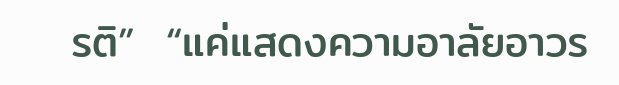รติ”  “แค่แสดงความอาลัยอาวร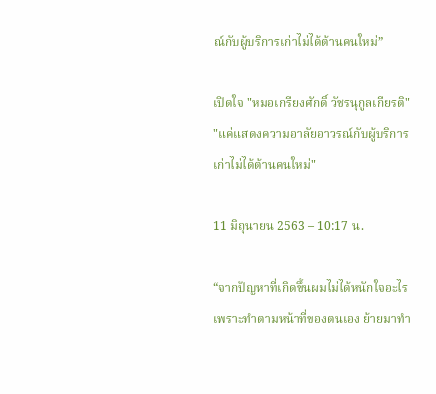ณ์กับผู้บริการเก่าไม่ได้ต้านคนใหม่”

เปิดใจ "หมอเกรียงศักดิ์ วัชรนุกูลเกียรติ"  "แค่แสดงความอาลัยอาวรณ์กับผู้บริการเก่าไม่ได้ต้านคนใหม่"

11 มิถุนายน 2563 – 10:17 น.

“จากปัญหาที่เกิดขึ้นผมไม่ได้หนักใจอะไร เพราะทำตามหน้าที่ของตนเอง ย้ายมาทำ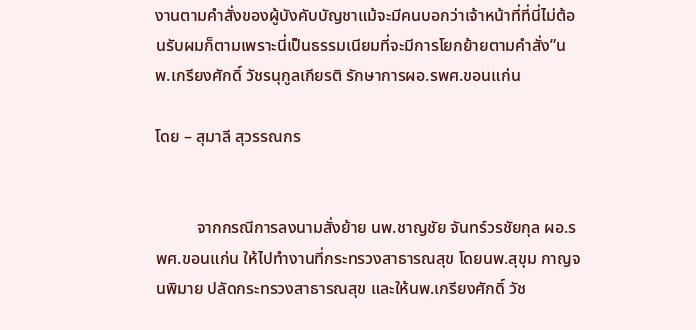งานตามคำสั่งของผู้บังคับบัญชาแม้จะมีคนบอกว่าเจ้าหน้าที่ที่นี่ไม่ต้อนรับผมก็ตามเพราะนี่เป็นธรรมเนียมที่จะมีการโยกย้ายตามคำสั่ง”นพ.เกรียงศักดิ์ วัชรนุกูลเกียรติ รักษาการผอ.รพศ.ขอนแก่น

โดย – สุมาลี สุวรรณกร


          จากกรณีการลงนามสั่งย้าย นพ.ชาญชัย จันทร์วรชัยกุล ผอ.รพศ.ขอนแก่น ให้ไปทำงานที่กระทรวงสาธารณสุข โดยนพ.สุขุม กาญจนพิมาย ปลัดกระทรวงสาธารณสุข และให้นพ.เกรียงศักดิ์ วัช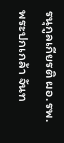รนุกูลเกียรติ ผอ.รพ.พระปกเกล้า จันท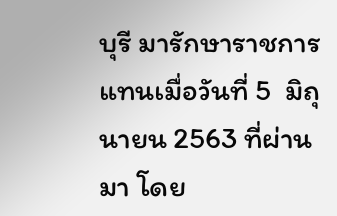บุรี มารักษาราชการแทนเมื่อวันที่ 5  มิถุนายน 2563 ที่ผ่านมา โดย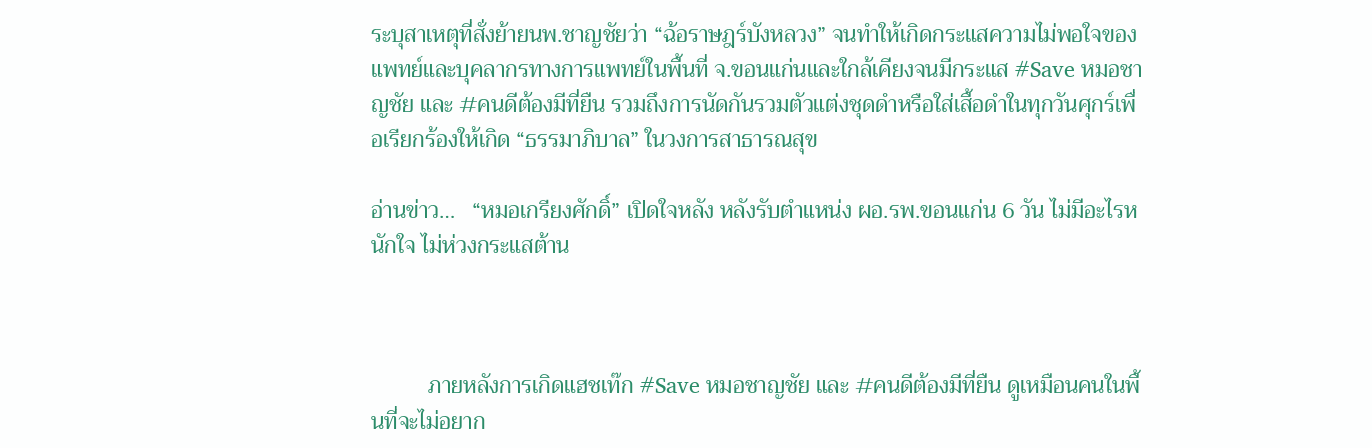ระบุสาเหตุที่สั่งย้ายนพ.ชาญชัยว่า “ฉ้อราษฎร์บังหลวง” จนทำให้เกิดกระแสความไม่พอใจของแพทย์และบุคลากรทางการแพทย์ในพื้นที่ จ.ขอนแก่นและใกล้เคียงจนมีกระแส #Save หมอชาญชัย และ #คนดีต้องมีที่ยืน รวมถึงการนัดกันรวมตัวแต่งชุดดำหรือใส่เสื้อดำในทุกวันศุกร์เพื่อเรียกร้องให้เกิด “ธรรมาภิบาล” ในวงการสาธารณสุข

อ่านข่าว…   “หมอเกรียงศักดิ์” เปิดใจหลัง หลังรับตำแหน่ง ผอ.รพ.ขอนแก่น 6 วัน ไม่มีอะไรหนักใจ ไม่ห่วงกระแสต้าน



          ภายหลังการเกิดแฮชเท๊ก #Save หมอชาญชัย และ #คนดีต้องมีที่ยืน ดูเหมือนคนในพื้นที่จะไม่อยาก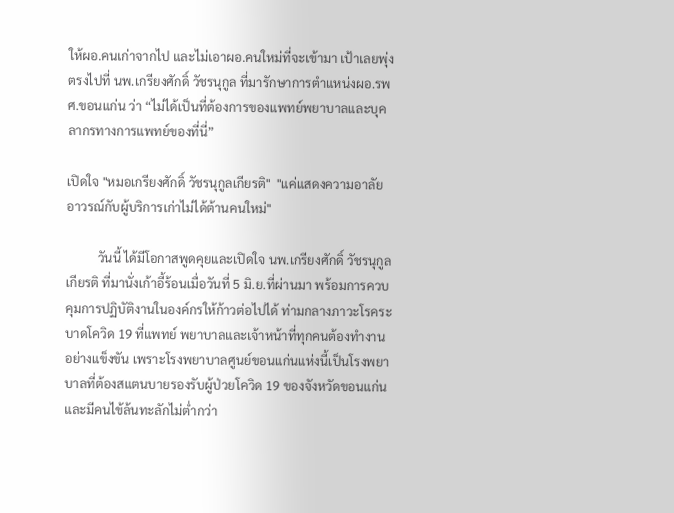ให้ผอ.คนเก่าจากไป และไม่เอาผอ.คนใหม่ที่จะเข้ามา เป้าเลยพุ่งตรงไปที่ นพ.เกรียงศักดิ์ วัชรนุกูล ที่มารักษาการตำแหน่งผอ.รพศ.ขอนแก่น ว่า “ไม่ได้เป็นที่ต้องการของแพทย์พยาบาลและบุคลากรทางการแพทย์ของที่นี่”

เปิดใจ "หมอเกรียงศักดิ์ วัชรนุกูลเกียรติ"  "แค่แสดงความอาลัยอาวรณ์กับผู้บริการเก่าไม่ได้ต้านคนใหม่"

          วันนี้ ได้มีโอกาสพูดคุยและเปิดใจ นพ.เกรียงศักดิ์ วัชรนุกูลเกียรติ ที่มานั่งเก้าอี้ร้อนเมื่อวันที่ 5 มิ.ย.ที่ผ่านมา พร้อมการควบคุมการปฏิบัติงานในองค์กรให้ก้าวต่อไปได้ ท่ามกลางภาวะโรคระบาดโควิด 19 ที่แพทย์ พยาบาลและเจ้าหน้าที่ทุกคนต้องทำงานอย่างแข็งขัน เพราะโรงพยาบาลศูนย์ขอนแก่นแห่งนี้เป็นโรงพยาบาลที่ต้องสแตนบายรองรับผู้ป่วยโควิด 19 ของจังหวัดขอนแก่น และมีคนไข้ล้นทะลักไม่ต่ำกว่า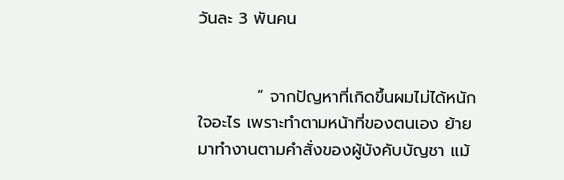วันละ 3 พันคน


          “ จากปัญหาที่เกิดขึ้นผมไม่ได้หนักใจอะไร เพราะทำตามหน้าที่ของตนเอง ย้ายมาทำงานตามคำสั่งของผู้บังคับบัญชา แม้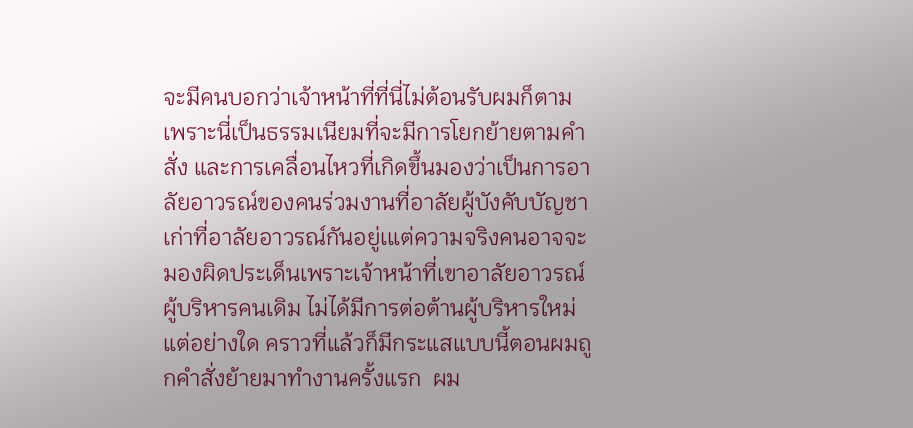จะมีคนบอกว่าเจ้าหน้าที่ที่นี่ไม่ต้อนรับผมก็ตาม เพราะนี่เป็นธรรมเนียมที่จะมีการโยกย้ายตามคำสั่ง และการเคลื่อนไหวที่เกิดขึ้นมองว่าเป็นการอาลัยอาวรณ์ของคนร่วมงานที่อาลัยผู้บังคับบัญชาเก่าที่อาลัยอาวรณ์กันอยู่เแต่ความจริงคนอาจจะมองผิดประเด็นเพราะเจ้าหน้าที่เขาอาลัยอาวรณ์ผู้บริหารคนเดิม ไม่ได้มีการต่อต้านผู้บริหารใหม่แต่อย่างใด คราวที่แล้วก็มีกระแสแบบนี้ตอนผมถูกคำสั่งย้ายมาทำงานครั้งแรก  ผม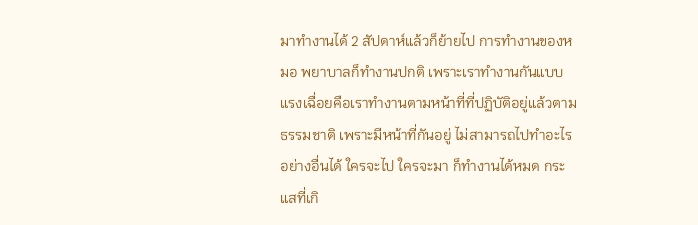มาทำงานได้ 2 สัปดาห์แล้วก็ย้ายไป การทำงานของหมอ พยาบาลก็ทำงานปกติ เพราะเราทำงานกันแบบแรงเฉื่อยคือเราทำงานตามหน้าที่ที่ปฏิบัติอยู่แล้วตามธรรมชาติ เพราะมีหน้าที่กันอยู่ ไม่สามารถไปทำอะไรอย่างอื่นได้ ใครจะไป ใครจะมา ก็ทำงานได้หมด กระแสที่เกิ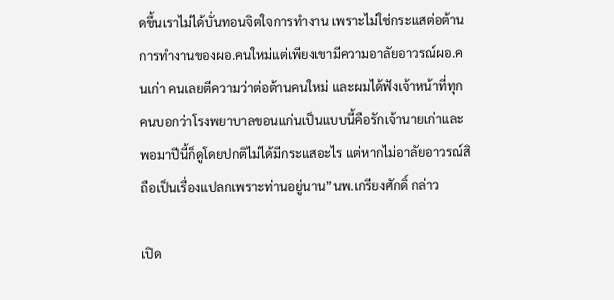ดขึ้นเราไม่ได้บั่นทอนจิตใจการทำงาน เพราะไม่ใช่กระแสต่อต้านการทำงานของผอ.คนใหม่แต่เพียงเขามีความอาลัยอาวรณ์ผอ.คนเก่า คนเลยตีความว่าต่อต้านคนใหม่ และผมได้ฟังเจ้าหน้าที่ทุกคนบอกว่าโรงพยาบาลขอนแก่นเป็นแบบนี้คือรักเจ้านายเก่าและพอมาปีนี้ก็ดูโดยปกติไม่ได้มีกระแสอะไร แต่หากไม่อาลัยอาวรณ์สิถือเป็นเรื่องแปลกเพราะท่านอยู่นาน”นพ.เกรียงศักดิ์ กล่าว

เปิด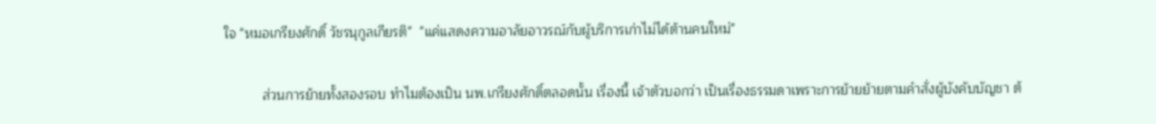ใจ "หมอเกรียงศักดิ์ วัชรนุกูลเกียรติ"  "แค่แสดงความอาลัยอาวรณ์กับผู้บริการเก่าไม่ได้ต้านคนใหม่"

          ส่วนการย้ายทั้งสองรอบ ทำไมต้องเป็น นพ.เกรียงศักดิ์ตลอดนั้น เรื่องนี้ เจ้าตัวบอกว่า เป็นเรื่องธรรมดาเพราะการย้ายย้ายตามคำสั่งผู้บังคับบัญชา ต้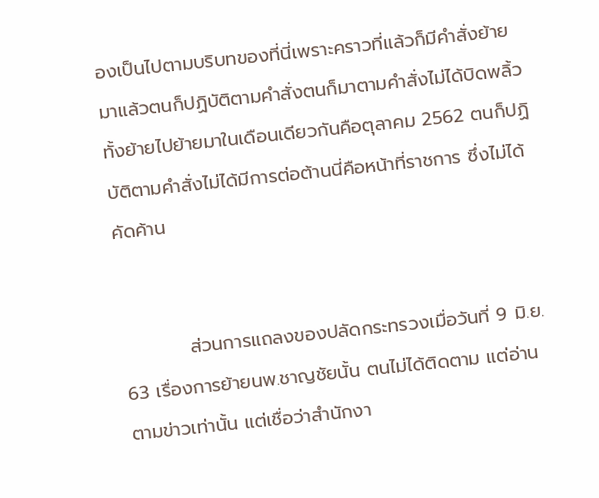องเป็นไปตามบริบทของที่นี่เพราะคราวที่แล้วก็มีคำสั่งย้ายมาแล้วตนก็ปฏิบัติตามคำสั่งตนก็มาตามคำสั่งไม่ได้บิดพลิ้ว ทั้งย้ายไปย้ายมาในเดือนเดียวกันคือตุลาคม 2562 ตนก็ปฏิบัติตามคำสั่งไม่ได้มีการต่อต้านนี่คือหน้าที่ราชการ ซึ่งไม่ได้คัดค้าน


          ส่วนการแถลงของปลัดกระทรวงเมื่อวันที่ 9 มิ.ย. 63 เรื่องการย้ายนพ.ชาญชัยนั้น ตนไม่ได้ติดตาม แต่อ่านตามข่าวเท่านั้น แต่เชื่อว่าสำนักงา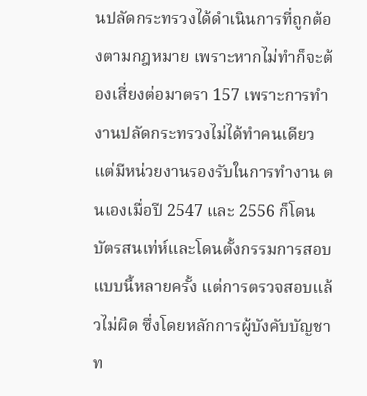นปลัดกระทรวงได้ดำเนินการที่ถูกต้องตามกฎหมาย เพราะหากไม่ทำก็จะต้องเสี่ยงต่อมาตรา 157 เพราะการทำงานปลัดกระทรวงไม่ได้ทำคนเดียวแต่มีหน่วยงานรองรับในการทำงาน ตนเองเมื่อปี 2547 และ 2556 ก็โดนบัตรสนเท่ห์และโดนตั้งกรรมการสอบแบบนี้หลายครั้ง แต่การตรวจสอบแล้วไม่ผิด ซึ่งโดยหลักการผู้บังคับบัญชาท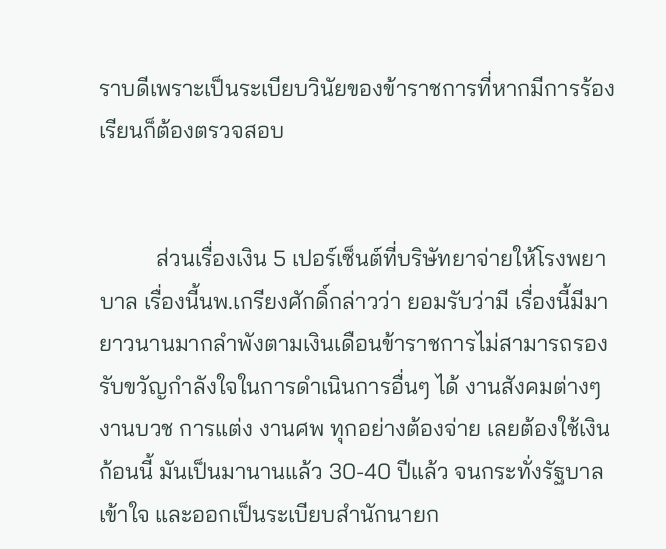ราบดีเพราะเป็นระเบียบวินัยของข้าราชการที่หากมีการร้องเรียนก็ต้องตรวจสอบ


          ส่วนเรื่องเงิน 5 เปอร์เซ็นต์ที่บริษัทยาจ่ายให้โรงพยาบาล เรื่องนี้นพ.เกรียงศักดิ์กล่าวว่า ยอมรับว่ามี เรื่องนี้มีมายาวนานมากลำพังตามเงินเดือนข้าราชการไม่สามารถรองรับขวัญกำลังใจในการดำเนินการอื่นๆ ได้ งานสังคมต่างๆ งานบวช การแต่ง งานศพ ทุกอย่างต้องจ่าย เลยต้องใช้เงินก้อนนี้ มันเป็นมานานแล้ว 30-40 ปีแล้ว จนกระทั่งรัฐบาลเข้าใจ และออกเป็นระเบียบสำนักนายก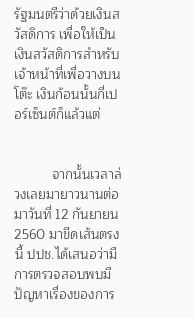รัฐมนตรีว่าด้วยเงินสวัสดิการ เพื่อให้เป็นเงินสวัสดิการสำหรับเจ้าหน้าที่เพื่อวางบนโต๊ะ เงินก้อนนั้นกี่เปอร์เซ็นต์ก็แล้วแต่


          จากนั้นเวลาล่วงเลยมายาวนานต่อมาวันที่ 12 กันยายน 2560 มาขีดเส้นตรงนี้ ปปช.ได้เสนอว่ามีการตรวจสอบพบมีปัญหาเรื่องของการ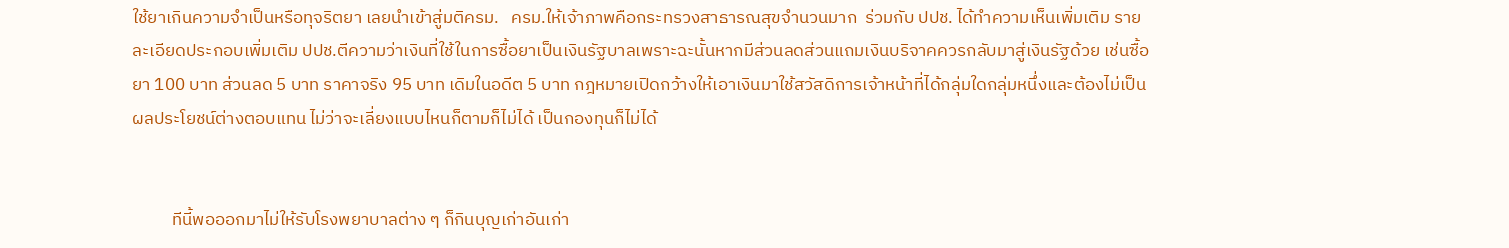ใช้ยาเกินความจำเป็นหรือทุจริตยา เลยนำเข้าสู่มติครม.   ครม.ให้เจ้าภาพคือกระทรวงสาธารณสุขจำนวนมาก  ร่วมกับ ปปช. ได้ทำความเห็นเพิ่มเติม รายละเอียดประกอบเพิ่มเติม ปปช.ตีความว่าเงินที่ใช้ในการซื้อยาเป็นเงินรัฐบาลเพราะฉะนั้นหากมีส่วนลดส่วนแถมเงินบริจาคควรกลับมาสู่เงินรัฐด้วย เช่นซื้อยา 100 บาท ส่วนลด 5 บาท ราคาจริง 95 บาท เดิมในอดีต 5 บาท กฎหมายเปิดกว้างให้เอาเงินมาใช้สวัสดิการเจ้าหน้าที่ได้กลุ่มใดกลุ่มหนึ่งและต้องไม่เป็นผลประโยชน์ต่างตอบแทน ไม่ว่าจะเลี่ยงแบบไหนก็ตามก็ไม่ได้ เป็นกองทุนก็ไม่ได้


          ทีนี้พอออกมาไม่ให้รับโรงพยาบาลต่าง ๆ ก็กินบุญเก่าอันเก่า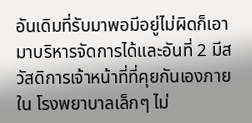อันเดิมที่รับมาพอมีอยู่ไม่ผิดก็เอามาบริหารจัดการได้และอันที่ 2 มีสวัสดิการเจ้าหน้าที่ที่คุยกันเองภายใน โรงพยาบาลเล็กๆ ไม่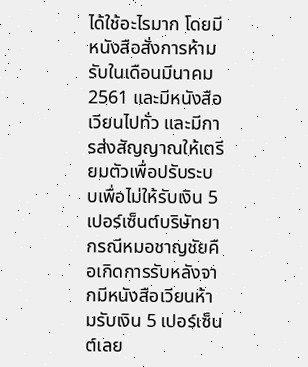ได้ใช้อะไรมาก โดยมีหนังสือสั่งการห้ามรับในเดือนมีนาคม 2561 และมีหนังสือเวียนไปทั่ว และมีการส่งสัญญาณให้เตรียมตัวเพื่อปรับระบบเพื่อไม่ให้รับเงิน 5 เปอร์เซ็นต์บริษัทยา กรณีหมอชาญชัยคือเกิดการรับหลังจากมีหนังสือเวียนห้ามรับเงิน 5 เปอร์เซ็นต์เลย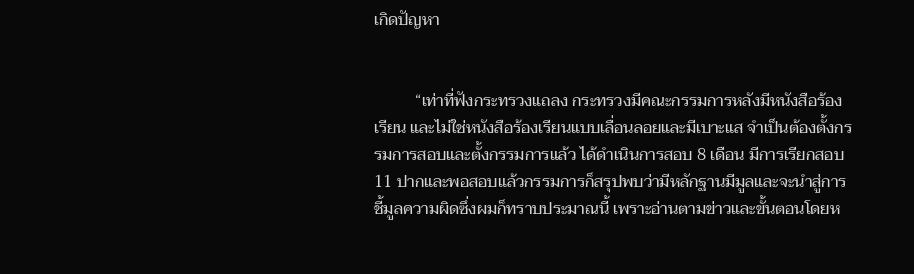เกิดปัญหา


          “เท่าที่ฟังกระทรวงแถลง กระทรวงมีคณะกรรมการหลังมีหนังสือร้องเรียน และไม่ใช่หนังสือร้องเรียนแบบเลื่อนลอยและมีเบาะแส จำเป็นต้องตั้งกรรมการสอบและตั้งกรรมการแล้ว ได้ดำเนินการสอบ 8 เดือน มีการเรียกสอบ 11 ปากและพอสอบแล้วกรรมการก็สรุปพบว่ามีหลักฐานมีมูลและจะนำสู่การชี้มูลความผิดซึ่งผมก็ทราบประมาณนี้ เพราะอ่านตามข่าวและขั้นตอนโดยห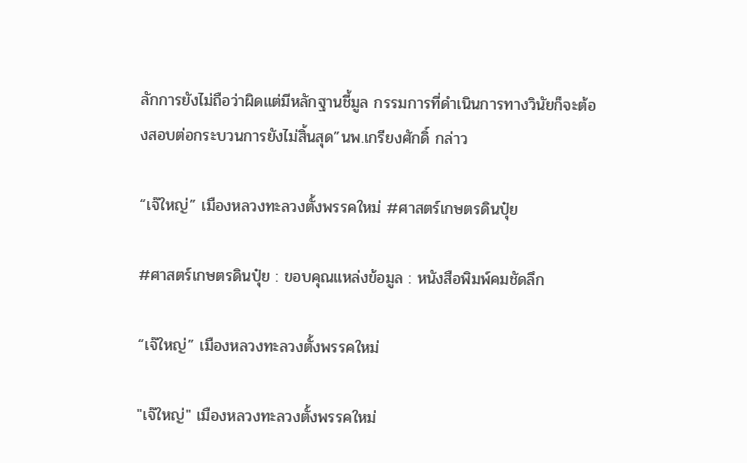ลักการยังไม่ถือว่าผิดแต่มีหลักฐานชี้มูล กรรมการที่ดำเนินการทางวินัยก็จะต้องสอบต่อกระบวนการยังไม่สิ้นสุด”นพ.เกรียงศักดิ์ กล่าว

“เจ๊ใหญ่” เมืองหลวงทะลวงตั้งพรรคใหม่ #ศาสตร์เกษตรดินปุ๋ย

#ศาสตร์เกษตรดินปุ๋ย : ขอบคุณแหล่งข้อมูล : หนังสือพิมพ์คมชัดลึก

“เจ๊ใหญ่” เมืองหลวงทะลวงตั้งพรรคใหม่

"เจ๊ใหญ่" เมืองหลวงทะลวงตั้งพรรคใหม่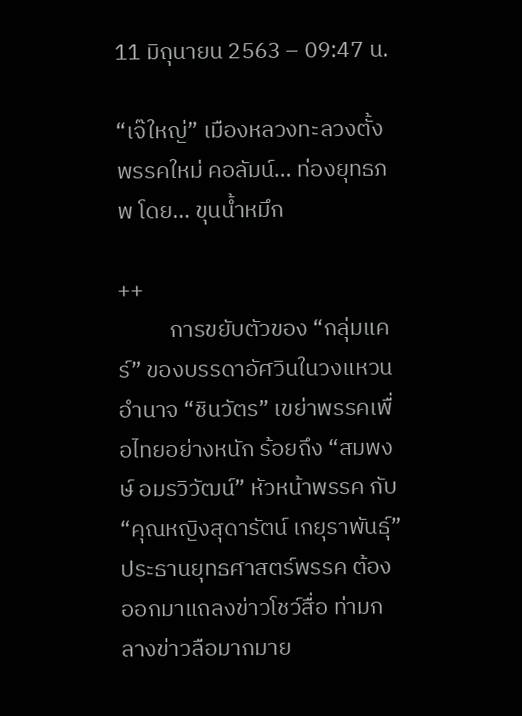11 มิถุนายน 2563 – 09:47 น.

“เจ๊ใหญ่” เมืองหลวงทะลวงตั้งพรรคใหม่ คอลัมน์… ท่องยุทธภพ โดย… ขุนน้ำหมึก

++
          การขยับตัวของ “กลุ่มแคร์” ของบรรดาอัศวินในวงแหวนอำนาจ “ชินวัตร” เขย่าพรรคเพื่อไทยอย่างหนัก ร้อยถึง “สมพงษ์ อมรวิวัฒน์” หัวหน้าพรรค กับ “คุณหญิงสุดารัตน์ เกยุราพันธุ์” ประธานยุทธศาสตร์พรรค ต้องออกมาแถลงข่าวโชว์สื่อ ท่ามกลางข่าวลือมากมาย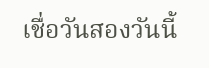เชื่อวันสองวันนี้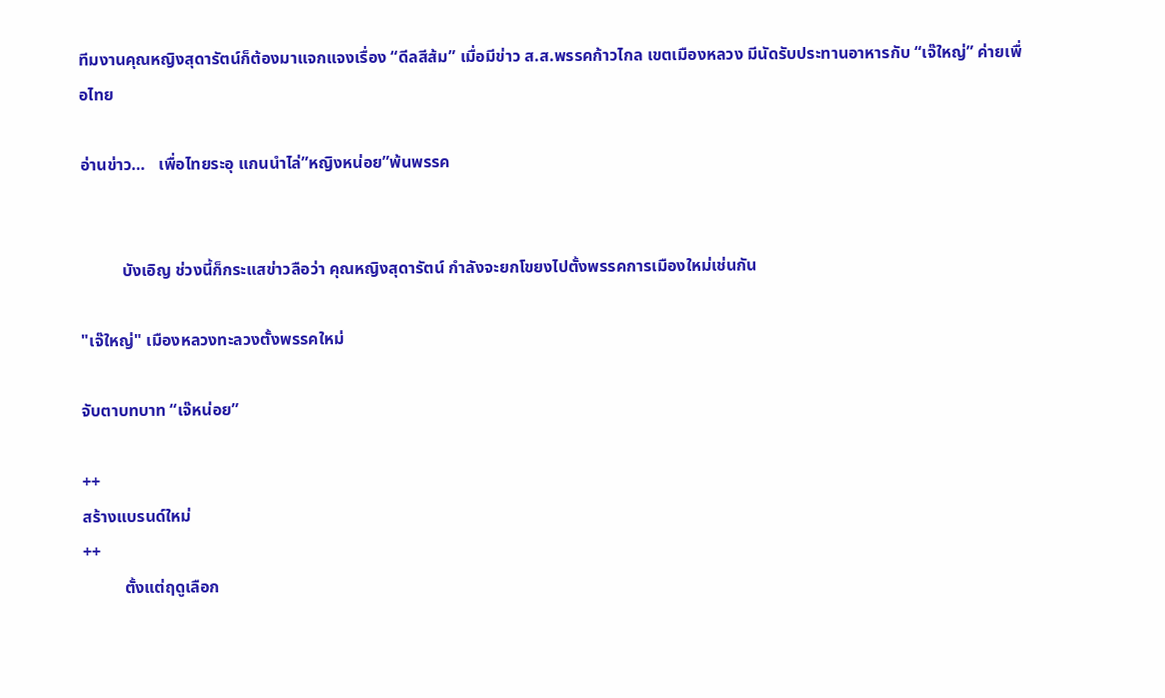ทีมงานคุณหญิงสุดารัตน์ก็ต้องมาแจกแจงเรื่อง “ดีลสีส้ม” เมื่อมีข่าว ส.ส.พรรคก้าวไกล เขตเมืองหลวง มีนัดรับประทานอาหารกับ “เจ๊ใหญ่” ค่ายเพื่อไทย

อ่านข่าว…   เพื่อไทยระอุ แกนนำไล่”หญิงหน่อย”พ้นพรรค


          บังเอิญ ช่วงนี้ก็กระแสข่าวลือว่า คุณหญิงสุดารัตน์ กำลังจะยกโขยงไปตั้งพรรคการเมืองใหม่เช่นกัน

"เจ๊ใหญ่" เมืองหลวงทะลวงตั้งพรรคใหม่

จับตาบทบาท “เจ๊หน่อย”

++
สร้างแบรนด์ใหม่
++
          ตั้งแต่ฤดูเลือก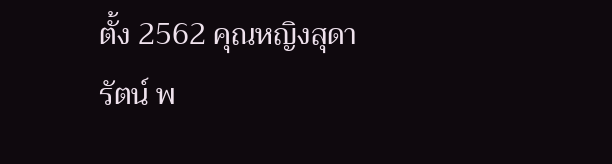ตั้ง 2562 คุณหญิงสุดารัตน์ พ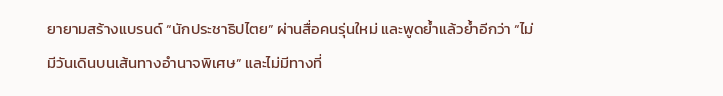ยายามสร้างแบรนด์ “นักประชาธิปไตย” ผ่านสื่อคนรุ่นใหม่ และพูดย้ำแล้วย้ำอีกว่า “ไม่มีวันเดินบนเส้นทางอำนาจพิเศษ” และไม่มีทางที่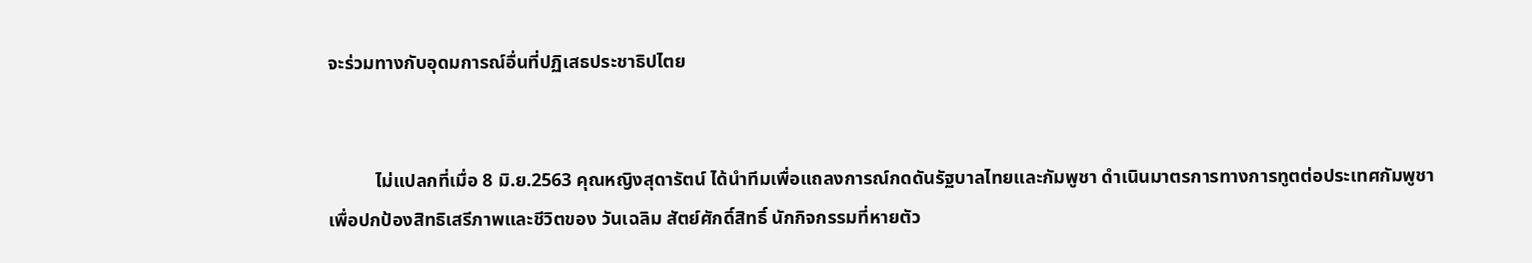จะร่วมทางกับอุดมการณ์อื่นที่ปฏิเสธประชาธิปไตย


          ไม่แปลกที่เมื่อ 8 มิ.ย.2563 คุณหญิงสุดารัตน์ ได้นำทีมเพื่อแถลงการณ์กดดันรัฐบาลไทยและกัมพูชา ดำเนินมาตรการทางการทูตต่อประเทศกัมพูชาเพื่อปกป้องสิทธิเสรีภาพและชีวิตของ วันเฉลิม สัตย์ศักดิ์สิทธิ์ นักกิจกรรมที่หายตัว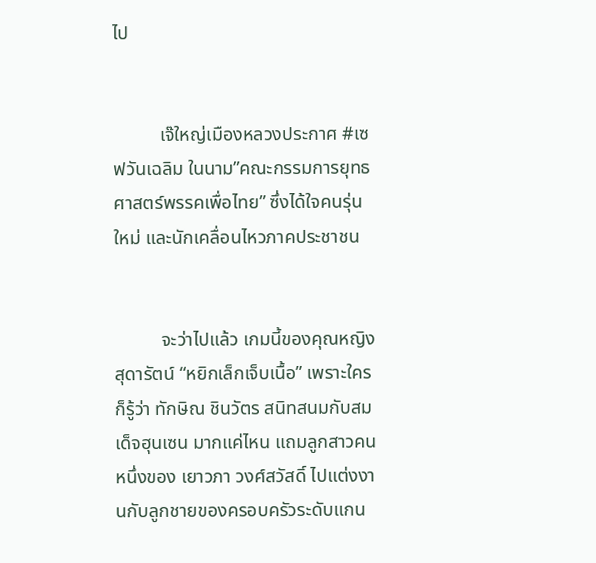ไป


          เจ๊ใหญ่เมืองหลวงประกาศ #เซฟวันเฉลิม ในนาม”คณะกรรมการยุทธศาสตร์พรรคเพื่อไทย” ซึ่งได้ใจคนรุ่นใหม่ และนักเคลื่อนไหวภาคประชาชน


          จะว่าไปแล้ว เกมนี้ของคุณหญิงสุดารัตน์ “หยิกเล็กเจ็บเนื้อ” เพราะใครก็รู้ว่า ทักษิณ ชินวัตร สนิทสนมกับสมเด็จฮุนเซน มากแค่ไหน แถมลูกสาวคนหนึ่งของ เยาวภา วงศ์สวัสดิ์ ไปแต่งงานกับลูกชายของครอบครัวระดับแกน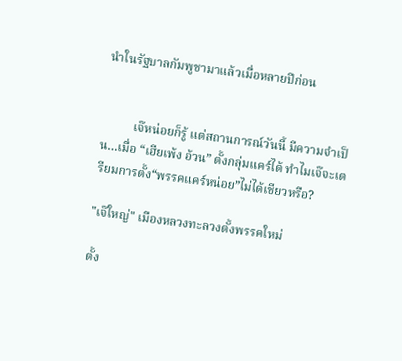นำในรัฐบาลกัมพูชามาแล้วเมื่อหลายปีก่อน


          เจ๊หน่อยก็รู้ แต่สถานการณ์วันนี้ มีความจำเป็น…เมื่อ “เฮียเพ้ง อ้วน” ตั้งกลุ่มแคร์ได้ ทำไมเจ๊จะเตรียมการตั้ง“พรรคแคร์หน่อย”ไม่ได้เชียวหรือ?

"เจ๊ใหญ่" เมืองหลวงทะลวงตั้งพรรคใหม่

ตั้ง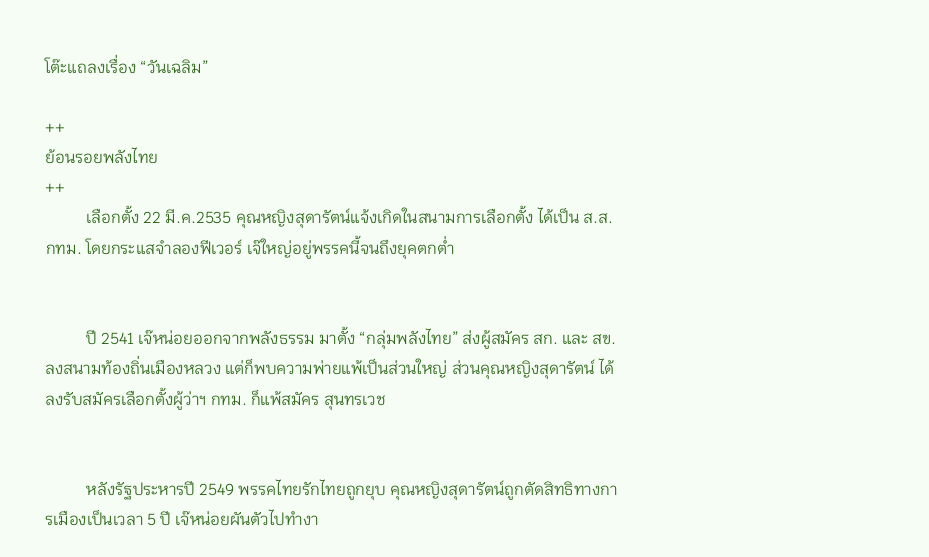โต๊ะแถลงเรื่อง “วันเฉลิม”

++
ย้อนรอยพลังไทย
++
          เลือกตั้ง 22 มี.ค.2535 คุณหญิงสุดารัตน์แจ้งเกิดในสนามการเลือกตั้ง ได้เป็น ส.ส.กทม. โดยกระแสจำลองฟีเวอร์ เจ๊ใหญ่อยู่พรรคนี้จนถึงยุคตกต่ำ


          ปี 2541 เจ๊หน่อยออกจากพลังธรรม มาตั้ง “กลุ่มพลังไทย” ส่งผู้สมัคร สก. และ สข. ลงสนามท้องถิ่นเมืองหลวง แต่ก็พบความพ่ายแพ้เป็นส่วนใหญ่ ส่วนคุณหญิงสุดารัตน์ ได้ลงรับสมัครเลือกตั้งผู้ว่าฯ กทม. ก็แพ้สมัคร สุนทรเวช


          หลังรัฐประหารปี 2549 พรรคไทยรักไทยถูกยุบ คุณหญิงสุดารัตน์ถูกตัดสิทธิทางการเมืองเป็นเวลา 5 ปี เจ๊หน่อยผันตัวไปทำงา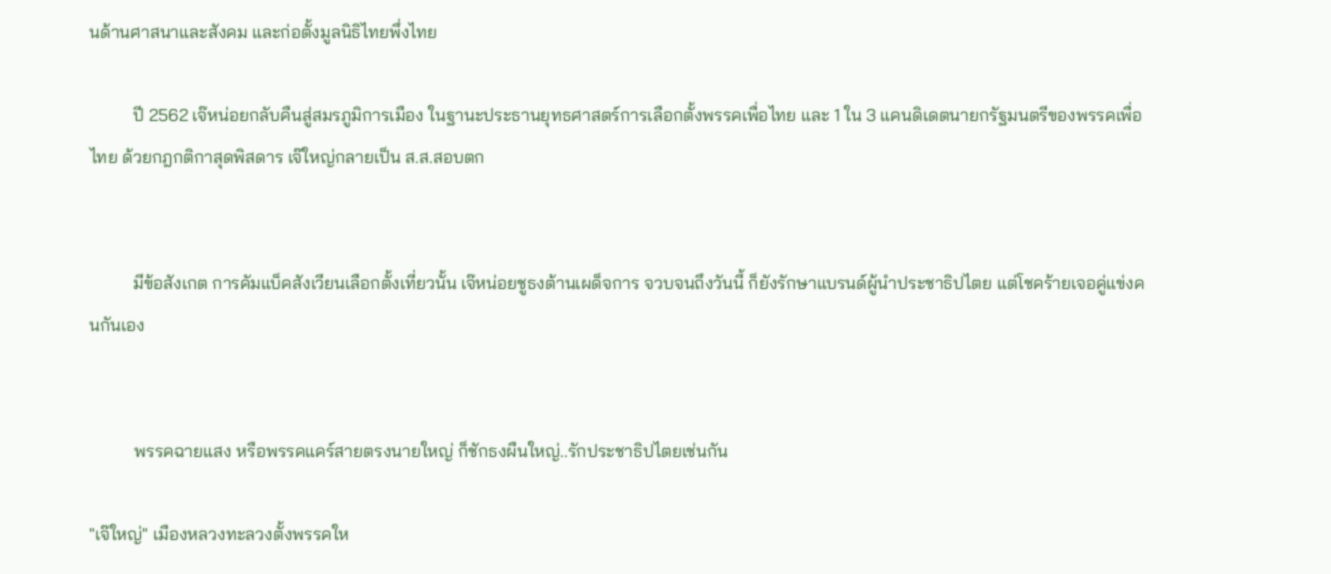นด้านศาสนาและสังคม และก่อตั้งมูลนิธิไทยพึ่งไทย

          ปี 2562 เจ๊หน่อยกลับคืนสู่สมรภูมิการเมือง ในฐานะประธานยุทธศาสตร์การเลือกตั้งพรรคเพื่อไทย และ 1 ใน 3 แคนดิเดตนายกรัฐมนตรีของพรรคเพื่อไทย ด้วยกฎกติกาสุดพิสดาร เจ๊ใหญ่กลายเป็น ส.ส.สอบตก


          มีข้อสังเกต การคัมแบ็คสังเวียนเลือกตั้งเที่ยวนั้น เจ๊หน่อยชูธงต้านเผด็จการ จวบจนถึงวันนี้ ก็ยังรักษาแบรนด์ผู้นำประชาธิปไตย แต่โชคร้ายเจอคู่แข่งคนกันเอง


          พรรคฉายแสง หรือพรรคแคร์สายตรงนายใหญ่ ก็ชักธงผืนใหญ่..รักประชาธิปไตยเช่นกัน

"เจ๊ใหญ่" เมืองหลวงทะลวงตั้งพรรคให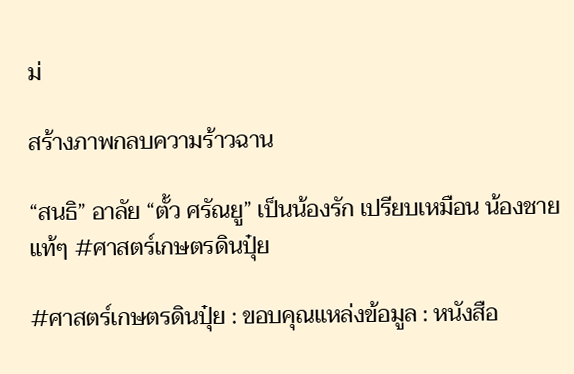ม่

สร้างภาพกลบความร้าวฉาน

“สนธิ” อาลัย “ตั้ว ศรัณยู” เป็นน้องรัก เปรียบเหมือน น้องชาย แท้ๆ #ศาสตร์เกษตรดินปุ๋ย

#ศาสตร์เกษตรดินปุ๋ย : ขอบคุณแหล่งข้อมูล : หนังสือ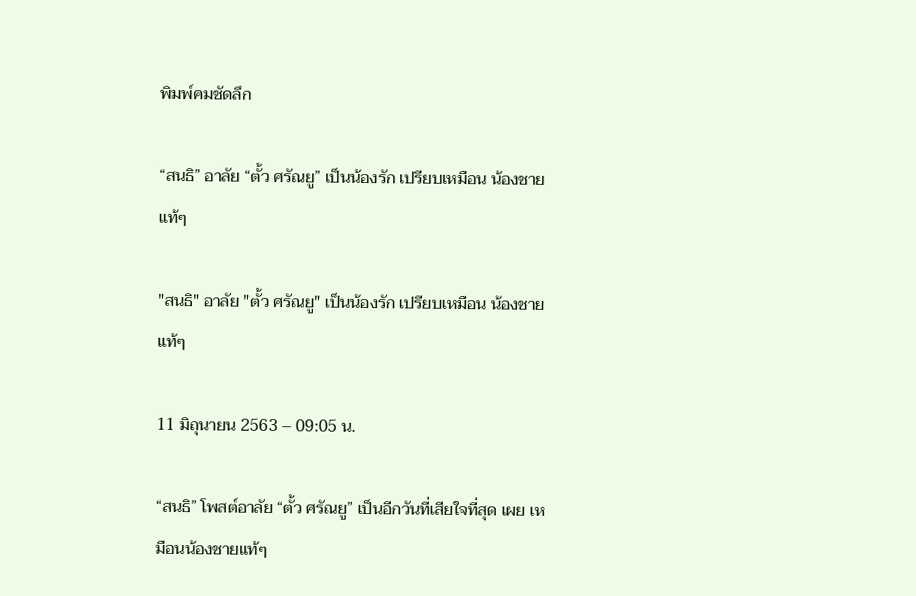พิมพ์คมชัดลึก

“สนธิ” อาลัย “ตั้ว ศรัณยู” เป็นน้องรัก เปรียบเหมือน น้องชาย แท้ๆ

"สนธิ" อาลัย "ตั้ว ศรัณยู" เป็นน้องรัก เปรียบเหมือน น้องชาย แท้ๆ

11 มิถุนายน 2563 – 09:05 น.

“สนธิ” โพสต์อาลัย “ตั้ว ศรัณยู” เป็นอีกวันที่เสียใจที่สุด เผย เหมือนน้องชายแท้ๆ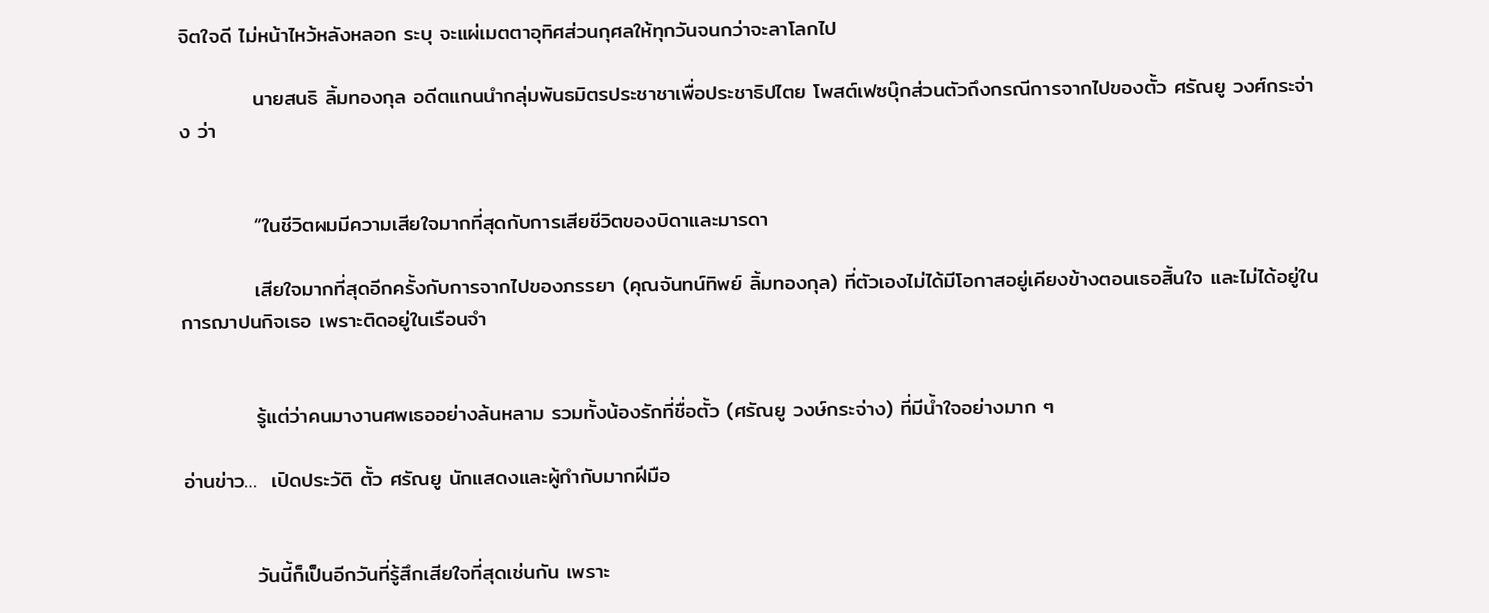จิตใจดี ไม่หน้าไหว้หลังหลอก ระบุ จะแผ่เมตตาอุทิศส่วนกุศลให้ทุกวันจนกว่าจะลาโลกไป

          นายสนธิ ลิ้มทองกุล อดีตแกนนำกลุ่มพันธมิตรประชาชาเพื่อประชาธิปไตย โพสต์เฟซบุ๊กส่วนตัวถึงกรณีการจากไปของตั้ว ศรัณยู วงศ์กระจ่าง ว่า


          “ในชีวิตผมมีความเสียใจมากที่สุดกับการเสียชีวิตของบิดาและมารดา

          เสียใจมากที่สุดอีกครั้งกับการจากไปของภรรยา (คุณจันทน์ทิพย์ ลิ้มทองกุล) ที่ตัวเองไม่ได้มีโอกาสอยู่เคียงข้างตอนเธอสิ้นใจ และไม่ได้อยู่ในการฌาปนกิจเธอ เพราะติดอยู่ในเรือนจำ


          รู้แต่ว่าคนมางานศพเธออย่างล้นหลาม รวมทั้งน้องรักที่ชื่อตั้ว (ศรัณยู วงษ์กระจ่าง) ที่มีน้ำใจอย่างมาก ๆ

อ่านข่าว…  เปิดประวัติ ตั้ว ศรัณยู นักแสดงและผู้กำกับมากฝีมือ


          วันนี้ก็เป็นอีกวันที่รู้สึกเสียใจที่สุดเช่นกัน เพราะ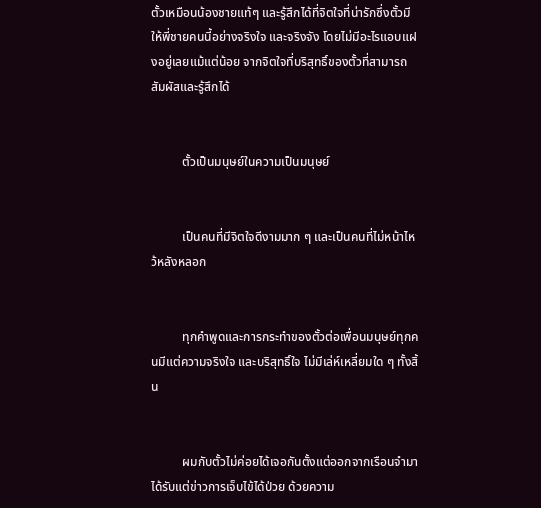ตั้วเหมือนน้องชายแท้ๆ และรู้สึกได้ที่จิตใจที่น่ารักซึ่งตั้วมีให้พี่ชายคนนี้อย่างจริงใจ และจริงจัง โดยไม่มีอะไรแอบแฝงอยู่เลยแม้แต่น้อย จากจิตใจที่บริสุทธิ์ของตั้วที่สามารถสัมผัสและรู้สึกได้


          ตั้วเป็นมนุษย์ในความเป็นมนุษย์


          เป็นคนที่มีจิตใจดีงามมาก ๆ และเป็นคนที่ไม่หน้าไหว้หลังหลอก


          ทุกคำพูดและการกระทำของตั้วต่อเพื่อนมนุษย์ทุกคนมีแต่ความจริงใจ และบริสุทธิ์ใจ ไม่มีเล่ห์เหลี่ยมใด ๆ ทั้งสิ้น


          ผมกับตั้วไม่ค่อยได้เจอกันตั้งแต่ออกจากเรือนจำมา ได้รับแต่ข่าวการเจ็บไข้ได้ป่วย ด้วยความ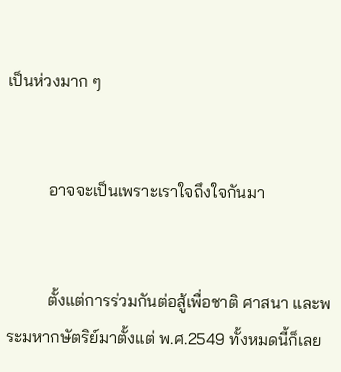เป็นห่วงมาก ๆ


          อาจจะเป็นเพราะเราใจถึงใจกันมา


          ตั้งแต่การร่วมกันต่อสู้เพื่อชาติ ศาสนา และพระมหากษัตริย์มาตั้งแต่ พ.ศ.2549 ทั้งหมดนี้ก็เลย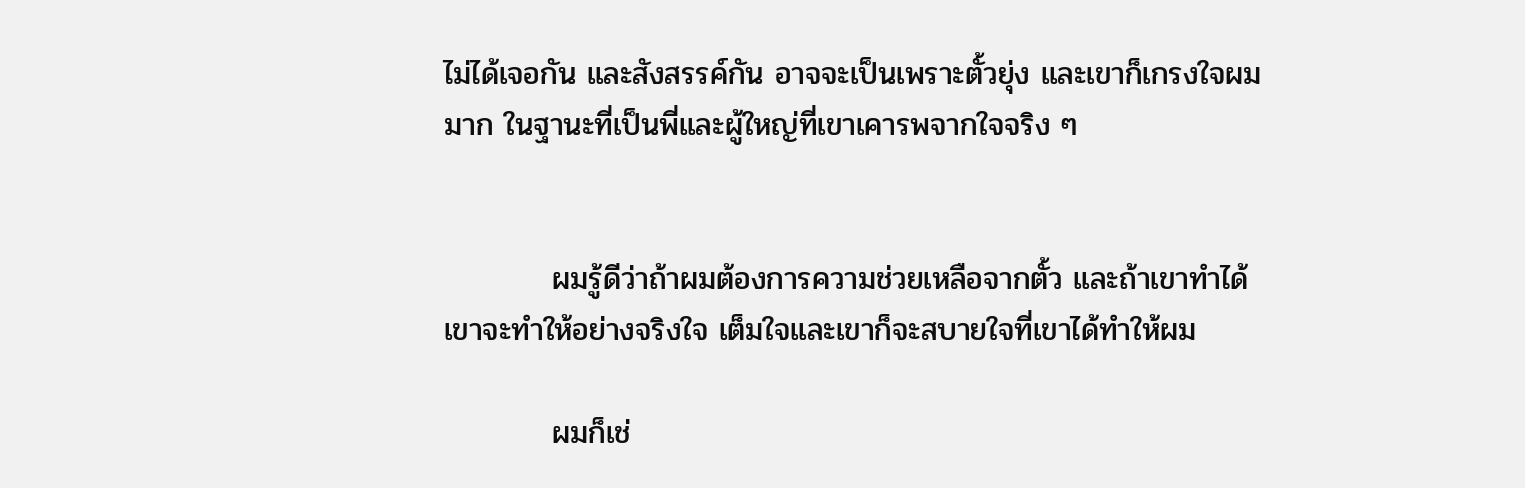ไม่ได้เจอกัน และสังสรรค์กัน อาจจะเป็นเพราะตั้วยุ่ง และเขาก็เกรงใจผมมาก ในฐานะที่เป็นพี่และผู้ใหญ่ที่เขาเคารพจากใจจริง ๆ


          ผมรู้ดีว่าถ้าผมต้องการความช่วยเหลือจากตั้ว และถ้าเขาทำได้ เขาจะทำให้อย่างจริงใจ เต็มใจและเขาก็จะสบายใจที่เขาได้ทำให้ผม

          ผมก็เช่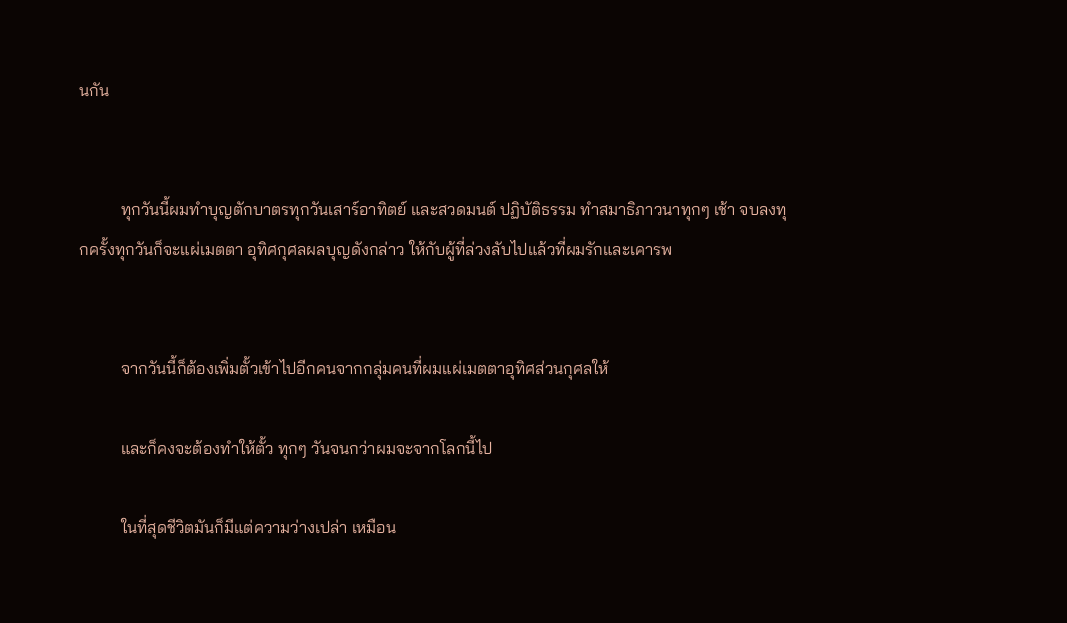นกัน


          ทุกวันนี้ผมทำบุญตักบาตรทุกวันเสาร์อาทิตย์ และสวดมนต์ ปฏิบัติธรรม ทำสมาธิภาวนาทุกๆ เช้า จบลงทุกครั้งทุกวันก็จะแผ่เมตตา อุทิศกุศลผลบุญดังกล่าว ให้กับผู้ที่ล่วงลับไปแล้วที่ผมรักและเคารพ


          จากวันนี้ก็ต้องเพิ่มตั้วเข้าไปอีกคนจากกลุ่มคนที่ผมแผ่เมตตาอุทิศส่วนกุศลให้

          และก็คงจะต้องทำให้ตั้ว ทุกๆ วันจนกว่าผมจะจากโลกนี้ไป

          ในที่สุดชีวิตมันก็มีแต่ความว่างเปล่า เหมือน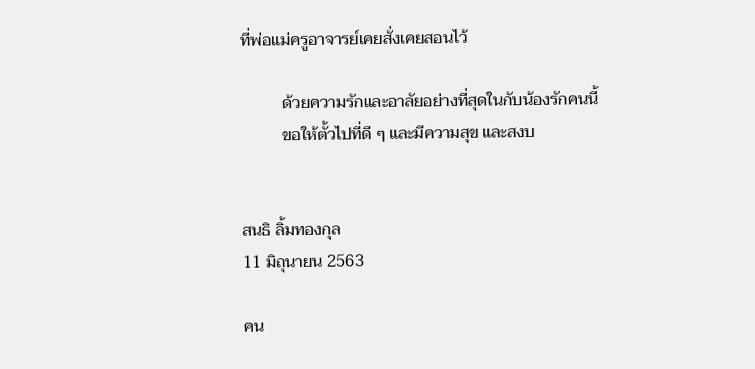ที่พ่อแม่ครูอาจารย์เคยสั่งเคยสอนไว้

          ด้วยความรักและอาลัยอย่างที่สุดในกับน้องรักคนนี้
          ขอให้ตั้วไปที่ดี ๆ และมีความสุข และสงบ


สนธิ ลิ้มทองกุล
11 มิถุนายน 2563

คน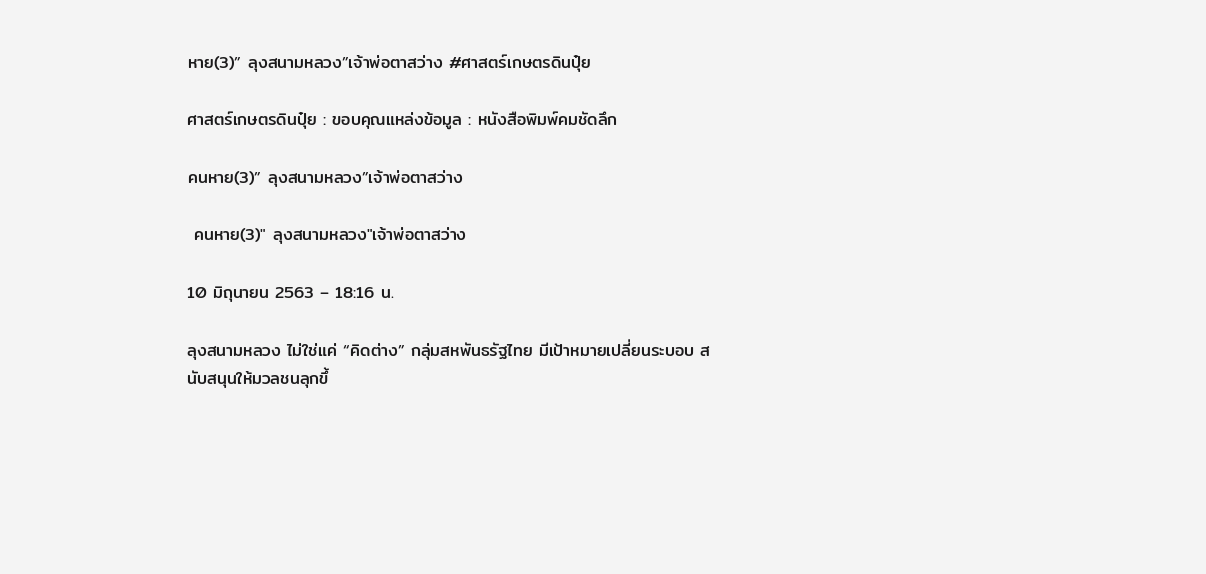หาย(3)” ลุงสนามหลวง”เจ้าพ่อตาสว่าง #ศาสตร์เกษตรดินปุ๋ย

ศาสตร์เกษตรดินปุ๋ย : ขอบคุณแหล่งข้อมูล : หนังสือพิมพ์คมชัดลึก

คนหาย(3)” ลุงสนามหลวง”เจ้าพ่อตาสว่าง

 คนหาย(3)" ลุงสนามหลวง"เจ้าพ่อตาสว่าง

10 มิถุนายน 2563 – 18:16 น.

ลุงสนามหลวง ไม่ใช่แค่ “คิดต่าง” กลุ่มสหพันธรัฐไทย มีเป้าหมายเปลี่ยนระบอบ สนับสนุนให้มวลชนลุกขึ้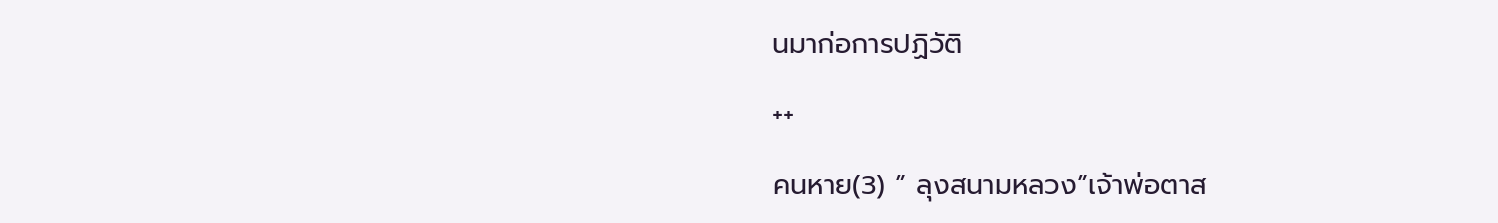นมาก่อการปฏิวัติ

++

คนหาย(3) ” ลุงสนามหลวง”เจ้าพ่อตาส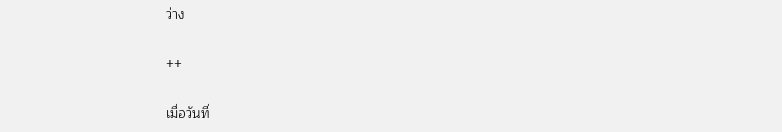ว่าง

++

เมื่อวันที่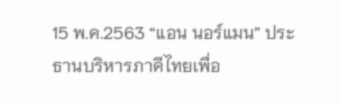15 พ.ค.2563 “แอน นอร์แมน” ประธานบริหารภาคีไทยเพื่อ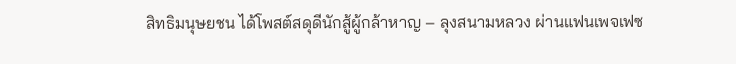สิทธิมนุษยชน ได้โพสต์สดุดีนักสู้ผู้กล้าหาญ – ลุงสนามหลวง ผ่านแฟนเพจเฟซ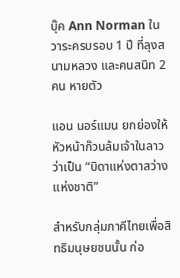บุ๊ค Ann Norman ในวาระครบรอบ 1 ปี ที่ลุงสนามหลวง และคนสนิท 2 คน หายตัว

แอน นอร์แมน ยกย่องให้หัวหน้าก๊วนล้มเจ้าในลาวว่าเป็น “บิดาแห่งตาสว่างแห่งชาติ”

สำหรับกลุ่มภาคีไทยเพื่อสิทธิมนุษยชนนั้น ก่อ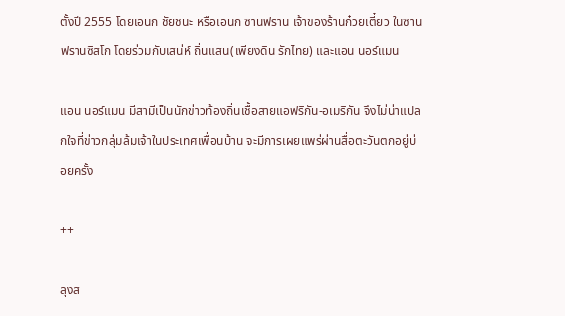ตั้งปี 2555 โดยเอนก ชัยชนะ หรือเอนก ซานฟราน เจ้าของร้านก๋วยเตี๋ยว ในซานฟรานซิสโก โดยร่วมกับเสน่ห์ ถิ่นแสน(เพียงดิน รักไทย) และแอน นอร์แมน

แอน นอร์แมน มีสามีเป็นนักข่าวท้องถิ่นเชื้อสายแอฟริกัน-อเมริกัน จึงไม่น่าแปลกใจที่ข่าวกลุ่มล้มเจ้าในประเทศเพื่อนบ้าน จะมีการเผยแพร่ผ่านสื่อตะวันตกอยู่บ่อยครั้ง

++

ลุงส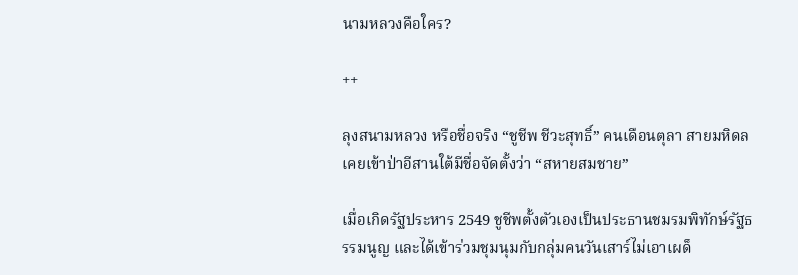นามหลวงคือใคร?

++

ลุงสนามหลวง หรือชื่อจริง “ชูชีพ ชีวะสุทธิ์” คนเดือนตุลา สายมหิดล เคยเข้าป่าอีสานใต้มีชื่อจัดตั้งว่า “สหายสมชาย”

เมื่อเกิดรัฐประหาร 2549 ชูชีพตั้งตัวเองเป็นประธานชมรมพิทักษ์รัฐธรรมนูญ และได้เข้าร่วมชุมนุมกับกลุ่มคนวันเสาร์ไม่เอาเผด็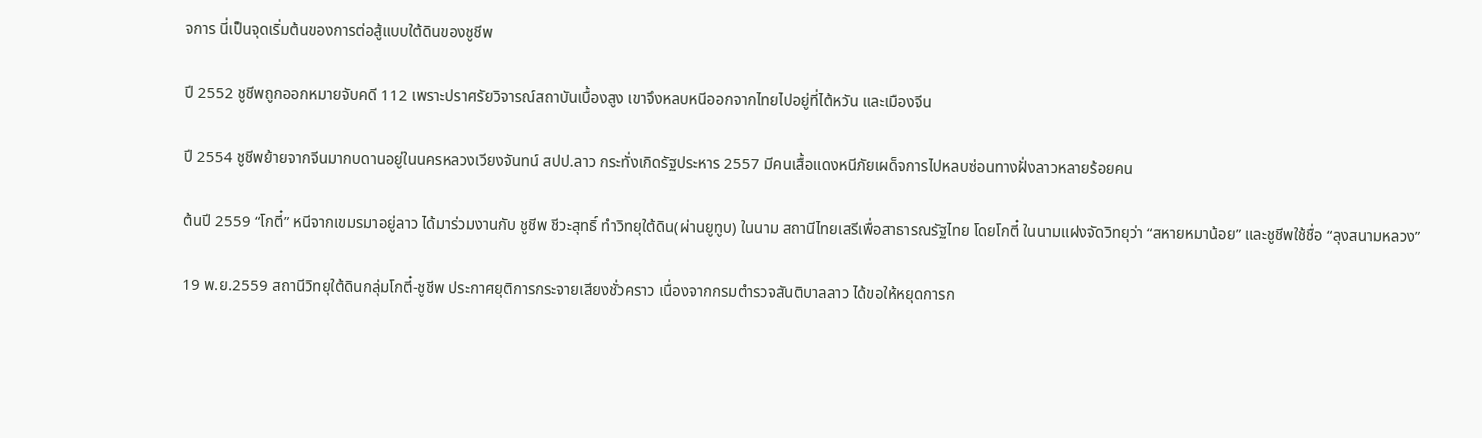จการ นี่เป็นจุดเริ่มต้นของการต่อสู้แบบใต้ดินของชูชีพ

ปี 2552 ชูชีพถูกออกหมายจับคดี 112 เพราะปราศรัยวิจารณ์สถาบันเบื้องสูง เขาจึงหลบหนีออกจากไทยไปอยู่ที่ไต้หวัน และเมืองจีน

ปี 2554 ชูชีพย้ายจากจีนมากบดานอยู่ในนครหลวงเวียงจันทน์ สปป.ลาว กระทั่งเกิดรัฐประหาร 2557 มีคนเสื้อแดงหนีภัยเผด็จการไปหลบซ่อนทางฝั่งลาวหลายร้อยคน

ต้นปี 2559 “โกตี๋” หนีจากเขมรมาอยู่ลาว ได้มาร่วมงานกับ ชูชีพ ชีวะสุทธิ์ ทำวิทยุใต้ดิน(ผ่านยูทูบ) ในนาม สถานีไทยเสรีเพื่อสาธารณรัฐไทย โดยโกตี๋ ในนามแฝงจัดวิทยุว่า “สหายหมาน้อย” และชูชีพใช้ชื่อ “ลุงสนามหลวง”

19 พ.ย.2559 สถานีวิทยุใต้ดินกลุ่มโกตี๋-ชูชีพ ประกาศยุติการกระจายเสียงชั่วคราว เนื่องจากกรมตำรวจสันติบาลลาว ได้ขอให้หยุดการก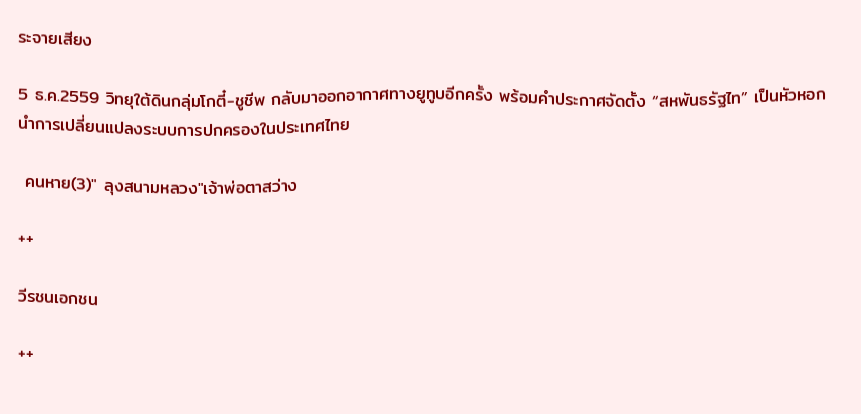ระจายเสียง

5 ธ.ค.2559 วิทยุใต้ดินกลุ่มโกตี๋-ชูชีพ กลับมาออกอากาศทางยูทูบอีกครั้ง พร้อมคำประกาศจัดตั้ง “สหพันธรัฐไท” เป็นหัวหอกนำการเปลี่ยนแปลงระบบการปกครองในประเทศไทย

 คนหาย(3)" ลุงสนามหลวง"เจ้าพ่อตาสว่าง

++

วีรชนเอกชน

++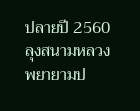ปลายปี 2560 ลุงสนามหลวง พยายามป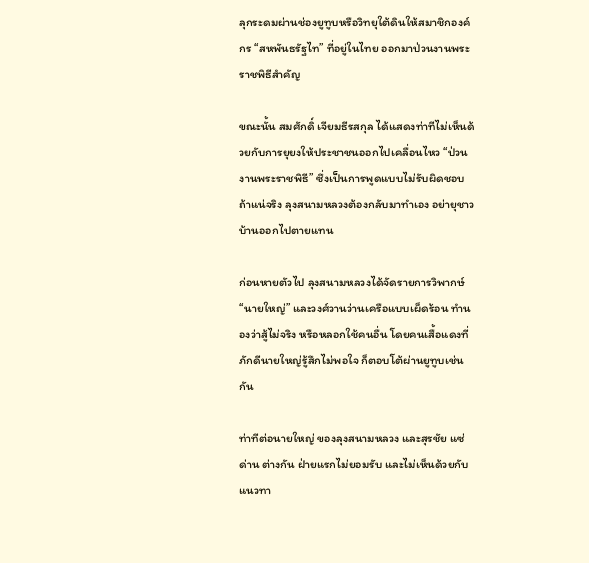ลุกระดมผ่านช่องยูทูบหรือวิทยุใต้ดินให้สมาชิกองค์กร “สหพันธรัฐไท” ที่อยู่ในไทย ออกมาป่วนงานพระราชพิธีสำคัญ

ขณะนั้น สมศักดิ์ เจียมธีรสกุล ได้แสดงท่าทีไม่เห็นด้วยกับการยุยงให้ประชาชนออกไปเคลื่อนไหว “ป่วนงานพระราชพิธี” ซึ่งเป็นการพูดแบบไม่รับผิดชอบ ถ้าแน่จริง ลุงสนามหลวงต้องกลับมาทำเอง อย่ายุชาวบ้านออกไปตายแทน

ก่อนหายตัวไป ลุงสนามหลวงได้จัดรายการวิพากษ์ “นายใหญ่” และวงศ์วานว่านเครือแบบเผ็ดร้อน ทำนองว่าสู้ไม่จริง หรือหลอกใช้คนอื่น โดยคนเสื้อแดงที่ภักดีนายใหญ่รู้สึกไม่พอใจ ก็ตอบโต้ผ่านยูทูบเช่นกัน

ท่าทีต่อนายใหญ่ ของลุงสนามหลวง และสุรชัย แซ่ด่าน ต่างกัน ฝ่ายแรกไม่ยอมรับ และไม่เห็นด้วยกับแนวทา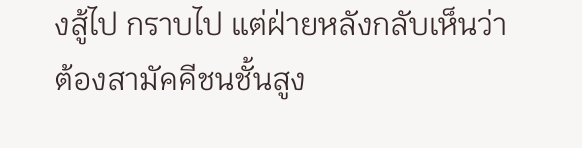งสู้ไป กราบไป แต่ฝ่ายหลังกลับเห็นว่า ต้องสามัคคีชนชั้นสูง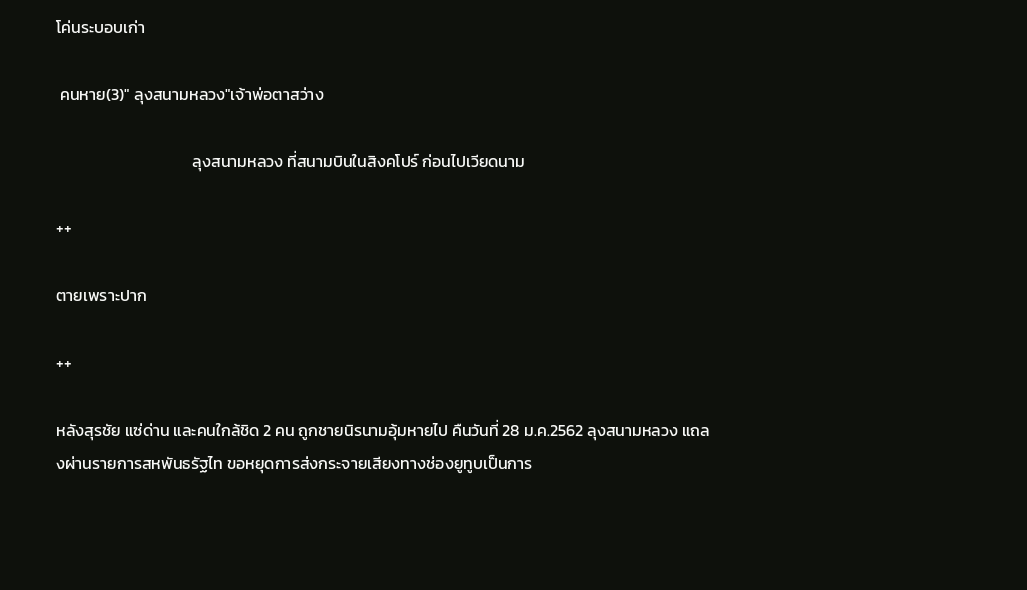โค่นระบอบเก่า

 คนหาย(3)" ลุงสนามหลวง"เจ้าพ่อตาสว่าง

                                     ลุงสนามหลวง ที่สนามบินในสิงคโปร์ ก่อนไปเวียดนาม

++

ตายเพราะปาก

++

หลังสุรชัย แซ่ด่าน และคนใกล้ชิด 2 คน ถูกชายนิรนามอุ้มหายไป คืนวันที่ 28 ม.ค.2562 ลุงสนามหลวง แถลงผ่านรายการสหพันธรัฐไท ขอหยุดการส่งกระจายเสียงทางช่องยูทูบเป็นการ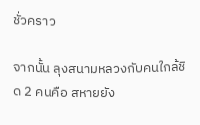ชั่วคราว

จากนั้น ลุงสนามหลวงกับคนใกล้ชิด 2 คนคือ สหายยัง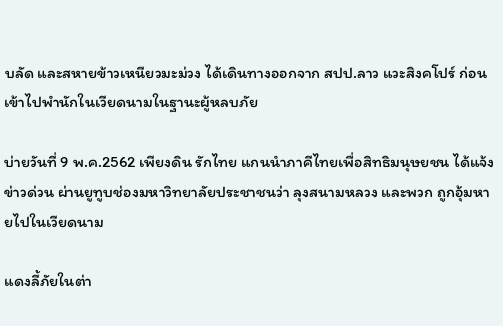บลัด และสหายข้าวเหนียวมะม่วง ได้เดินทางออกจาก สปป.ลาว แวะสิงคโปร์ ก่อนเข้าไปพำนักในเวียดนามในฐานะผู้หลบภัย

บ่ายวันที่ 9 พ.ค.2562 เพียงดิน รักไทย แกนนำภาคีไทยเพื่อสิทธิมนุษยชน ได้แจ้งข่าวด่วน ผ่านยูทูบช่องมหาวิทยาลัยประชาชนว่า ลุงสนามหลวง และพวก ถูกอุ้มหายไปในเวียดนาม

แดงลี้ภัยในต่า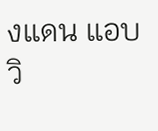งแดน แอบวิ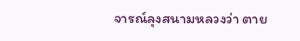จารณ์ลุงสนามหลวงว่า ตาย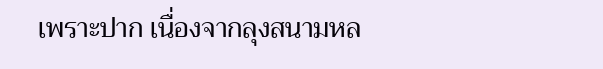เพราะปาก เนื่องจากลุงสนามหล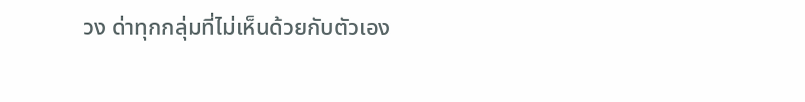วง ด่าทุกกลุ่มที่ไม่เห็นด้วยกับตัวเอง